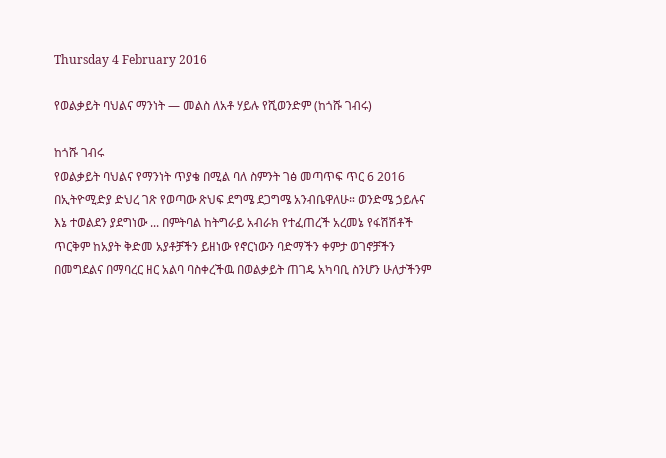Thursday 4 February 2016

የወልቃይት ባህልና ማንነት — መልስ ለአቶ ሃይሉ የሺወንድም (ከጎሹ ገብሩ)

ከጎሹ ገብሩ
የወልቃይት ባህልና የማንነት ጥያቄ በሚል ባለ ስምንት ገፅ መጣጥፍ ጥር 6 2016 በኢትዮሚድያ ድህረ ገጽ የወጣው ጽህፍ ደግሜ ደጋግሜ አንብቤዋለሁ። ወንድሜ ኃይሉና እኔ ተወልደን ያደግነው ... በምትባል ከትግራይ አብራክ የተፈጠረች አረመኔ የፋሽሽቶች ጥርቅም ከአያት ቅድመ አያቶቻችን ይዘነው የኖርነውን ባድማችን ቀምታ ወገኖቻችን በመግደልና በማባረር ዘር አልባ ባስቀረችዉ በወልቃይት ጠገዴ አካባቢ ስንሆን ሁለታችንም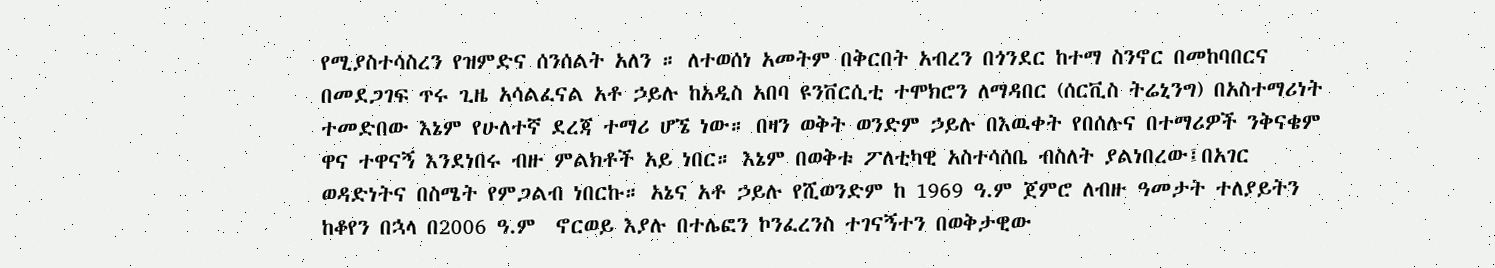የሚያስተሳስረን የዝምድና ሰንሰልት አለን ። ለተወሰነ አመትም በቅርበት አብረን በጎንደር ከተማ ስንኖር በመከባበርና በመደጋገፍ ጥሩ ጊዜ አሳልፈናል አቶ ኃይሉ ከአዲስ አበባ ዩንቨርሲቲ ተሞክሮን ለማዳበር (ሰርቪስ ትሬኒንግ) በአስተማሪነት ተመድበው እኔም የሁለተኛ ደረጃ ተማሪ ሆኜ ነው። በዛን ወቅት ወንድም ኃይሉ በእዉቀት የበሰሉና በተማሪዎች ንቅናቄም ዋና ተዋናኝ እንደነበሩ ብዙ ምልክቶች አይ ነበር። እኔም በወቅቱ ፖለቲካዊ አስተሳሰቤ ብስለት ያልነበረው፤በአገር ወዳድነትና በስሜት የምጋልብ ነበርኩ። አኔና አቶ ኃይሉ የሺወንድም ከ 1969 ዓ.ም ጀምሮ ለብዙ ዓመታት ተለያይትን ከቆየን በኋላ በ2006 ዓ.ም  ኖርወይ እያሉ በተሌፎን ኮንፈረንስ ተገናኝተን በወቅታዊው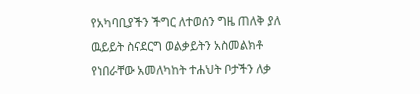የአካባቢያችን ችግር ለተወሰን ግዜ ጠለቅ ያለ ዉይይት ስናደርግ ወልቃይትን አስመልክቶ የነበራቸው አመለካከት ተሐህት ቦታችን ለቃ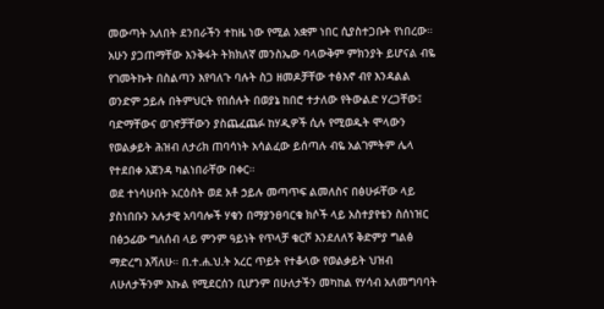መውጣት አለበት ደንበራችን ተከዜ ነው የሚል አቋም ነበር ሲያስተጋቡት የነበረው። አሁን ያጋጠማቸው እንቅፋት ትክክለኛ መንስኤው ባላውቅም ምክንያት ይሆናል ብዬ የገመትኩት በስልጣን እየባለጉ ባሉት ስጋ ዘመዶቻቸው ተፅእኖ ብየ እንዳልል ወንድም ኃይሉ በትምህርት የበሰሉት በወያኔ ከበሮ ተታለው የትውልድ ሃረጋቸው፤ ባድማቸውና ወገኖቻቸውን ያስጨፈጨፉ ከሃዲዎች ሲሉ የሚወዱት ሞላውን የወልቃይት ሕዝብ ለታሪክ ጠባሳነት አሳልፈው ይሰጣሉ ብዬ አልገምትም ሌላ የተደበቀ አጀንዳ ካልነበራቸው በቀር።
ወደ ተነሳሁበት አርዕስት ወደ አቶ ኃይሉ መጣጥፍ ልመለስና በፅሁፉቸው ላይ ያስነበቡን አሉታዊ አባባሎች ሃቁን በማያንፀባርቁ ክሶች ላይ አስተያየቴን ስሰነዝር በፅኃፊው ግለሰብ ላይ ምንም ዓይነት የጥላቻ ቁርሾ እንደለለኝ ቅድምያ ግልፅ ማድረግ እሻለሁ። በ.ተ.ሐ.ህ.ት አረር ጥይት የተቆላው የወልቃይት ህዝብ ለሁለታችንም እኩል የሚደርሰን ቢሆንም በሁለታችን መካከል የሃሳብ አለመግባባት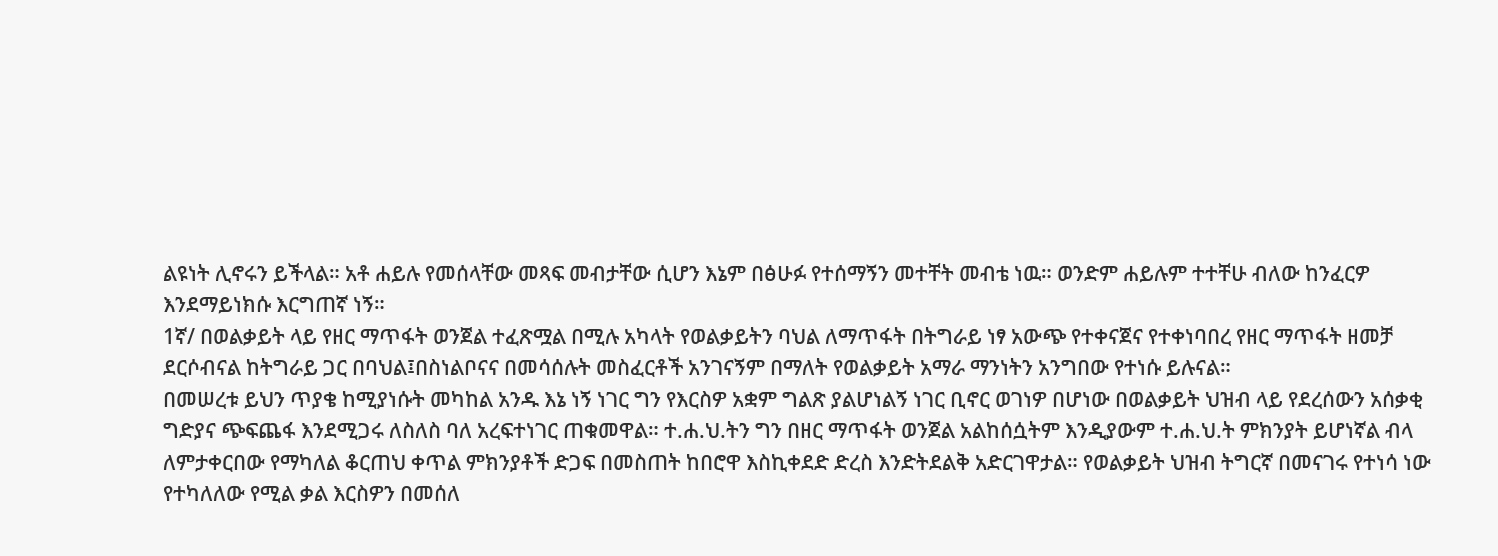ልዩነት ሊኖሩን ይችላል። አቶ ሐይሉ የመሰላቸው መጻፍ መብታቸው ሲሆን እኔም በፅሁፉ የተሰማኝን መተቸት መብቴ ነዉ። ወንድም ሐይሉም ተተቸሁ ብለው ከንፈርዎ እንደማይነክሱ እርግጠኛ ነኝ።
1ኛ/ በወልቃይት ላይ የዘር ማጥፋት ወንጀል ተፈጽሟል በሚሉ አካላት የወልቃይትን ባህል ለማጥፋት በትግራይ ነፃ አውጭ የተቀናጀና የተቀነባበረ የዘር ማጥፋት ዘመቻ ደርሶብናል ከትግራይ ጋር በባህል፤በስነልቦናና በመሳሰሉት መስፈርቶች አንገናኝም በማለት የወልቃይት አማራ ማንነትን አንግበው የተነሱ ይሉናል።
በመሠረቱ ይህን ጥያቄ ከሚያነሱት መካከል አንዱ እኔ ነኝ ነገር ግን የእርስዎ አቋም ግልጽ ያልሆነልኝ ነገር ቢኖር ወገነዎ በሆነው በወልቃይት ህዝብ ላይ የደረሰውን አሰቃቂ ግድያና ጭፍጨፋ እንደሚጋሩ ለስለስ ባለ አረፍተነገር ጠቁመዋል። ተ.ሐ.ህ.ትን ግን በዘር ማጥፋት ወንጀል አልከሰሷትም እንዲያውም ተ.ሐ.ህ.ት ምክንያት ይሆነኛል ብላ ለምታቀርበው የማካለል ቆርጠህ ቀጥል ምክንያቶች ድጋፍ በመስጠት ከበሮዋ እስኪቀደድ ድረስ እንድትደልቅ አድርገዋታል። የወልቃይት ህዝብ ትግርኛ በመናገሩ የተነሳ ነው የተካለለው የሚል ቃል እርስዎን በመሰለ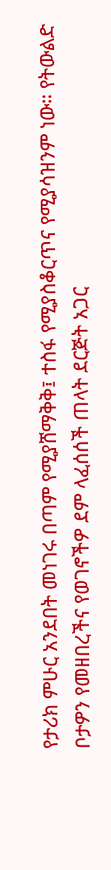የታሪክ ምሁር አንደበት መነገሩ በጣም የሚያሸማቅቅ፤ ተስፋ የሚያስቆርጥና የሚያሳዝንም ነው። የትውልድ ቦታዎን የመዘበረችና የወገኖችዎ ደም ላፈሰሰች ጠላት ደርጅት አጋር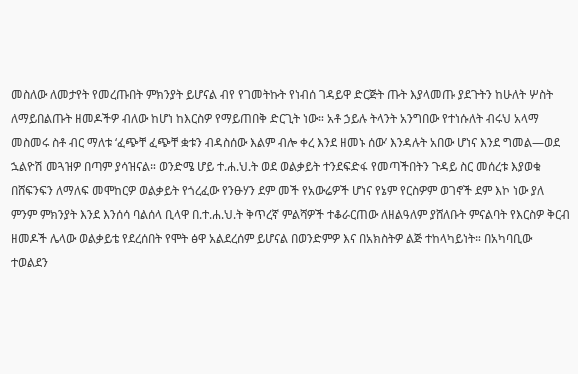መስለው ለመታየት የመረጡበት ምክንያት ይሆናል ብየ የገመትኩት የነብሰ ገዳይዋ ድርጅት ጡት እያላመጡ ያደጉትን ከሁለት ሦስት ለማይበልጡት ዘመዶችዎ ብለው ከሆነ ከእርስዎ የማይጠበቅ ድርጊት ነው። አቶ ኃይሉ ትላንት አንግበው የተነሱለት ብሩህ አላማ መስመሩ ስቶ ብር ማለቱ ‘ፈጭቸ ፈጭቸ ቋቱን ብዳስሰው እልም ብሎ ቀረ እንደ ዘመኑ ሰው’ እንዳሉት አበው ሆነና እንደ ግመል—ወደ ኋልዮሽ መጓዝዎ በጣም ያሳዝናል። ወንድሜ ሆይ ተ.ሐ.ህ.ት ወደ ወልቃይት ተንደፍድፋ የመጣችበትን ጉዳይ ስር መሰረቱ እያወቁ በሸፍንፍን ለማለፍ መሞከርዎ ወልቃይት የጎረፈው የንፁሃን ደም መች የአውሬዎች ሆነና የኔም የርስዎም ወገኖች ደም እኮ ነው ያለ ምንም ምክንያት እንደ እንሰሳ ባልሰላ ቢላዋ በ.ተ.ሐ.ህ.ት ቅጥረኛ ምልሻዎች ተቆራርጠው ለዘልዓለም ያሸለቡት ምናልባት የእርስዎ ቅርብ ዘመዶች ሌላው ወልቃይቴ የደረሰበት የሞት ፅዋ አልደረሰም ይሆናል በወንድምዎ እና በአክስትዎ ልጅ ተከላካይነት። በአካባቢው ተወልደን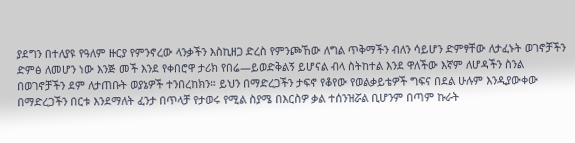ያደግን በተለያዩ የዓለም ዙርያ የምንኖረው ላንቃችን እስኪዘጋ ድረስ የምንጮኸው ለግል ጥቅማችን ብለን ሳይሆን ድምፃቸው ለታፈኑት ወገኖቻችን ድምፅ ለመሆን ነው እንጅ መች እንደ የቀበሮዋ ታሪክ የበሬ—ይወድቅልኝ ይሆናል ብላ ስትከተል እንደ ዋለችው እኛም ለሆዳችን ስንል በወገኖቻችን ደም ለታጠቡት ወያኔዎች ተንበረከክን። ይህን በማድረጋችን ታፍኖ የቆየው የወልቃይቴዎች ግፍና በደል ሁሉም እንዲያውቀው በማድረጋችን በርቱ እንደማለት ፈንታ በጥላቻ የታወሩ የሚል ስያሜ በእርስዎ ቃል ተሰንዝሯል ቢሆንም በጣም ኩራት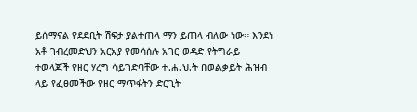ይሰማናል የደደቢት ሽፍታ ያልተጠላ ማን ይጠላ ብለው ነው። እንደነ አቶ ገብረመድህን አርአያ የመሳሰሉ አገር ወዳድ የትግራይ ተወላጆች የዘር ሃረግ ሳይገድባቸው ተ.ሐ.ህ.ት በወልቃይት ሕዝብ ላይ የፈፀመችው የዘር ማጥፋትን ድርጊት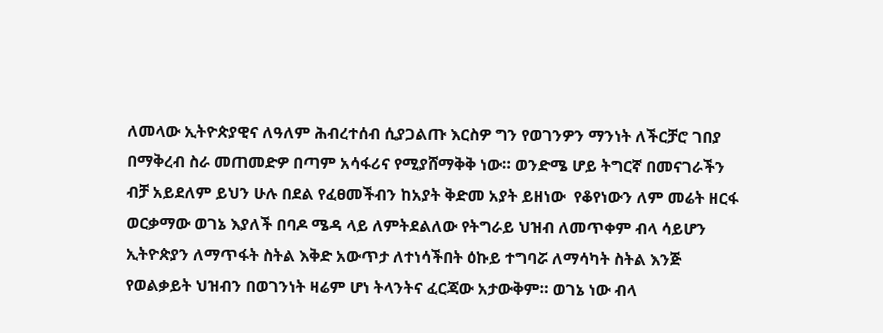ለመላው ኢትዮጵያዊና ለዓለም ሕብረተሰብ ሲያጋልጡ እርስዎ ግን የወገንዎን ማንነት ለችርቻሮ ገበያ በማቅረብ ስራ መጠመድዎ በጣም አሳፋሪና የሚያሸማቅቅ ነው። ወንድሜ ሆይ ትግርኛ በመናገራችን ብቻ አይደለም ይህን ሁሉ በደል የፈፀመችብን ከአያት ቅድመ አያት ይዘነው  የቆየነውን ለም መሬት ዘርፋ ወርቃማው ወገኔ እያለች በባዶ ሜዳ ላይ ለምትደልለው የትግራይ ህዝብ ለመጥቀም ብላ ሳይሆን ኢትዮጵያን ለማጥፋት ስትል እቅድ አውጥታ ለተነሳችበት ዕኩይ ተግባሯ ለማሳካት ስትል እንጅ የወልቃይት ህዝብን በወገንነት ዛሬም ሆነ ትላንትና ፈርጃው አታውቅም። ወገኔ ነው ብላ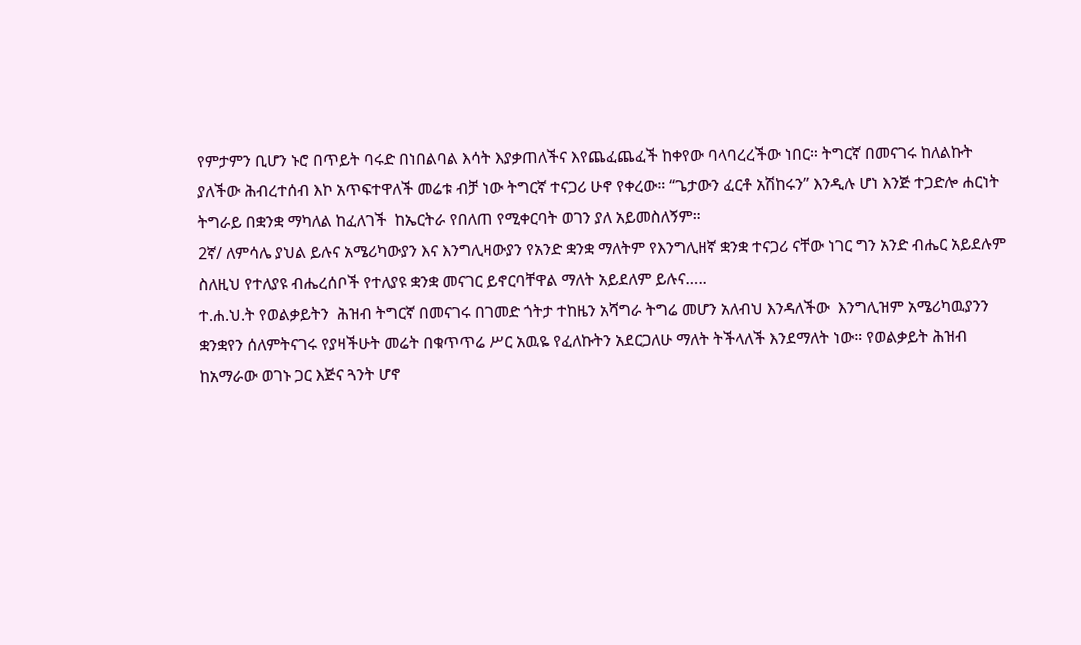የምታምን ቢሆን ኑሮ በጥይት ባሩድ በነበልባል እሳት እያቃጠለችና እየጨፈጨፈች ከቀየው ባላባረረችው ነበር። ትግርኛ በመናገሩ ከለልኩት ያለችው ሕብረተሰብ እኮ አጥፍተዋለች መሬቱ ብቻ ነው ትግርኛ ተናጋሪ ሁኖ የቀረው። “ጌታውን ፈርቶ አሽከሩን” እንዲሉ ሆነ እንጅ ተጋድሎ ሐርነት ትግራይ በቋንቋ ማካለል ከፈለገች  ከኤርትራ የበለጠ የሚቀርባት ወገን ያለ አይመስለኝም።
2ኛ/ ለምሳሌ ያህል ይሉና አሜሪካውያን እና እንግሊዛውያን የአንድ ቋንቋ ማለትም የእንግሊዘኛ ቋንቋ ተናጋሪ ናቸው ነገር ግን አንድ ብሔር አይደሉም ስለዚህ የተለያዩ ብሔረሰቦች የተለያዩ ቋንቋ መናገር ይኖርባቸዋል ማለት አይደለም ይሉና…..
ተ.ሐ.ህ.ት የወልቃይትን  ሕዝብ ትግርኛ በመናገሩ በገመድ ጎትታ ተከዜን አሻግራ ትግሬ መሆን አለብህ እንዳለችው  እንግሊዝም አሜሪካዉያንን  ቋንቋየን ሰለምትናገሩ የያዛችሁት መሬት በቁጥጥሬ ሥር አዉዬ የፈለኩትን አደርጋለሁ ማለት ትችላለች እንደማለት ነው። የወልቃይት ሕዝብ ከአማራው ወገኑ ጋር እጅና ጓንት ሆኖ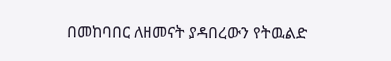በመከባበር ለዘመናት ያዳበረውን የትዉልድ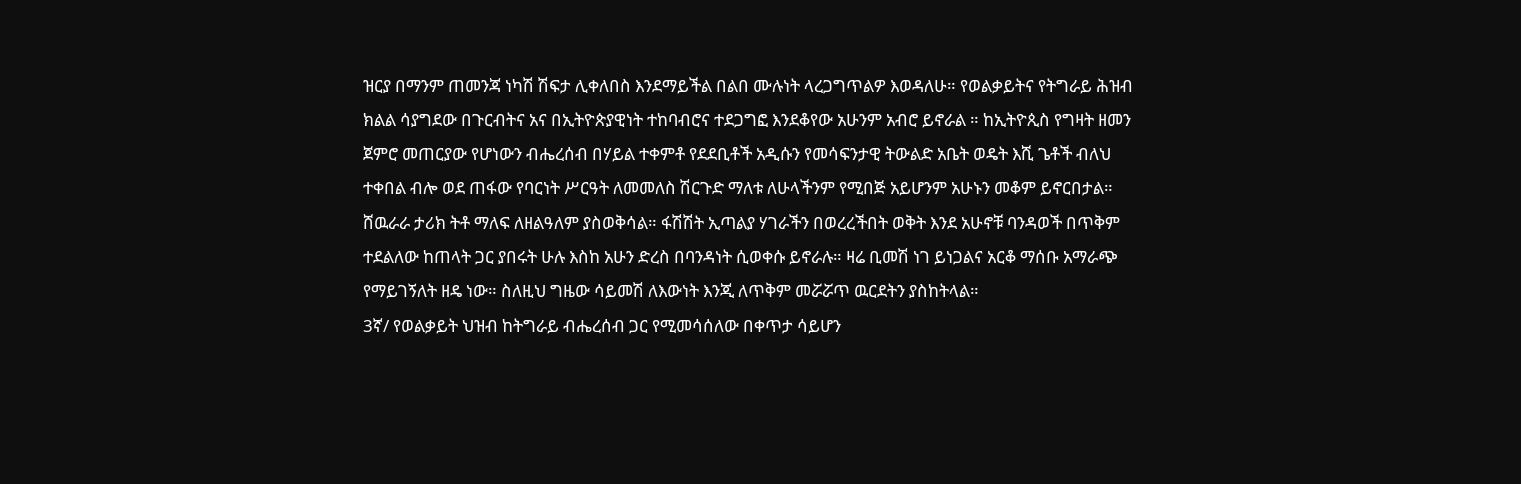ዝርያ በማንም ጠመንጃ ነካሽ ሽፍታ ሊቀለበስ እንደማይችል በልበ ሙሉነት ላረጋግጥልዎ እወዳለሁ። የወልቃይትና የትግራይ ሕዝብ ክልል ሳያግደው በጉርብትና አና በኢትዮጵያዊነት ተከባብሮና ተደጋግፎ እንደቆየው አሁንም አብሮ ይኖራል ። ከኢትዮጲስ የግዛት ዘመን ጀምሮ መጠርያው የሆነውን ብሔረሰብ በሃይል ተቀምቶ የደደቢቶች አዲሱን የመሳፍንታዊ ትውልድ አቤት ወዴት እሺ ጌቶች ብለህ ተቀበል ብሎ ወደ ጠፋው የባርነት ሥርዓት ለመመለስ ሽርጉድ ማለቱ ለሁላችንም የሚበጅ አይሆንም አሁኑን መቆም ይኖርበታል። ሸዉራራ ታሪክ ትቶ ማለፍ ለዘልዓለም ያስወቅሳል። ፋሽሽት ኢጣልያ ሃገራችን በወረረችበት ወቅት እንደ አሁኖቹ ባንዳወች በጥቅም ተደልለው ከጠላት ጋር ያበሩት ሁሉ እስከ አሁን ድረስ በባንዳነት ሲወቀሱ ይኖራሉ። ዛሬ ቢመሽ ነገ ይነጋልና አርቆ ማሰቡ አማራጭ የማይገኝለት ዘዴ ነው። ስለዚህ ግዜው ሳይመሽ ለእውነት እንጂ ለጥቅም መሯሯጥ ዉርደትን ያስከትላል።
3ኛ/ የወልቃይት ህዝብ ከትግራይ ብሔረሰብ ጋር የሚመሳሰለው በቀጥታ ሳይሆን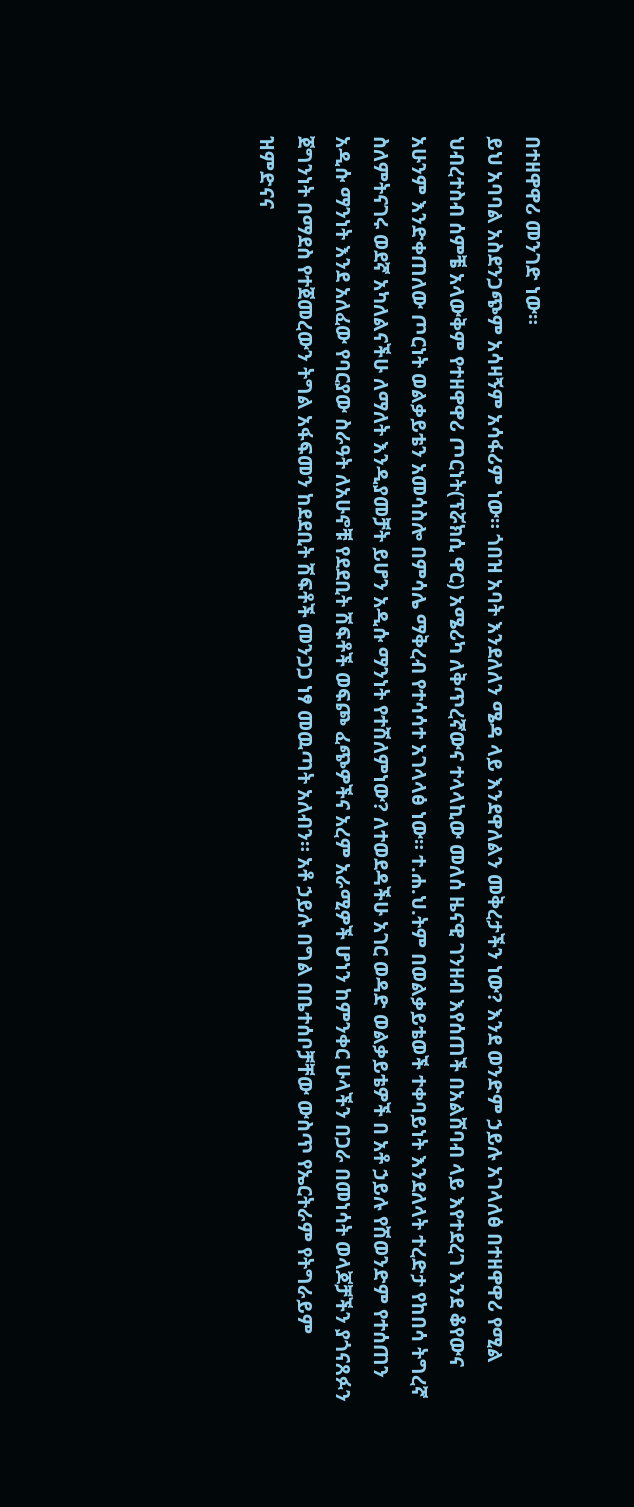በተዘዋዋሪ መንገድ ነው።
ይህ አባባል አስደንጋጭም አሳዛኝም አሳፋሪም ነው። ጎበዝ አባት እንደለለን ሜዳ ላይ እንደዋለልን መቅረታችን ነው? እንደ ወንድም ኃይሉ አገላለፅ በተዘዋዋሪ የሚል ህብረተስብ ሰምቼ አላውቅም የተዘዋዋሪ ጦርነት(ፕሯክሲ ዋር) አሜሪካ ለቅጥረኛውና ተላላኪው መለሰ ዜናዊ ገንዘብ እየሰጠች በአልሸባብ ላይ እየተደረገ እንደ ቆየውና አሁንም እንድቀጠለው ጦርነት ወልቃይቴን አመሳስሎ በምሳሌ ማቅረብ የተሳሳተ አገላላፅ ነው። ተ.ሐ.ህ.ትም በወልቃይቴወች ተቀባይነት እንደለላት ተረድታ የከበሳ ትግረኛ ስለምትናገሩ ወደኛ አካለልናችሁ ለማለት እንዲያመቻት ይሆን አዲሱ ማንነት የተሽለምነው? ለተወደዳችሁ አገር ወዳድ ወልቃይቴዎች በ አቶ ኃይሉ የሽወንድም የተሰጠን አዲሱ ማንነት እንደ አለፈው የባርያው ስራዓት ለአሁኖቹ የደደቢት ሽፍቶች ወፍጮ ፈጭዎችና አረም አራሚዎች ሆነን ከምንቀር ሁላችን በጋራ በመነሳት ወላጆቻችን ያጎናጸፉን ጀግንነት በማደስ የተጀመረውን ትግል አፋፍመን ከደደቢት ሽፍቶች መንጋጋ ነፃ መዉጣት አለብን። አቶ ኃይሉ በግል በቤተሰቦቻቸው ውስጥ የኤርትራም የትግራይም ዝምድናና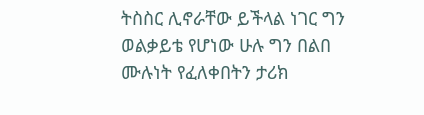ትስስር ሊኖራቸው ይችላል ነገር ግን ወልቃይቴ የሆነው ሁሉ ግን በልበ ሙሉነት የፈለቀበትን ታሪክ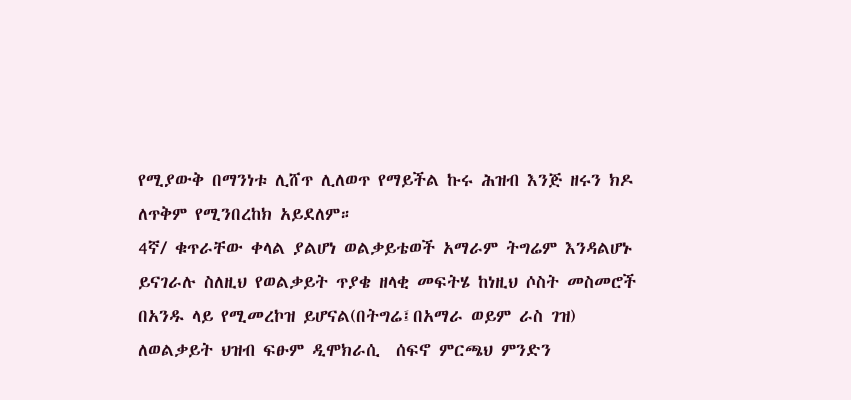የሚያውቅ በማንነቱ ሊሸጥ ሊለወጥ የማይችል ኩሩ ሕዝብ እንጅ ዘሩን ክዶ ለጥቅም የሚንበረከክ አይደለም።
4ኛ/ ቁጥራቸው ቀላል ያልሆነ ወልቃይቴወች አማራም ትግሬም እንዳልሆኑ ይናገራሉ ስለዚህ የወልቃይት ጥያቄ ዘላቂ መፍትሄ ከነዚህ ሶስት መስመሮች በአንዱ ላይ የሚመረኮዝ ይሆናል(በትግሬ፤በአማራ ወይም ራስ ገዝ)
ለወልቃይት ህዝብ ፍፁም ዲሞክራሲ  ሰፍኖ ምርጫህ ምንድን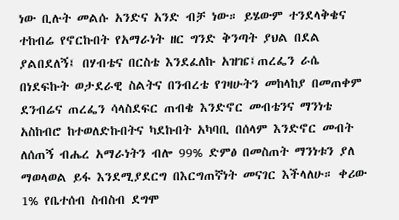ነው ቢሉት መልሱ አንድና አንድ ብቻ ነው። ይሄውም ተንደላቅቄና ተከብሬ የኖርኩበት የአማራነት ዘር ግንድ ቅንጣት ያህል በደል ያልበደለኝ፤ በሃብቴና በርስቴ እንደፈለኩ አዝዤ፤ጠረፌን ራሴ በነደፍኩት ወታደራዊ ስልትና በንብረቴ የገዛሁትን መከላከያ በመጠቀም ደንብሬና ጠረፌን ሳላስደፍር ጠብቄ እንድኖር መብቴንና ማንነቴ አስከብሮ ከተወለድኩበትና ካደኩበት አካባቢ በሰላም እንድኖር መብት ለሰጠኝ ብሔረ አማራነትን ብሎ 99% ድምፅ በመስጠት ማንነቱን ያለ ማወላወል ይፋ እንደሚያደርግ በእርግጠኛነት መናገር እችላለሁ። ቀሪው 1% የቤተሰብ ስብስብ ደግሞ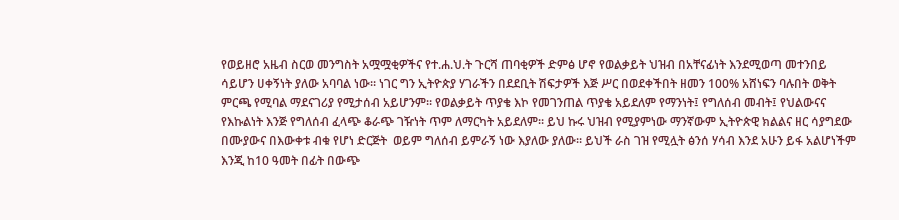የወይዘሮ አዜብ ስርወ መንግስት አሟሟቂዎችና የተ.ሐ.ህ.ት ጉርሻ ጠባቂዎች ድምፅ ሆኖ የወልቃይት ህዝብ በአቸናፊነት እንደሚወጣ መተንበይ ሳይሆን ሀቀኝነት ያለው አባባል ነው። ነገር ግን ኢትዮጵያ ሃገራችን በደደቢት ሽፍታዎች እጅ ሥር በወደቀችበት ዘመን 100% አሸነፍን ባሉበት ወቅት ምርጫ የሚባል ማደናገሪያ የሚታሰብ አይሆንም። የወልቃይት ጥያቄ እኮ የመገንጠል ጥያቄ አይደለም የማንነት፤ የግለሰብ መብት፤ የህልውናና የእኩልነት እንጅ የግለሰብ ፈላጭ ቆራጭ ገዥነት ጥም ለማርካት አይደለም። ይህ ኩሩ ህዝብ የሚያምነው ማንኛውም ኢትዮጵዊ ክልልና ዘር ሳያግደው በሙያውና በእውቀቱ ብቁ የሆነ ድርጅት  ወይም ግለሰብ ይምራኝ ነው እያለው ያለው። ይህች ራስ ገዝ የሚሏት ፅንሰ ሃሳብ እንደ አሁን ይፋ አልሆነችም  እንጂ ከ10 ዓመት በፊት በውጭ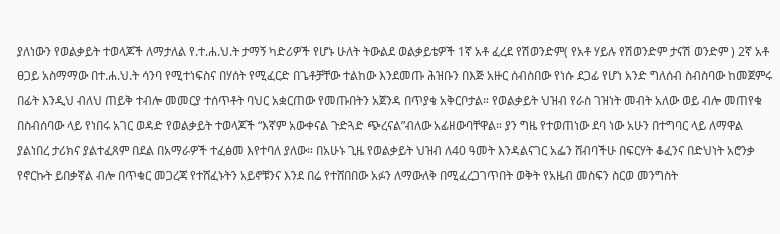ያለነውን የወልቃይት ተወላጆች ለማታለል የ.ተ.ሐ.ህ.ት ታማኝ ካድሪዎች የሆኑ ሁለት ትውልደ ወልቃይቴዎች 1ኛ አቶ ፈረደ የሽወንድም( የአቶ ሃይሉ የሽወንድም ታናሽ ወንድም ) 2ኛ አቶ ፀጋይ አስማማው በተ.ሐ.ህ.ት ሳንባ የሚተነፍስና በሃሰት የሚፈርድ በጌቶቻቸው ተልከው እንደመጡ ሕዝቡን በእጅ አዙር ሰብስበው የነሱ ደጋፊ የሆነ አንድ ግለሰብ ስብስባው ከመጀምሩ በፊት እንዲህ ብለህ ጠይቅ ተብሎ መመርያ ተሰጥቶት ባህር አቋርጠው የመጡበትን አጀንዳ በጥያቄ አቅርቦታል። የወልቃይት ህዝብ የራስ ገዝነት መብት አለው ወይ ብሎ መጠየቁ በስብሰባው ላይ የነበሩ አገር ወዳድ የወልቃይት ተወላጆች “እኛም አውቀናል ጉድጓድ ጭረናል”ብለው አፊዘውባቸዋል። ያን ግዜ የተወጠነው ደባ ነው አሁን በተግባር ላይ ለማዋል ያልነበረ ታሪክና ያልተፈጸም በደል በአማራዎች ተፈፅመ እየተባለ ያለው። በአሁኑ ጊዜ የወልቃይት ህዝብ ለ40 ዓመት እንዳልናገር አፌን ሸብባችሁ በፍርሃት ቆፈንና በድህነት አሮንቃ የኖርኩት ይበቃኛል ብሎ በጥቁር መጋረጃ የተሸፈኑትን አይኖቹንና እንደ በሬ የተሸበበው አፉን ለማውለቅ በሚፈረጋገጥበት ወቅት የአዜብ መስፍን ስርወ መንግስት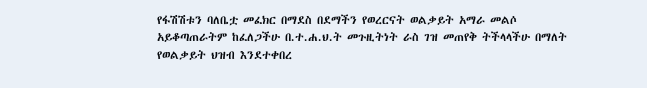የፋሽሽቱን ባለቤቷ መፈክር በማደስ በደማችን የወረርናት ወልቃይት አማራ መልሶ አይቆጣጠራትም ከፈለጋችሁ በ.ተ.ሐ.ህ.ት መጉዚትነት ራስ ገዝ መጠየቅ ትችላላችሁ በማለት የወልቃይት ህዝብ እንደተቀበረ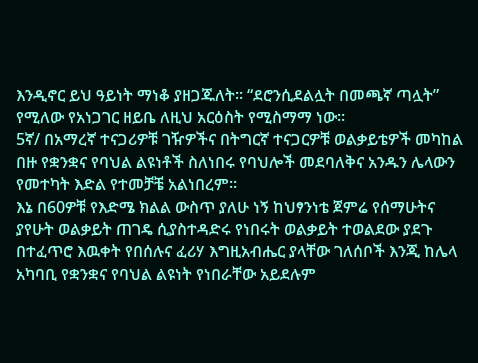እንዲኖር ይህ ዓይነት ማነቆ ያዘጋጁለት። “ደሮንሲደልሏት በመጫኛ ጣሏት” የሚለው የአነጋገር ዘይቤ ለዚህ አርዕስት የሚስማማ ነው።
5ኛ/ በአማረኛ ተናጋሪዎቹ ገዥዎችና በትግርኛ ተናጋርዎቹ ወልቃይቴዎች መካከል በዙ የቋንቋና የባህል ልዩነቶች ስለነበሩ የባህሎች መደባለቅና አንዱን ሌላውን የመተካት እድል የተመቻቼ አልነበረም።
እኔ በ60ዎቹ የእድሜ ክልል ውስጥ ያለሁ ነኝ ከህፃንነቴ ጀምሬ የሰማሁትና ያየሁት ወልቃይት ጠገዴ ሲያስተዳድሩ የነበሩት ወልቃይት ተወልደው ያደጉ በተፈጥሮ እዉቀት የበሰሉና ፈሪሃ እግዚአብሔር ያላቸው ገለሰቦች እንጂ ከሌላ አካባቢ የቋንቋና የባህል ልዩነት የነበራቸው አይደሉም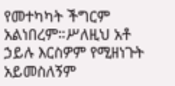የመተካካት ችግርም አልነበረም።ሥለዚህ አቶ ኃይሉ እርስዎም የሚዘነጉት አይመስለኝም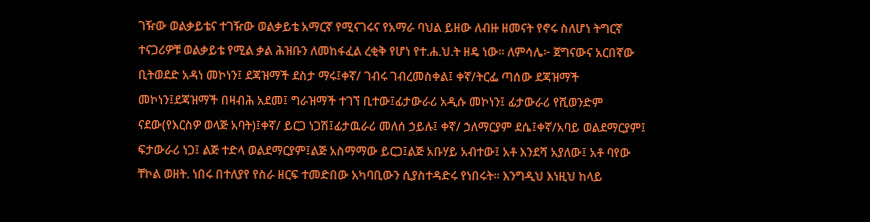ገዥው ወልቃይቴና ተገዥው ወልቃይቴ አማርኛ የሚናገሩና የአማራ ባህል ይዘው ለብዙ ዘመናት የኖሩ ስለሆነ ትግርኛ ተናጋሪዎቹ ወልቃይቴ የሚል ቃል ሕዝቡን ለመከፋፈል ረቂቅ የሆነ የተ.ሐ.ህ.ት ዘዴ ነው፡፡ ለምሳሌ፦ ጀግናውና አርበኛው ቢትወደድ አዳነ መኮነን፤ ደጃዝማች ደስታ ማሩ፤ቀኛ/ ገብሩ ገብረመስቀል፤ ቀኛ/ትርፌ ጣሰው ደጃዝማች መኮነን፤ደጃዝማች በዛብሕ አደመ፤ ግራዝማች ተገኘ ቢተው፤ፊታውራሪ አዲሱ መኮነን፤ ፊታውራሪ የሺወንድም ናደው(የእርስዎ ወላጅ አባት)፤ቀኛ/ ይርጋ ነጋሽ፤ፊታዉራሪ መለሰ ኃይሉ፤ ቀኛ/ ኃለማርያም ደሴ፤ቀኛ/አባይ ወልደማርያም፤ ፍታውራሪ ነጋ፤ ልጅ ተድላ ወልደማርያም፤ልጅ አስማማው ይርጋ፤ልጅ አቡሃይ አብተው፤ አቶ እንደሻ አያለው፤ አቶ ባየው ቸኮል ወዘት. ነበሩ በተለያየ የስራ ዘርፍ ተመድበው አካባቢውን ሲያስተዳድሩ የነበሩት። እንግዲህ እነዚህ ከላይ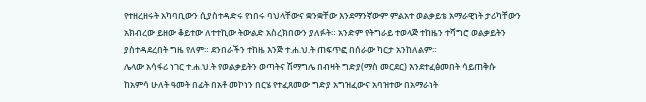የተዘረዘሩት አካባቢውን ሲያስተዳድሩ የነበሩ ባህላቸውና ቋንቋቸው እንደማንኛውም ምልአተ ወልቃይቴ አማራዊነት ታሪካቸውን አክብረው ይዘው ቆይተው ለተተኪው ትውልድ አስረክበውን ያለፉት። አንድም የትግራይ ተወላጅ ተከዜን ተሻግሮ ወልቃይትን ያስተዳደረበት ግዜ የለም። ደንበራችን ተከዜ እንጅ ተ.ሐ.ህ.ት ጠፍጥፎ በሰራው ካርታ አንከለልም።
ሌላው አሳፋሪ ነገር ተ.ሐ.ህ.ት የወልቃይትን ወጣትና ሽማግሌ በብዛት ግድያ(ማስ መርደር) እንደተፈፅመበት ሳይጠቅሱ ከአምሳ ሁለት ዓመት በፊት በአቶ መኮነን በርሄ የተፈጸመው ግድያ አግዝፈውና አባዝተው በአማራነት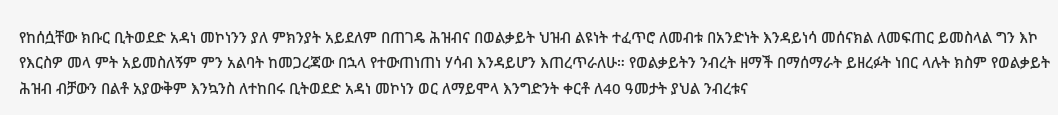የከሰሷቸው ክቡር ቢትወደድ አዳነ መኮነንን ያለ ምክንያት አይደለም በጠገዴ ሕዝብና በወልቃይት ህዝብ ልዩነት ተፈጥሮ ለመብቱ በአንድነት እንዳይነሳ መሰናክል ለመፍጠር ይመስላል ግን እኮ የእርስዎ መላ ምት አይመስለኝም ምን አልባት ከመጋረጃው በኋላ የተውጠነጠነ ሃሳብ እንዳይሆን እጠረጥራለሁ። የወልቃይትን ንብረት ዘማች በማሰማራት ይዘረፉት ነበር ላሉት ክስም የወልቃይት ሕዝብ ብቻውን በልቶ አያውቅም እንኳንስ ለተከበሩ ቢትወደድ አዳነ መኮነን ወር ለማይሞላ እንግድንት ቀርቶ ለ40 ዓመታት ያህል ንብረቱና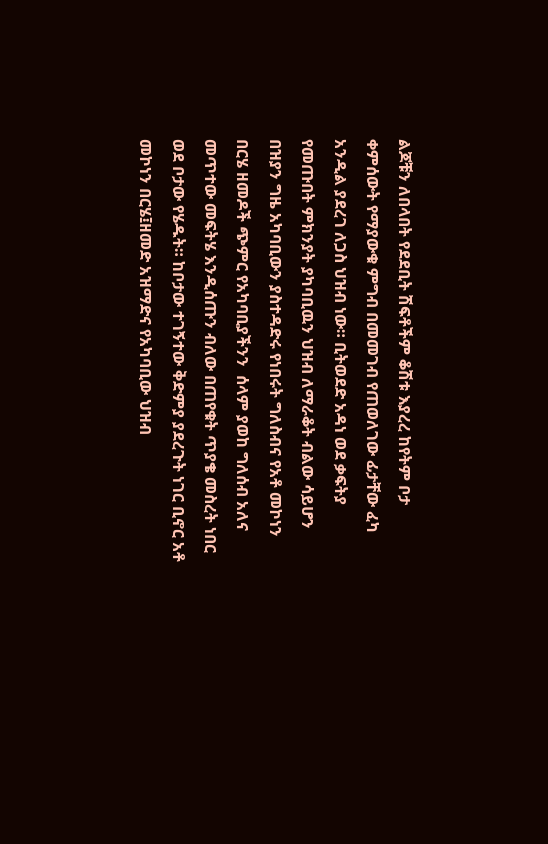ልጆቹን ለበላበት የደደቢት ሽፍቶችም ቆሽቱ እያረረ ከየትም ቦታ ቀምሰውት የማያውቁ ምግብ በመመገብ የጠወለገው ፊታቸው ፈካ አንዲል ያደረገ ለጋስ ህዝብ ነው። ቢትወደድ አዳነ ወደ ቃፍትያ የመጡበት ምክንያት ያካባቢዉን ህዝብ ለማራቆት ብልው ሳይሆን በዝያን ግዜ አካባቢውን ያስተዳድሩ የነበሩት ግለስብና የአቶ መኮነን በርሄ ዘመዶች ጭምር የአካባቢያችንን  ሰላም ያወከ ግለሰብ አለና መጥተው መፍትሄ እንዲሰጡን ብለው በጠየቁት ጥያቄ መስረት ነበር ወደ ቦታው የሄዱት። ከቦታው ተገኝተው ቅድምያ ያደረጉት ነገር ቢኖር አቶ መኮነን በርሄ፤ዘመድ አዝማድና የአካባቢው ህዝብ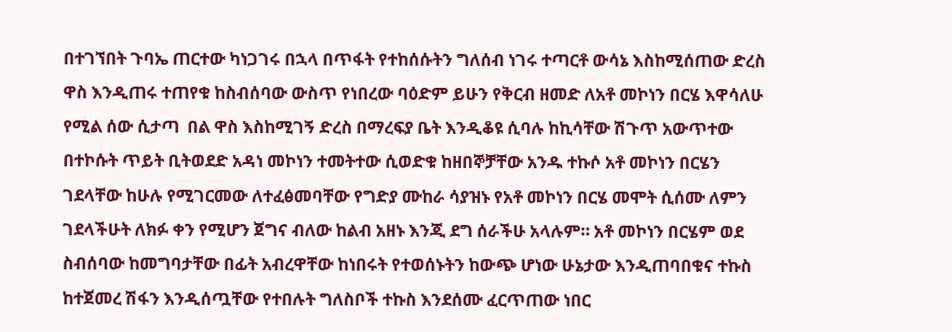በተገኘበት ጉባኤ ጠርተው ካነጋገሩ በኋላ በጥፋት የተከሰሱትን ግለሰብ ነገሩ ተጣርቶ ውሳኔ እስከሚሰጠው ድረስ ዋስ እንዲጠሩ ተጠየቁ ከስብሰባው ውስጥ የነበረው ባዕድም ይሁን የቅርብ ዘመድ ለአቶ መኮነን በርሄ እዋሳለሁ የሚል ሰው ሲታጣ  በል ዋስ እስከሚገኝ ድረስ በማረፍያ ቤት እንዲቆዩ ሲባሉ ከኪሳቸው ሽጉጥ አውጥተው በተኮሱት ጥይት ቢትወደድ አዳነ መኮነን ተመትተው ሲወድቁ ከዘበኞቻቸው አንዱ ተኩሶ አቶ መኮነን በርሄን ገደላቸው ከሁሉ የሚገርመው ለተፈፅመባቸው የግድያ ሙከራ ሳያዝኑ የአቶ መኮነን በርሄ መሞት ሲሰሙ ለምን ገደላችሁት ለክፉ ቀን የሚሆን ጀግና ብለው ከልብ አዘኑ እንጂ ደግ ሰራችሁ አላሉም። አቶ መኮነን በርሄም ወደ ስብሰባው ከመግባታቸው በፊት አብረዋቸው ከነበሩት የተወሰኑትን ከውጭ ሆነው ሁኔታው እንዲጠባበቁና ተኩስ ከተጀመረ ሽፋን እንዲሰጧቸው የተበሉት ግለስቦች ተኩስ እንደሰሙ ፈርጥጠው ነበር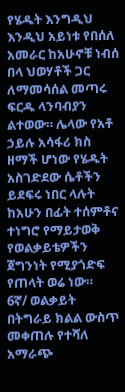የሄዱት እንግዲህ እንዲህ አይነቱ የበሰለ አመራር ከአሁኖቹ ነብሰ በላ ህወሃቶች ጋር ለማመሳሰል መጣሩ ፍርዱ ላንባብያን ልተወው። ሌላው የአቶ ኃይሉ አሳፋሪ ክስ ዘማች ሆነው የሄዱት አስገድደው ሴቶችን ይደፍሩ ነበር ላሉት ከአሁን በፊት ተሰምቶና ተነግሮ የማይታወቅ የወልቃይቴዎችን ጀግንነት የሚያጎድፍ የጠላት ወሬ ነው።
6ኛ/ ወልቃይት በትግራይ ክልል ውስጥ መቀጠሉ የተሻለ አማራጭ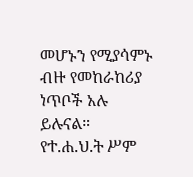መሆኑን የሚያሳምኑ ብዙ የመከራከሪያ ነጥቦች አሉ ይሉናል።
የተ.ሐ.ህ.ት ሥም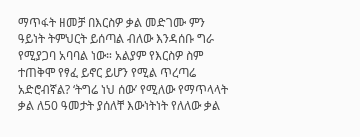ማጥፋት ዘመቻ በእርስዎ ቃል መድገሙ ምን ዓይነት ትምህርት ይሰጣል ብለው እንዳሰቡ ግራ የሚያጋባ አባባል ነው። አልያም የእርስዎ ስም ተጠቅሞ የፃፈ ይኖር ይሆን የሚል ጥረጣሬ አድሮብኛል? ‘ትግሬ ነህ ሰው’ የሚለው የማጥላላት ቃል ለ50 ዓመታት ያሰለቸ እውነትነት የለለው ቃል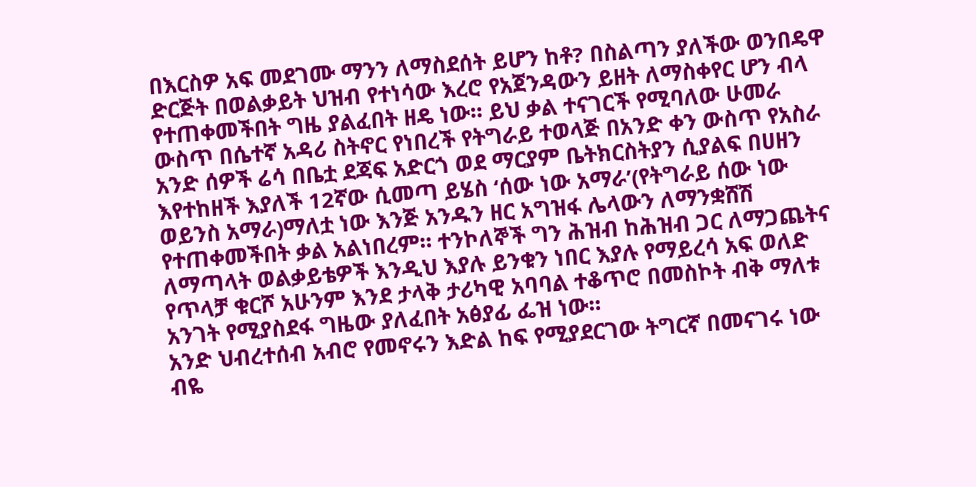በእርስዎ አፍ መደገሙ ማንን ለማስደሰት ይሆን ከቶ? በስልጣን ያለችው ወንበዴዋ ድርጅት በወልቃይት ህዝብ የተነሳው እረሮ የአጀንዳውን ይዘት ለማስቀየር ሆን ብላ የተጠቀመችበት ግዜ ያልፈበት ዘዴ ነው። ይህ ቃል ተናገርች የሚባለው ሁመራ ውስጥ በሴተኛ አዳሪ ስትኖር የነበረች የትግራይ ተወላጅ በአንድ ቀን ውስጥ የአስራ አንድ ሰዎች ሬሳ በቤቷ ደጃፍ አድርጎ ወደ ማርያም ቤትክርስትያን ሲያልፍ በሀዘን እየተከዘች እያለች 12ኛው ሲመጣ ይሄስ ‘ሰው ነው አማራ’(የትግራይ ሰው ነው ወይንስ አማራ)ማለቷ ነው እንጅ አንዱን ዘር አግዝፋ ሌላውን ለማንቋሸሽ የተጠቀመችበት ቃል አልነበረም። ተንኮለኞች ግን ሕዝብ ከሕዝብ ጋር ለማጋጨትና ለማጣላት ወልቃይቴዎች እንዲህ እያሉ ይንቁን ነበር እያሉ የማይረሳ አፍ ወለድ የጥላቻ ቁርሾ አሁንም እንደ ታላቅ ታሪካዊ አባባል ተቆጥሮ በመስኮት ብቅ ማለቱ አንገት የሚያስደፋ ግዜው ያለፈበት አፅያፊ ፌዝ ነው።
አንድ ህብረተሰብ አብሮ የመኖሩን እድል ከፍ የሚያደርገው ትግርኛ በመናገሩ ነው ብዬ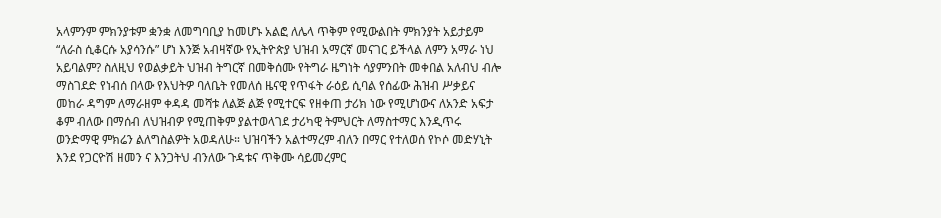አላምንም ምክንያቱም ቋንቋ ለመግባቢያ ከመሆኑ አልፎ ለሌላ ጥቅም የሚውልበት ምክንያት አይታይም “ለራስ ሲቆርሱ አያሳንሱ” ሆነ እንጅ አብዛኛው የኢትዮጵያ ህዝብ አማርኛ መናገር ይችላል ለምን አማራ ነህ አይባልም? ስለዚህ የወልቃይት ህዝብ ትግርኛ በመቅሰሙ የትግራ ዜግነት ሳያምንበት መቀበል አለብህ ብሎ ማስገደድ የነብሰ በላው የእህትዎ ባለቤት የመለሰ ዜናዊ የጥፋት ራዕይ ሲባል የሰፊው ሕዝብ ሥቃይና መከራ ዳግም ለማራዘም ቀዳዳ መሻቱ ለልጅ ልጅ የሚተርፍ የዘቀጠ ታሪክ ነው የሚሆነውና ለአንድ አፍታ ቆም ብለው በማሰብ ለህዝብዎ የሚጠቅም ያልተወላገደ ታሪካዊ ትምህርት ለማስተማር እንዲጥሩ ወንድማዊ ምክሬን ልለግስልዎት አወዳለሁ። ህዝባችን አልተማረም ብለን በማር የተለወሰ የኮሶ መድሃኒት እንደ የጋርዮሽ ዘመን ና እንጋትህ ብንለው ጉዳቱና ጥቅሙ ሳይመረምር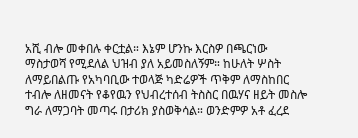አሺ ብሎ መቀበሉ ቀርቷል። እኔም ሆንኩ እርስዎ በጫርነው ማስታወሻ የሚደለል ህዝብ ያለ አይመስለኝም። ከሁለት ሦስት ለማይበልጡ የአካባቢው ተወላጅ ካድሬዎች ጥቅም ለማስከበር ተብሎ ለዘመናት የቆየዉን የህብረተሰብ ትስስር በዉሃና ዘይት መስሎ ግራ ለማጋባት መጣሩ በታሪክ ያስወቅሳል። ወንድምዎ አቶ ፈረደ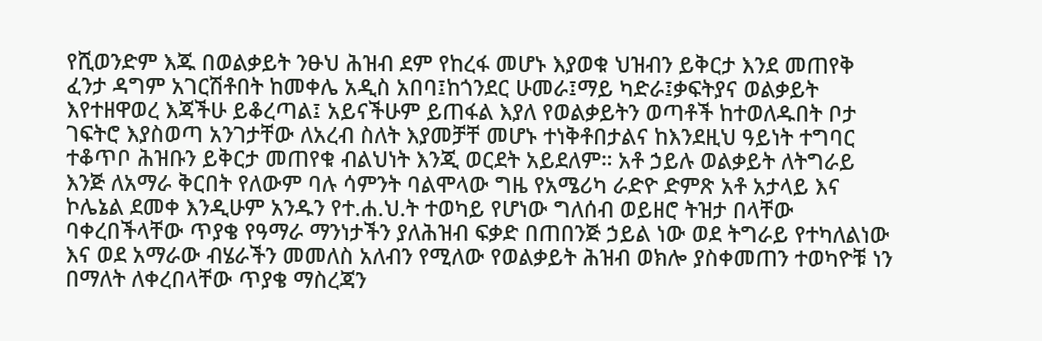የሺወንድም እጁ በወልቃይት ንፁህ ሕዝብ ደም የከረፋ መሆኑ እያወቁ ህዝብን ይቅርታ እንደ መጠየቅ ፈንታ ዳግም አገርሽቶበት ከመቀሌ አዲስ አበባ፤ከጎንደር ሁመራ፤ማይ ካድራ፤ቃፍትያና ወልቃይት እየተዘዋወረ እጃችሁ ይቆረጣል፤ አይናችሁም ይጠፋል እያለ የወልቃይትን ወጣቶች ከተወለዱበት ቦታ ገፍትሮ እያስወጣ አንገታቸው ለአረብ ስለት እያመቻቸ መሆኑ ተነቅቶበታልና ከእንደዚህ ዓይነት ተግባር ተቆጥቦ ሕዝቡን ይቅርታ መጠየቁ ብልህነት እንጂ ወርደት አይደለም። አቶ ኃይሉ ወልቃይት ለትግራይ እንጅ ለአማራ ቅርበት የለውም ባሉ ሳምንት ባልሞላው ግዜ የአሜሪካ ራድዮ ድምጽ አቶ አታላይ እና ኮሌኔል ደመቀ እንዲሁም አንዱን የተ.ሐ.ህ.ት ተወካይ የሆነው ግለሰብ ወይዘሮ ትዝታ በላቸው ባቀረበችላቸው ጥያቄ የዓማራ ማንነታችን ያለሕዝብ ፍቃድ በጠበንጅ ኃይል ነው ወደ ትግራይ የተካለልነው እና ወደ አማራው ብሄራችን መመለስ አለብን የሚለው የወልቃይት ሕዝብ ወክሎ ያስቀመጠን ተወካዮቹ ነን በማለት ለቀረበላቸው ጥያቄ ማስረጃን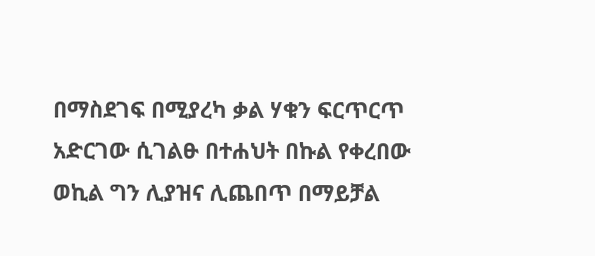በማስደገፍ በሚያረካ ቃል ሃቁን ፍርጥርጥ አድርገው ሲገልፁ በተሐህት በኩል የቀረበው ወኪል ግን ሊያዝና ሊጨበጥ በማይቻል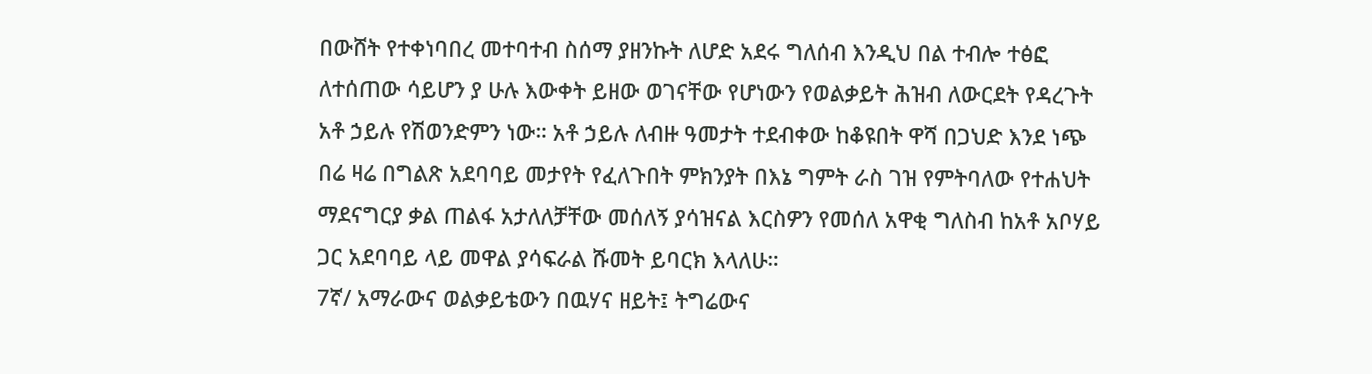በውሸት የተቀነባበረ መተባተብ ስሰማ ያዘንኩት ለሆድ አደሩ ግለሰብ እንዲህ በል ተብሎ ተፅፎ ለተሰጠው ሳይሆን ያ ሁሉ እውቀት ይዘው ወገናቸው የሆነውን የወልቃይት ሕዝብ ለውርደት የዳረጉት አቶ ኃይሉ የሽወንድምን ነው። አቶ ኃይሉ ለብዙ ዓመታት ተደብቀው ከቆዩበት ዋሻ በጋህድ እንደ ነጭ በሬ ዛሬ በግልጽ አደባባይ መታየት የፈለጉበት ምክንያት በእኔ ግምት ራስ ገዝ የምትባለው የተሐህት ማደናግርያ ቃል ጠልፋ አታለለቻቸው መሰለኝ ያሳዝናል እርስዎን የመሰለ አዋቂ ግለስብ ከአቶ አቦሃይ ጋር አደባባይ ላይ መዋል ያሳፍራል ሹመት ይባርክ እላለሁ።
7ኛ/ አማራውና ወልቃይቴውን በዉሃና ዘይት፤ ትግሬውና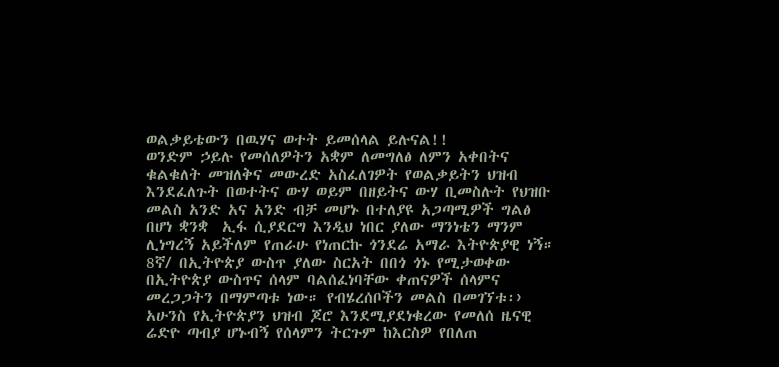ወልቃይቴውን በዉሃና ወተት ይመሰላል ይሉናል!!
ወንድም ኃይሉ የመሰለዎትን አቋም ለመግለፅ ለምን አቀበትና ቁልቁለት መዝለቅና መውረድ አስፈለገዎት የወልቃይትን ህዝብ እንደፈለጉት በወተትና ውሃ ወይም በዘይትና ውሃ ቢመስሉት የህዝቡ መልስ አንድ አና አንድ ብቻ መሆኑ በተለያዩ አጋጣሚዎች ግልፅ በሆነ ቋንቋ  ኢፋ ሲያደርግ እንዲህ ነበር ያለው ማንነቴን ማንም ሊነግረኝ አይችለም የጠራሁ የነጠርኩ ጎንደሬ አማራ እትዮጵያዊ ነኝ።
8ኛ/ በኢትዮጵያ ውስጥ ያለው ስርአት በበጎ ጎኑ የሚታወቀው በኢትዮጵያ ውስጥና ሰላም ባልሰፈነባቸው ቀጠናዎች ሰላምና መረጋጋትን በማምጣቱ ነው። የብሄረሰቦችን መልስ በመገኘቱ፡›
አሁንስ የኢትዮጵያን ህዝብ ጆሮ እንደሚያደነቁረው የመለሰ ዜናዊ ሬድዮ ጣብያ ሆኑብኝ የሰላምን ትርጉም ከእርስዎ የበለጠ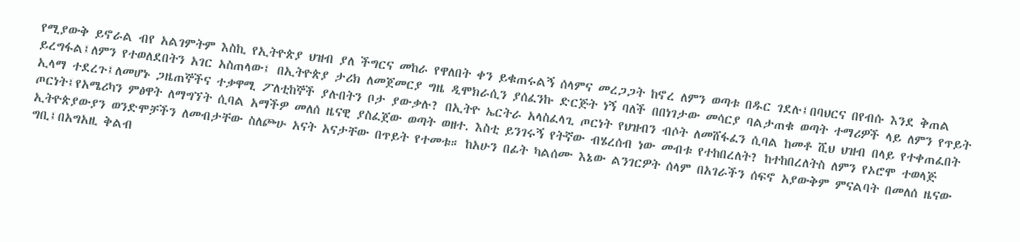የሚያውቅ ይኖራል ብየ አልገምትም እስኪ የኢትዮጵያ ህዝብ ያለ ችግርና መከራ የዋለበት ቀን ይቁጠሩልኝ ሰላምና መረጋጋት ከኖረ ለምን ወጣቱ በዱር ገደሉ፤በባህርና በየብሱ እንደ ቅጠል ይረግፋል፤ለምን የተወለደበትን አገር አስጠላው፤ በኢትዮጵያ ታሪክ ለመጀመርያ ግዜ ዲሞክራሲን ያሰፈንኩ ድርጅት ነኝ ባለች በበነገታው መሳርያ ባልታጠቁ ወጣት ተማሪዎች ላይ ለምን የጥይት ኢላማ ተደረጉ፤ለመሆኑ ጋዜጠኞችና ተቃዋሚ ፖለቲከኞች ያሉበትን ቦታ ያውቃሉ? በኢትዮ ኤርትራ አላስፈላጊ ጦርነት የህዝብን ብሶት ለመሸፋፈን ሲባል ከመቶ ሺህ ህዝብ በላይ የተቀጠፈበት ጦርነት፤የአሜሪካን ምፅዋት ለማግኘት ሲባል አማችዎ መለሰ ዜናዊ ያስፈጀው ወጣት ወዘተ. እስቲ ይንገሩኝ የትኛው ብሄረሰብ ነው መብቱ የተከበረለት? ከተከበረለትስ ለምን የኦሮሞ ተወላጅ ኢትዮጵያውያን ወንድሞቻችን ለመብታቸው ስለጮሁ አናት አናታቸው በጥይት የተመቱ። ከአሁን በፊት ካልሰሙ እኔው ልንገርዎት ሰላም በአገራችን ሰፍኖ አያውቅም ምናልባት በመለሰ ዜናው ግቢ፤በአግአዚ ቅልብ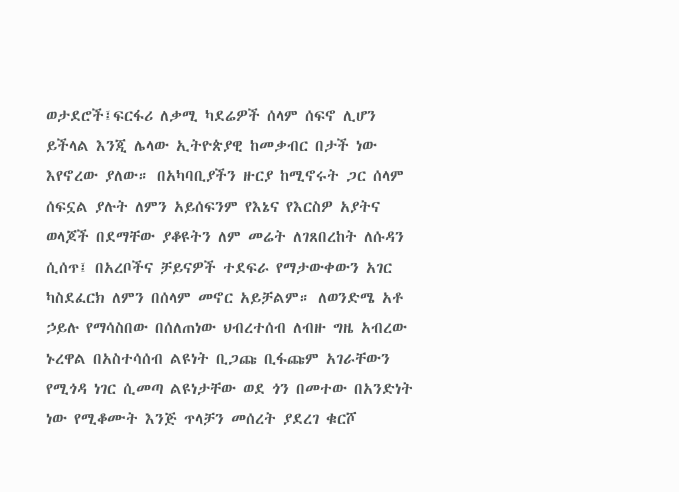ወታደሮች፤ፍርፋሪ ለቃሚ ካደሬዎች ሰላም ሰፍኖ ሊሆን ይችላል እንጂ ሌላው ኢትዮጵያዊ ከመቃብር በታች ነው እየኖረው ያለው። በአካባቢያችን ዙርያ ከሚኖሩት ጋር ሰላም ሰፍኗል ያሉት ለምን አይሰፍንም የእኔና የእርስዎ አያትና ወላጆች በደማቸው ያቆዩትን ለም መሬት ለገጸበረከት ለሱዳን ሲሰጥ፤ በአረቦችና ቻይናዎች ተደፍራ የማታውቀውን አገር ካስደፈርክ ለምን በሰላም መኖር አይቻልም። ለወንድሜ አቶ ኃይሉ የማሳስበው በሰለጠነው ህብረተሰብ ለብዙ ግዜ አብረው ኑረዋል በአስተሳሰብ ልዩነት ቢጋጩ ቢፋጩም አገራቸውን የሚጎዳ ነገር ሲመጣ ልዩነታቸው ወደ ጎን በመተው በአንድነት ነው የሚቆሙት እንጅ ጥላቻን መሰረት ያደረገ ቁርሾ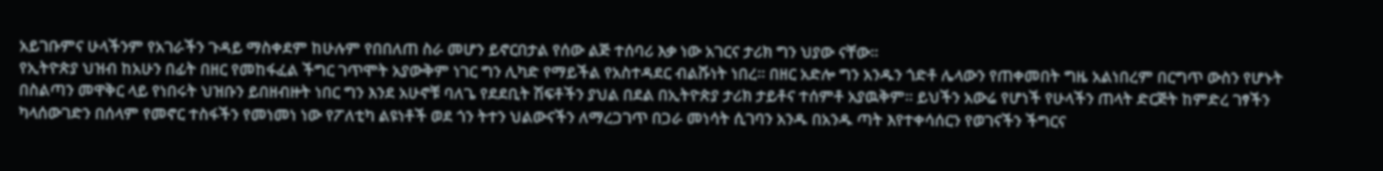አይገቡምና ሁላችንም የአገራችን ጉዳይ ማስቀደም ከሁሉም የበበለጠ ስራ መሆን ይኖርበታል የሰው ልጅ ተሰባሪ እቃ ነው አገርና ታሪክ ግን ህያው ናቸው።
የኢትዮጵያ ህዝብ ከአሁን በፊት በዘር የመከፋፈል ችግር ገጥሞት አያውቅም ነገር ግን ሊካድ የማይችል የአስተዳደር ብልሹነት ነበረ። በዘር አድሎ ግን አንዱን ጎድቶ ሌላውን የጠቀመበት ግዜ አልነበረም በርግጥ ውስን የሆኑት በስልጣን መዋቅር ላይ የነበሩት ህዝቡን ይበዘብዙት ነበር ግን እንደ አሁኖቹ ባለጌ የደደቢት ሽፍቶችን ያህል በደል በኢትዮጵያ ታሪክ ታይቶና ተሰምቶ አያዉቅም። ይህችን አውሬ የሆነች የሁላችን ጠላት ድርጅት ከምድረ ገፃችን ካላሰውገድን በሰላም የመኖር ተስፋችን የመነመነ ነው የፖለቲካ ልዩነቶች ወደ ጎን ትተን ህልውናችን ለማረጋገጥ በጋራ መነሳት ሲገባን አንዱ በአንዱ ጣት እየተቀሳሰርን የወገናችን ችግርና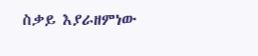ስቃይ እያራዘምነው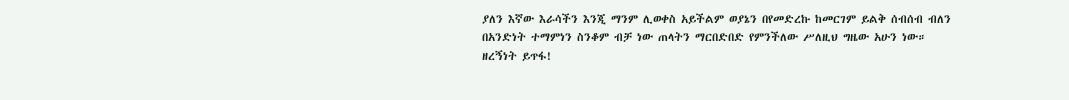ያለን እኛው እራሳችን እንጂ ማንም ሊወቀስ አይችልም ወያኔን በየመድረኩ ከመርገም ይልቅ ሰብሰብ ብለን በአንድነት ተማምነን ስንቆም ብቻ ነው ጠላትን ማርበድበድ የምንችለው ሥለዚህ ግዜው አሁን ነው።
ዘረኝነት ይጥፋ!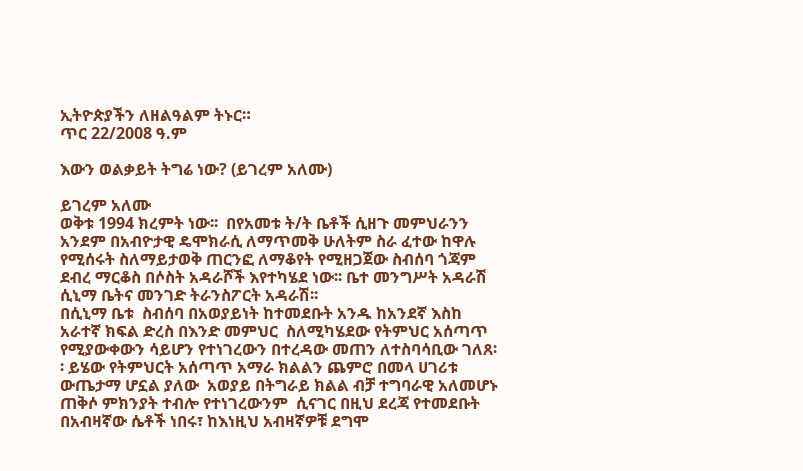ኢትዮጵያችን ለዘልዓልም ትኑር።
ጥር 22/2008 ዓ.ም

እውን ወልቃይት ትግሬ ነው? (ይገረም አለሙ)

ይገረም አለሙ
ወቅቱ 1994 ክረምት ነው፡፡  በየአመቱ ት/ት ቤቶች ሲዘጉ መምህራንን አንደም በአብዮታዊ ዴሞክራሲ ለማጥመቅ ሁለትም ስራ ፈተው ከዋሉ የሚሰሩት ስለማይታወቅ ጠርንፎ ለማቆየት የሚዘጋጀው ስብሰባ ጎጃም ደብረ ማርቆስ በሶስት አዳራሾች እየተካሄደ ነው፡፡ ቤተ መንግሥት አዳራሽ ሲኒማ ቤትና መንገድ ትራንስፖርት አዳራሽ፡፡
በሲኒማ ቤቱ  ስብሰባ በአወያይነት ከተመደቡት አንዱ ከአንደኛ እስከ አራተኛ ክፍል ድረስ በእንድ መምህር  ስለሚካሄደው የትምህር አሰጣጥ የሚያውቀውን ሳይሆን የተነገረውን በተረዳው መጠን ለተስባሳቢው ገለጸ፡፡ ይሄው የትምህርት አሰጣጥ አማራ ክልልን ጨምሮ በመላ ሀገሪቱ ውጤታማ ሆኗል ያለው  አወያይ በትግራይ ክልል ብቻ ተግባራዊ አለመሆኑ ጠቅሶ ምክንያት ተብሎ የተነገረውንም  ሲናገር በዚህ ደረጃ የተመደቡት በአብዛኛው ሴቶች ነበሩ፣ ከእነዚህ አብዛኛዎቹ ደግሞ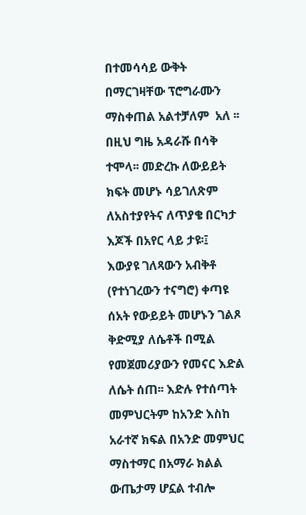በተመሳሳይ ውቅት በማርገዛቸው ፕሮግራሙን ማስቀጠል አልተቻለም  አለ ፡፡ በዚህ ግዜ አዳራሹ በሳቅ ተሞላ፡፡ መድረኩ ለውይይት ክፍት መሆኑ ሳይገለጽም  ለአስተያየትና ለጥያቄ በርካታ እጆች በአየር ላይ ታዩ፡፤
እውያዩ ገለጻውን አብቅቶ (የተነገረውን ተናግሮ) ቀጣዩ ሰአት የውይይት መሆኑን ገልጾ ቅድሚያ ለሴቶች በሚል የመጀመሪያውን የመናር እድል ለሴት ሰጠ፡፡ እድሉ የተሰጣት መምህርትም ከአንድ እስከ አራተኛ ክፍል በአንድ መምህር ማስተማር በአማራ ክልል ውጤታማ ሆኗል ተብሎ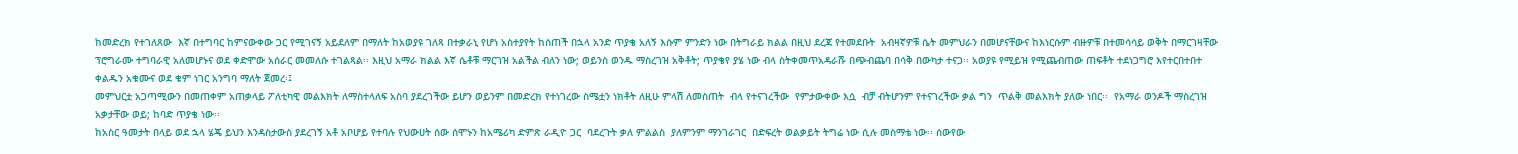ከመድረክ የተገለጸው  እኛ በተግባር ከምናውቀው ጋር የሚገናኝ አይደለም በማለት ከአወያዩ ገለጻ በተቃራኒ የሆነ አስተያየት ከሰጠች በኋላ አንድ ጥያቄ አለኝ እሱም ምንድን ነው በትግራይ ክልል በዚህ ደረጃ የተመደቡት  አብዛኛዎቹ ሴት መምህራን በመሆናቸውና ከእነርሱም ብዙዎቹ በተመሳሳይ ወቅት በማርገዛቸው ፕሮግራሙ ተግባራዊ አለመሆኑና ወደ ቀድሞው አሰራር መመለሱ ተገልጻል፡፡ እዚህ አማራ ክልል እኛ ሴቶቹ ማርገዝ አልችል ብለን ነው; ወይንስ ወንዱ ማስረገዝ አቅቶት; ጥያቄየ ያሄ ነው ብላ ስትቀመጥአዳራሹ በጭብጨባ በሳቅ በውካታ ተናጋ፡፡ አወያዩ የሚይዝ የሚጨብጠው ጠፍቶት ተደነጋግሮ እየተርበተበተ ቀልዱን አቁሙና ወደ ቁም ነገር አንግባ ማለት ጀመረ፡፤
መምህርቷ አጋጣሚውን በመጠቀም አጠቃላይ ፖለቲካዊ መልእክት ለማስተላለፍ አስባ ያደረገችው ይሆን ወይንም በመድረክ የተነገረው ስሜቷን ነክቶት ለዚሁ ምላሽ ለመስጠት  ብላ የተናገረችው  የምታውቀው እሷ  ብቻ ብትሆንም የተናገረችው ቃል ግን  ጥልቅ መልእክት ያለው ነበር፡፡  የአማራ ወንዶች ማስረገዝ አቃታቸው ወይ; ከባድ ጥያቄ ነው፡፡
ከአስር ዓመታት በላይ ወደ ኋላ ሄጄ ይህን እንዳስታውስ ያደረገኝ አቶ አቦሆይ የተባሉ የህውሀት ሰው ሰሞኑን ከአሜሪካ ድምጽ ራዲዮ ጋር  ባደረጉት ቃለ ምልልስ  ያለምንም ማንገራገር  በድፍረት ወልቃይት ትግሬ ነው ሲሉ መስማቴ ነው፡፡ ሰውየው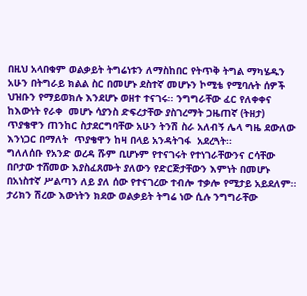በዚህ አላበቁም ወልቃይት ትግሬነቱን ለማስከበር የትጥቅ ትግል ማካሄዱን  አሁን በትግራይ ክልል ስር በመሆኑ ደስተኛ መሆኑን ኮሚቴ የሚባሉት ሰዎች ህዝቡን የማይወክሉ እንደሆኑ ወዘተ ተናገሩ፡፡ ንግግራቸው ፈር የለቀቀና ከእውነት የራቀ  መሆኑ ሳያንስ ድፍረታቸው ያስገረማት ጋዜጠኛ (ትዘታ)  ጥያቄዋን ጠንከር ስታደርግባቸው አሁን ትንሽ ስራ አለብኝ ሌላ ግዜ ደውለው እንነጋር በማለት  ጥያቄዋን ከዛ በላይ አንዳትገፋ  አደረጓት፡፡
ግለለሰቡ የአንድ ወረዳ ሹም ቢሆኑም የተናገሩት የተነገራቸውንና ርሳቸው በቦታው ተሸመው እያስፈጸሙት ያለውን የድርጅታቸውን እምነት በመሆኑ በአነስተኛ ሥልጣን ለይ ያለ ሰው የተናገረው ተብሎ ተቃሎ የሚታይ አይደለም፡፡
ታሪክን ሽረው እውነትን ክደው ወልቃይት ትግሬ ነው ሲሉ ንግግራቸው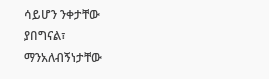ሳይሆን ንቀታቸው ያበግናል፣ ማንአለብኝነታቸው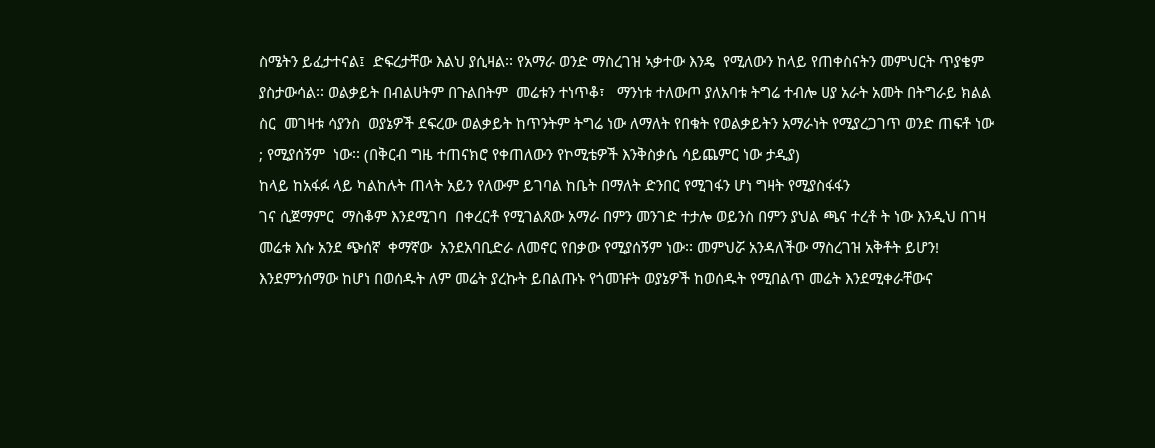ስሜትን ይፈታተናል፤  ድፍረታቸው እልህ ያሲዛል፡፡ የአማራ ወንድ ማስረገዝ ኣቃተው እንዴ  የሚለውን ከላይ የጠቀስናትን መምህርት ጥያቄም ያስታውሳል፡፡ ወልቃይት በብልሀትም በጉልበትም  መሬቱን ተነጥቆ፣   ማንነቱ ተለውጦ ያለአባቱ ትግሬ ተብሎ ሀያ አራት አመት በትግራይ ክልል ስር  መገዛቱ ሳያንስ  ወያኔዎች ደፍረው ወልቃይት ከጥንትም ትግሬ ነው ለማለት የበቁት የወልቃይትን አማራነት የሚያረጋገጥ ወንድ ጠፍቶ ነው ; የሚያሰኝም  ነው፡፡ (በቅርብ ግዜ ተጠናክሮ የቀጠለውን የኮሚቴዎች እንቅስቃሴ ሳይጨምር ነው ታዲያ)
ከላይ ከአፋፉ ላይ ካልከሉት ጠላት አይን የለውም ይገባል ከቤት በማለት ድንበር የሚገፋን ሆነ ግዛት የሚያስፋፋን
ገና ሲጀማምር  ማስቆም እንደሚገባ  በቀረርቶ የሚገልጸው አማራ በምን መንገድ ተታሎ ወይንስ በምን ያህል ጫና ተረቶ ት ነው እንዲህ በገዛ መሬቱ እሱ አንደ ጭሰኛ  ቀማኛው  አንደአባቢድራ ለመኖር የበቃው የሚያሰኝም ነው፡፡ መምህሯ አንዳለችው ማስረገዝ አቅቶት ይሆን!
እንደምንሰማው ከሆነ በወሰዱት ለም መሬት ያረኩት ይበልጡኑ የጎመዡት ወያኔዎች ከወሰዱት የሚበልጥ መሬት እንደሚቀራቸውና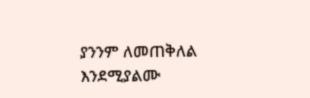ያንንም ለመጠቅለል  እንደሚያልሙ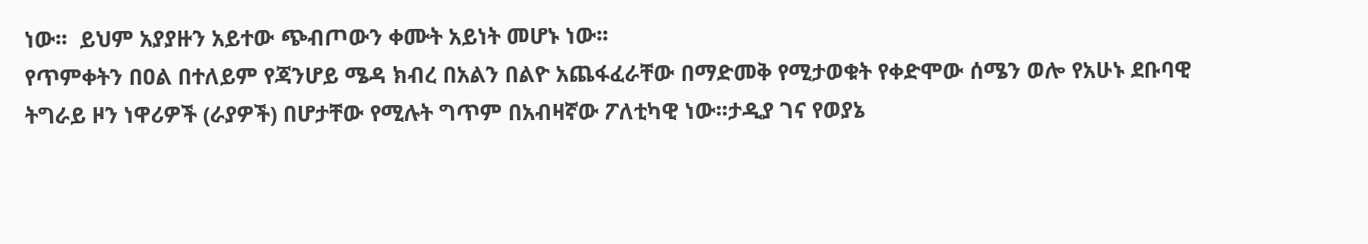ነው፡፡  ይህም አያያዙን አይተው ጭብጦውን ቀሙት አይነት መሆኑ ነው፡፡
የጥምቀትን በዐል በተለይም የጃንሆይ ሜዳ ክብረ በአልን በልዮ አጨፋፈራቸው በማድመቅ የሚታወቁት የቀድሞው ሰሜን ወሎ የአሁኑ ደቡባዊ ትግራይ ዞን ነዋሪዎች (ራያዎች) በሆታቸው የሚሉት ግጥም በአብዛኛው ፖለቲካዊ ነው፡፡ታዲያ ገና የወያኔ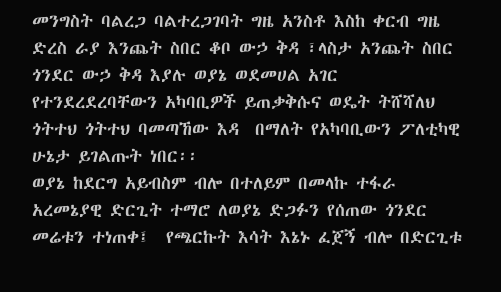መንግስት ባልረጋ ባልተረጋገባት ግዜ አንስቶ እስከ ቀርብ ግዜ ድረስ ራያ እንጨት ስበር ቆቦ ውኃ ቅዳ ፣ላስታ አንጨት ስበር ጎንደር ውኃ ቅዳ እያሉ ወያኔ ወደመሀል አገር የተንደረደረባቸውን አካባቢዎች ይጠቃቅሱና ወዴት ትሸሻለህ ጎትተህ ጎትተህ ባመጣኸው እዳ  በማለት የአካባቢውን ፖለቲካዊ ሁኔታ ይገልጡት ነበር፡፡
ወያኔ ከደርግ አይብስም ብሎ በተለይም በመላኩ ተፋራ አረመኔያዊ ድርጊት ተማሮ ለወያኔ ድጋፉን የሰጠው ጎንደር መሬቱን ተነጠቀ፤  የጫርኩት እሳት እኔኑ ፈጀኝ ብሎ በድርጊቱ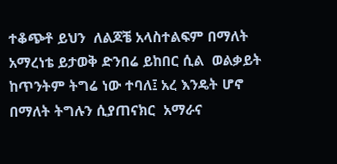ተቆጭቶ ይህን  ለልጆቼ አላስተልፍም በማለት አማረነቴ ይታወቅ ድንበሬ ይከበር ሲል  ወልቃይት ከጥንትም ትግሬ ነው ተባለ፤ አረ እንዴት ሆኖ በማለት ትግሉን ሲያጠናክር  አማራና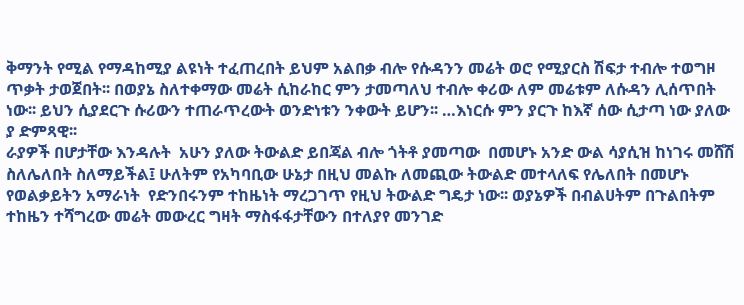ቅማንት የሚል የማዳከሚያ ልዩነት ተፈጠረበት ይህም አልበቃ ብሎ የሱዳንን መሬት ወሮ የሚያርስ ሽፍታ ተብሎ ተወግዞ ጥቃት ታወጀበት፡፡ በወያኔ ስለተቀማው መሬት ሲከራከር ምን ታመጣለህ ተብሎ ቀሪው ለም መሬቱም ለሱዳን ሊሰጥበት ነው፡፡ ይህን ሲያደርጉ ሱሪውን ተጠራጥረውት ወንድነቱን ንቀውት ይሆን፡፡ …እነርሱ ምን ያርጉ ከእኛ ሰው ሲታጣ ነው ያለው ያ ድምጻዊ፡፡
ራያዎች በሆታቸው እንዳሉት  አሁን ያለው ትውልድ ይበጃል ብሎ ጎትቶ ያመጣው  በመሆኑ አንድ ውል ሳያሲዝ ከነገሩ መሸሽ ስለሌለበት ስለማይችል፤ ሁለትም የአካባቢው ሁኔታ በዚህ መልኩ ለመጪው ትውልድ መተላለፍ የሌለበት በመሆኑ የወልቃይትን አማራነት  የድንበሩንም ተከዜነት ማረጋገጥ የዚህ ትውልድ ግዴታ ነው፡፡ ወያኔዎች በብልሀትም በጉልበትም ተከዜን ተሻግረው መሬት መውረር ግዛት ማስፋፋታቸውን በተለያየ መንገድ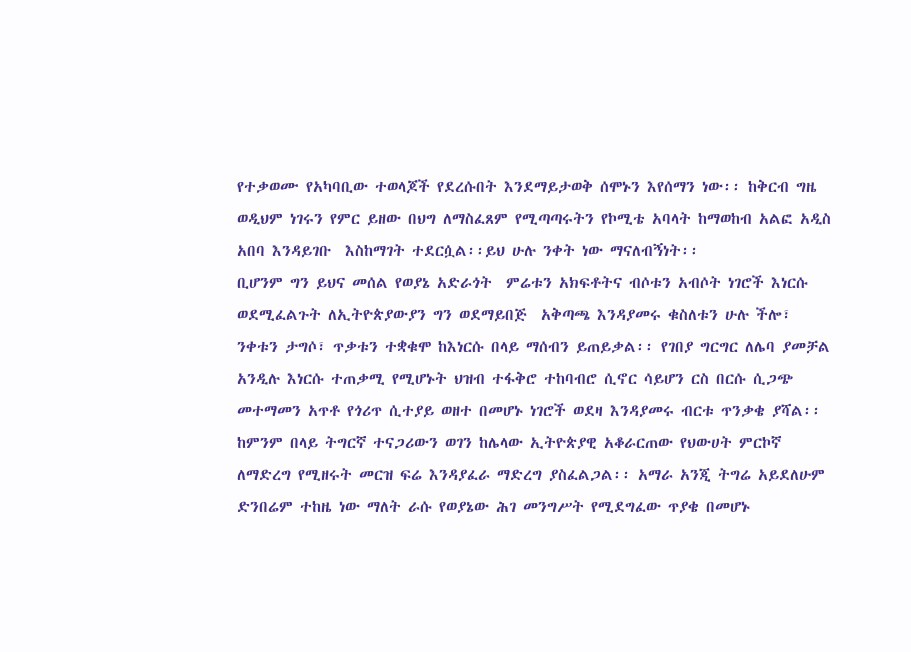የተቃወሙ የአካባቢው ተወላጆች የደረሱበት እንደማይታወቅ ሰሞኑን እየሰማን ነው፡፡ ከቅርብ ግዜ ወዲህም ነገሩን የምር ይዘው በህግ ለማስፈጸም የሚጣጣሩትን የኮሚቴ አባላት ከማወከብ አልፎ አዲስ አበባ እንዳይገቡ  እስከማገት ተደርሷል፡፡ይህ ሁሉ ንቀት ነው ማናለብኝነት፡፡
ቢሆንም ግን ይህና መሰል የወያኔ አድራጎት  ምሬቱን አክፍቶትና ብሶቱን አብሶት ነገሮች እነርሱ ወደሚፈልጉት ለኢትዮጵያውያን ግን ወደማይበጅ  አቅጣጫ እንዳያመሩ ቁስለቱን ሁሉ ችሎ፣ ንቀቱን ታግሶ፣ ጥቃቱን ተቋቁሞ ከእነርሱ በላይ ማሰብን ይጠይቃል፡፡ የገበያ ግርግር ለሌባ ያመቻል አንዲሉ እነርሱ ተጠቃሚ የሚሆኑት ህዝብ ተፋቅሮ ተከባብሮ ሲኖር ሳይሆን ርስ በርሱ ሲጋጭ መተማመን አጥቶ የጎሪጥ ሲተያይ ወዘተ በመሆኑ ነገሮች ወደዛ እንዳያመሩ ብርቱ ጥንቃቄ ያሻል፡፡ከምንም በላይ ትግርኛ ተናጋሪውን ወገን ከሌላው ኢትዮጵያዊ አቆራርጠው የህውሀት ምርኮኛ ለማድረግ የሚዘሩት መርዝ ፍሬ እንዳያፈራ ማድረግ ያስፈልጋል፡፡ አማራ አንጂ ትግሬ አይደለሁም ድንበሬም ተከዜ ነው ማለት ራሱ የወያኔው ሕገ መንግሥት የሚደግፈው ጥያቄ በመሆኑ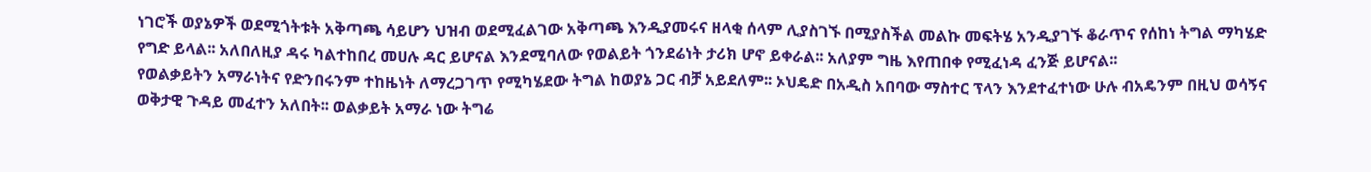ነገሮች ወያኔዎች ወደሚጎትቱት አቅጣጫ ሳይሆን ህዝብ ወደሚፈልገው አቅጣጫ እንዲያመሩና ዘላቂ ሰላም ሊያስገኙ በሚያስችል መልኩ መፍትሄ አንዲያገኙ ቆራጥና የሰከነ ትግል ማካሄድ የግድ ይላል፡፡ አለበለዚያ ዳሩ ካልተከበረ መሀሉ ዳር ይሆናል እንደሚባለው የወልይት ጎንደሬነት ታሪክ ሆኖ ይቀራል፡፡ አለያም ግዜ እየጠበቀ የሚፈነዳ ፈንጅ ይሆናል፡፡
የወልቃይትን አማራነትና የድንበሩንም ተከዜነት ለማረጋገጥ የሚካሄደው ትግል ከወያኔ ጋር ብቻ አይደለም፡፡ ኦህዴድ በአዲስ አበባው ማስተር ፕላን እንደተፈተነው ሁሉ ብአዴንም በዚህ ወሳኝና ወቅታዊ ጉዳይ መፈተን አለበት፡፡ ወልቃይት አማራ ነው ትግሬ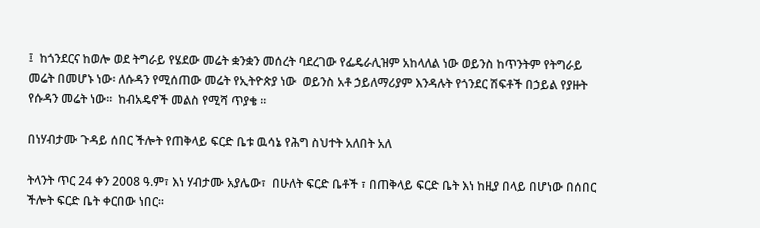፤  ከጎንደርና ከወሎ ወደ ትግራይ የሄደው መሬት ቋንቋን መሰረት ባደረገው የፌዴራሊዝም አከላለል ነው ወይንስ ከጥንትም የትግራይ መሬት በመሆኑ ነው፡ ለሱዳን የሚሰጠው መሬት የኢትዮጵያ ነው  ወይንስ አቶ ኃይለማሪያም እንዳሉት የጎንደር ሽፍቶች በኃይል የያዙት የሱዳን መሬት ነው፡፡  ከብአዴኖች መልስ የሚሻ ጥያቄ ፡፡

በነሃብታሙ ጉዳይ ሰበር ችሎት የጠቅላይ ፍርድ ቤቱ ዉሳኔ የሕግ ስህተት አለበት አለ

ትላንት ጥር 24 ቀን 2008 ዓ.ም፣ እነ ሃብታሙ አያሌው፣  በሁለት ፍርድ ቤቶች ፣ በጠቅላይ ፍርድ ቤት እነ ከዚያ በላይ በሆነው በሰበር ችሎት ፍርድ ቤት ቀርበው ነበር።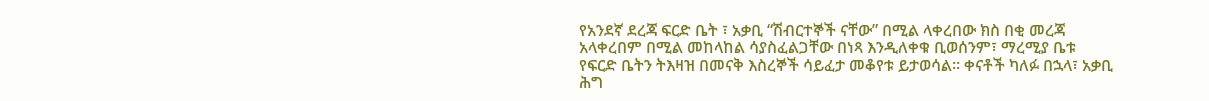የአንደኛ ደረጃ ፍርድ ቤት ፣ አቃቢ “ሽብርተኞች ናቸው” በሚል ላቀረበው ክስ በቂ መረጃ አላቀረበም በሚል መከላከል ሳያስፈልጋቸው በነጻ እንዲለቀቁ ቢወሰንም፣ ማረሚያ ቤቱ የፍርድ ቤትን ትእዛዝ በመናቅ እስረኞች ሳይፈታ መቆየቱ ይታወሳል። ቀናቶች ካለፉ በኋላ፣ አቃቢ ሕግ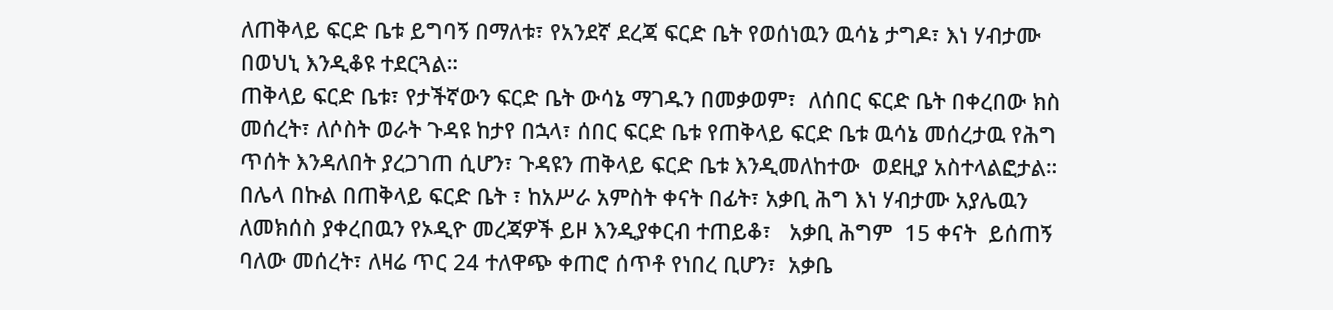ለጠቅላይ ፍርድ ቤቱ ይግባኝ በማለቱ፣ የአንደኛ ደረጃ ፍርድ ቤት የወሰነዉን ዉሳኔ ታግዶ፣ እነ ሃብታሙ በወህኒ እንዲቆዩ ተደርጓል።
ጠቅላይ ፍርድ ቤቱ፣ የታችኛውን ፍርድ ቤት ውሳኔ ማገዱን በመቃወም፣  ለሰበር ፍርድ ቤት በቀረበው ክስ መሰረት፣ ለሶስት ወራት ጉዳዩ ከታየ በኋላ፣ ሰበር ፍርድ ቤቱ የጠቅላይ ፍርድ ቤቱ ዉሳኔ መሰረታዉ የሕግ ጥሰት እንዳለበት ያረጋገጠ ሲሆን፣ ጉዳዩን ጠቅላይ ፍርድ ቤቱ እንዲመለከተው  ወደዚያ አስተላልፎታል።
በሌላ በኩል በጠቅላይ ፍርድ ቤት ፣ ከአሥራ አምስት ቀናት በፊት፣ አቃቢ ሕግ እነ ሃብታሙ አያሌዉን ለመክሰስ ያቀረበዉን የኦዲዮ መረጃዎች ይዞ እንዲያቀርብ ተጠይቆ፣   አቃቢ ሕግም  15 ቀናት  ይሰጠኝ ባለው መሰረት፣ ለዛሬ ጥር 24 ተለዋጭ ቀጠሮ ሰጥቶ የነበረ ቢሆን፣  አቃቤ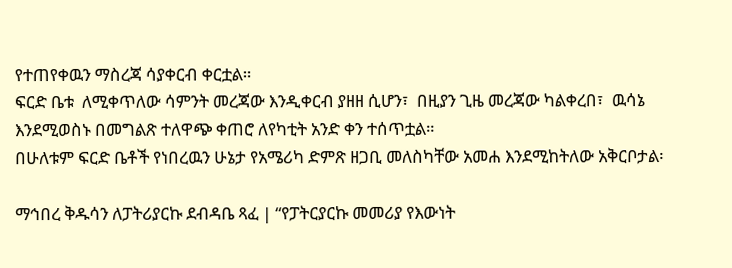የተጠየቀዉን ማስረጃ ሳያቀርብ ቀርቷል።
ፍርድ ቤቱ  ለሚቀጥለው ሳምንት መረጃው እንዲቀርብ ያዘዘ ሲሆን፣  በዚያን ጊዜ መረጃው ካልቀረበ፣  ዉሳኔ እንደሚወስኑ በመግልጽ ተለዋጭ ቀጠሮ ለየካቲት አንድ ቀን ተሰጥቷል።
በሁለቱም ፍርድ ቤቶች የነበረዉን ሁኔታ የአሜሪካ ድምጽ ዘጋቢ መለስካቸው አመሐ እንደሚከትለው አቅርቦታል፡

ማኅበረ ቅዱሳን ለፓትሪያርኩ ደብዳቤ ጻፈ | “የፓትርያርኩ መመሪያ የእውነት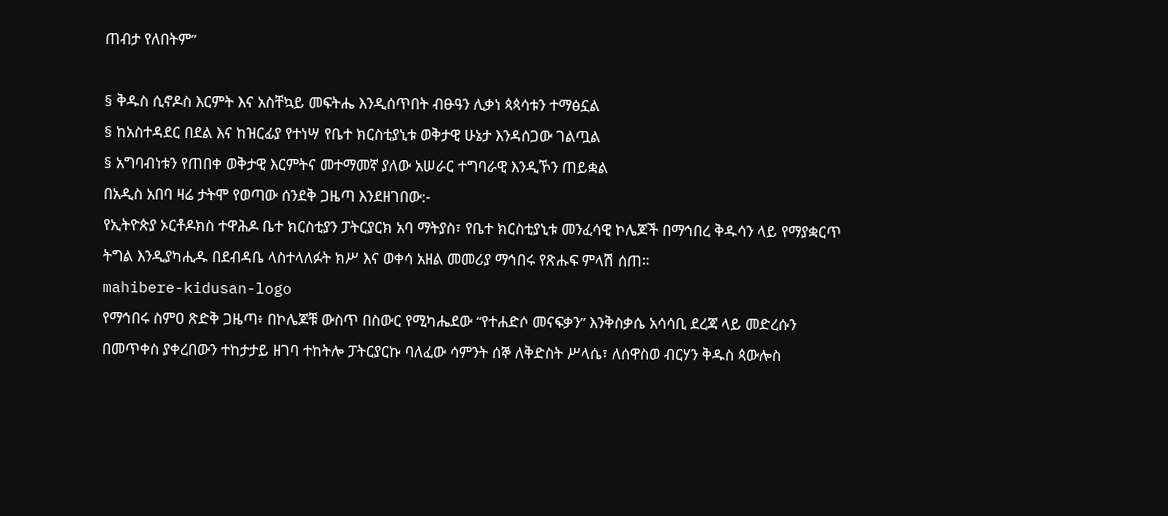ጠብታ የለበትም”

§ ቅዱስ ሲኖዶስ እርምት እና አስቸኳይ መፍትሔ እንዲሰጥበት ብፁዓን ሊቃነ ጳጳሳቱን ተማፅኗል
§ ከአስተዳደር በደል እና ከዝርፊያ የተነሣ የቤተ ክርስቲያኒቱ ወቅታዊ ሁኔታ እንዳሰጋው ገልጧል
§ አግባብነቱን የጠበቀ ወቅታዊ እርምትና መተማመኛ ያለው አሠራር ተግባራዊ እንዲኾን ጠይቋል
በአዲስ አበባ ዛሬ ታትሞ የወጣው ሰንደቅ ጋዜጣ እንደዘገበው:-
የኢትዮጵያ ኦርቶዶክስ ተዋሕዶ ቤተ ክርስቲያን ፓትርያርክ አባ ማትያስ፣ የቤተ ክርስቲያኒቱ መንፈሳዊ ኮሌጆች በማኅበረ ቅዱሳን ላይ የማያቋርጥ ትግል እንዲያካሒዱ በደብዳቤ ላስተላለፉት ክሥ እና ወቀሳ አዘል መመሪያ ማኅበሩ የጽሑፍ ምላሽ ሰጠ።
mahibere-kidusan-logo
የማኅበሩ ስምዐ ጽድቅ ጋዜጣ፥ በኮሌጆቹ ውስጥ በስውር የሚካሔደው “የተሐድሶ መናፍቃን” እንቅስቃሴ አሳሳቢ ደረጃ ላይ መድረሱን በመጥቀስ ያቀረበውን ተከታታይ ዘገባ ተከትሎ ፓትርያርኩ ባለፈው ሳምንት ሰኞ ለቅድስት ሥላሴ፣ ለሰዋስወ ብርሃን ቅዱስ ጳውሎስ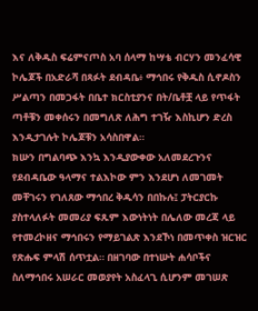እና ለቅዱስ ፍሬምናጦስ አባ ሰላማ ከሣቴ ብርሃን መንፈሳዊ ኮሌጆች በአድራሻ በጻፉት ደብዳቤ፥ ማኅበሩ የቅዱስ ሲኖዶስን ሥልጣን በመጋፋት በቤተ ክርስቲያንና በት/ቤቶቿ ላይ የጥፋት ጣቶቹን መቀሰሩን በመግለጽ ለሕግ ተገዥ እስኪሆን ድረስ እንዲታገሉት ኮሌጆቹን አሳስበዋል።
ክሡን በግልባጭ እንኳ እንዲያውቀው አለመደረጉንና የደብዳቤው ዓላማና ተልእኮው ምን እንደሆነ ለመገመት መቸገሩን የገለጸው ማኅበረ ቅዱሳን በበኩሉ፤ ፓትርያርኩ ያስተላለፉት መመሪያ ፍጹም እውነትነት በሌለው መረጃ ላይ የተመረኮዘና ማኅበሩን የማይገልጽ እንደኾነ በመጥቀስ ዝርዝር የጽሑፍ ምላሽ ሰጥቷል። በዘገባው በተነሡት ሐሳቦችና ስለማኅበሩ አሠራር መወያየት አስፈላጊ ሲሆንም መገሠጽ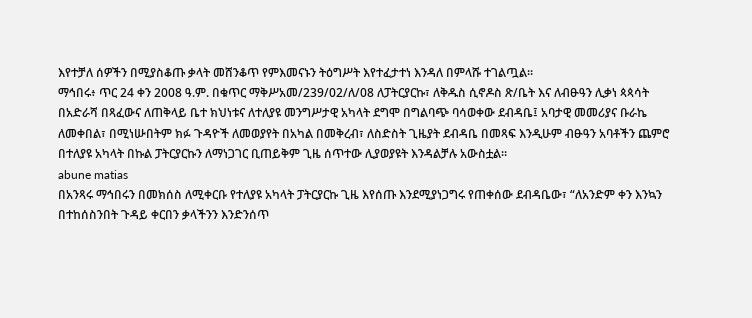እየተቻለ ሰዎችን በሚያስቆጡ ቃላት መሸንቆጥ የምእመናኑን ትዕግሥት እየተፈታተነ እንዳለ በምላሹ ተገልጧል።
ማኅበሩ፥ ጥር 24 ቀን 2008 ዓ.ም. በቁጥር ማቅሥአመ/239/02/ለ/08 ለፓትርያርኩ፣ ለቅዱስ ሲኖዶስ ጽ/ቤት እና ለብፁዓን ሊቃነ ጳጳሳት በአድራሻ በጻፈውና ለጠቅላይ ቤተ ክህነቱና ለተለያዩ መንግሥታዊ አካላት ደግሞ በግልባጭ ባሳወቀው ደብዳቤ፤ አባታዊ መመሪያና ቡራኬ ለመቀበል፣ በሚነሡበትም ክፉ ጉዳዮች ለመወያየት በአካል በመቅረብ፣ ለስድስት ጊዜያት ደብዳቤ በመጻፍ እንዲሁም ብፁዓን አባቶችን ጨምሮ በተለያዩ አካላት በኩል ፓትርያርኩን ለማነጋገር ቢጠይቅም ጊዜ ሰጥተው ሊያወያዩት እንዳልቻሉ አውስቷል።
abune matias
በአንጻሩ ማኅበሩን በመክሰስ ለሚቀርቡ የተለያዩ አካላት ፓትርያርኩ ጊዜ እየሰጡ እንደሚያነጋግሩ የጠቀሰው ደብዳቤው፣ “ለአንድም ቀን እንኳን በተከሰስንበት ጉዳይ ቀርበን ቃላችንን እንድንሰጥ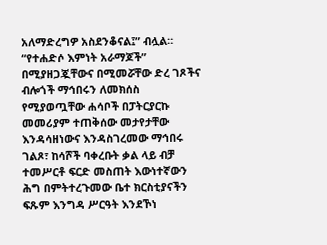አለማድረግዎ አስደንቆናል፤” ብሏል። “የተሐድሶ እምነት አራማጆች” በሚያዘጋጇቸውና በሚመሯቸው ድረ ገጾችና ብሎጎች ማኅበሩን ለመክሰስ የሚያወጧቸው ሐሳቦች በፓትርያርኩ መመሪያም ተጠቅሰው መታየታቸው እንዳሳዘነውና እንዳስገረመው ማኅበሩ ገልጾ፣ ከሳሾች ባቀረቡት ቃል ላይ ብቻ ተመሥርቶ ፍርድ መስጠት እውነተኛውን ሕግ በምትተረጉመው ቤተ ክርስቲያናችን ፍጹም እንግዳ ሥርዓት እንደኾነ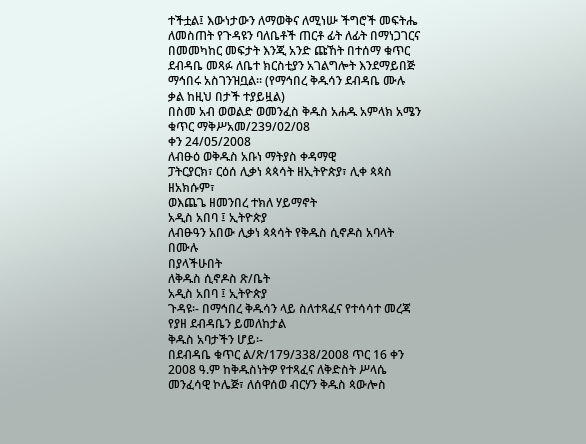ተችቷል፤ እውነታውን ለማወቅና ለሚነሡ ችግሮች መፍትሔ ለመስጠት የጉዳዩን ባለቤቶች ጠርቶ ፊት ለፊት በማነጋገርና በመመካከር መፍታት እንጂ አንድ ጩኸት በተሰማ ቁጥር ደብዳቤ መጻፉ ለቤተ ክርስቲያን አገልግሎት እንደማይበጅ ማኅበሩ አስገንዝቧል። (የማኅበረ ቅዱሳን ደብዳቤ ሙሉ ቃል ከዚህ በታች ተያይዟል)
በስመ አብ ወወልድ ወመንፈስ ቅዱስ አሐዱ አምላክ አሜን
ቁጥር ማቅሥአመ/239/02/08
ቀን 24/05/2008
ለብፁዕ ወቅዱስ አቡነ ማትያስ ቀዳማዊ
ፓትርያርክ፣ ርዕሰ ሊቃነ ጳጳሳት ዘኢትዮጵያ፣ ሊቀ ጳጳስ ዘአክሱም፣
ወእጨጌ ዘመንበረ ተክለ ሃይማኖት
አዲስ አበባ ፤ ኢትዮጵያ
ለብፁዓን አበው ሊቃነ ጳጳሳት የቅዱስ ሲኖዶስ አባላት በሙሉ
በያላችሁበት
ለቅዱስ ሲኖዶስ ጽ/ቤት
አዲስ አበባ ፤ ኢትዮጵያ
ጉዳዩ፡- በማኅበረ ቅዱሳን ላይ ስለተጻፈና የተሳሳተ መረጃ
የያዘ ደብዳቤን ይመለከታል
ቅዱስ አባታችን ሆይ፡-
በደብዳቤ ቁጥር ል/ጽ/179/338/2008 ጥር 16 ቀን 2008 ዓ.ም ከቅዱስነትዎ የተጻፈና ለቅድስት ሥላሴ መንፈሳዊ ኮሌጅ፣ ለሰዋሰወ ብርሃን ቅዱስ ጳውሎስ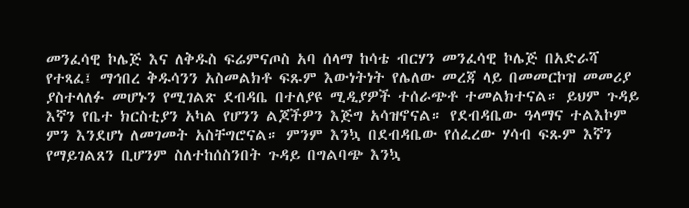መንፈሳዊ ኮሌጅ እና ለቅዱስ ፍሬምናጦስ አባ ሰላማ ከሳቴ ብርሃን መንፈሳዊ ኮሌጅ በአድራሻ የተጻፈ፤ ማኅበረ ቅዱሳንን አስመልክቶ ፍጹም እውነትነት የሌለው መረጃ ላይ በመመርኮዝ መመሪያ ያስተላለፉ መሆኑን የሚገልጽ ደብዳቤ በተለያዩ ሚዲያዎች ተሰራጭቶ ተመልክተናል። ይህም ጉዳይ እኛን የቤተ ክርስቲያን አካል የሆንን ልጆችዎን እጅግ አሳዝኖናል። የደብዳቤው ዓላማና ተልእኮም ምን እንደሆነ ለመገመት አስቸግሮናል። ምንም እንኳ በደብዳቤው የሰፈረው ሃሳብ ፍጹም እኛን የማይገልጸን ቢሆንም ስለተከሰስንበት ጉዳይ በግልባጭ እንኳ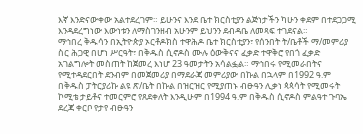እኛ እንድናውቀው አልተደረገም። ይሁንና እንደ ቤተ ክርስቲያን ልጅነታችን ካሁን ቀደም በተደጋጋሚ እንዳደረግነው እውነቱን ለማስገንዘብ አሁንም ይህንን ደብዳቤ ለመጻፍ ተገደናል።
ማኅበረ ቅዱሳን በኢትዮጵያ ኦርቶዶክስ ተዋሕዶ ቤተ ክርስቲያን፣ የሰንበት ት/ቤቶች ማ/መምሪያ ስር ሕጋዊ በሆነ ሥርዓት፣ በቅዱስ ሲኖዶስ ሙሉ ዕውቅናና ፈቃድ ተዋቅሮ የበጎ ፈቃድ አገልግሎት መስጠት ከጀመረ እነሆ 23 ዓመታትን አሳልፏል። ማኅበሩ የሚመራበትና የሚተዳደርበት ደንብም በመጀመሪያ በማደራጃ መምሪያው በኩል በኋላም በ1992 ዓ.ም በቅዱስ ፓትርያሪኩ ልዩ ጽ/ቤት በኩል በዝርዝር የሚያጠኑ ብፁዓን ሊቃነ ጳጳሳት የሚመሩት ኮሚቴ ታይቶና ተመርምሮ የጸደቀለት እንዲሁም በ1994 ዓ.ም በቅዱስ ሲኖዶስ ምልዓተ ጉባኤ ደረጃ ቀርቦ የታየ ብፁዓን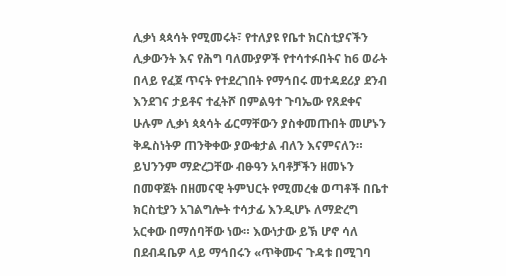ሊቃነ ጳጳሳት የሚመሩት፣ የተለያዩ የቤተ ክርስቲያናችን ሊቃውንት እና የሕግ ባለሙያዎች የተሳተፉበትና ከ6 ወራት በላይ የፈጀ ጥናት የተደረገበት የማኅበሩ መተዳደሪያ ደንብ እንደገና ታይቶና ተፈትሾ በምልዓተ ጉባኤው የጸደቀና ሁሉም ሊቃነ ጳጳሳት ፊርማቸውን ያስቀመጡበት መሆኑን ቅዱስነትዎ ጠንቅቀው ያውቁታል ብለን እናምናለን። ይህንንም ማድረጋቸው ብፁዓን አባቶቻችን ዘመኑን በመዋጀት በዘመናዊ ትምህርት የሚመረቁ ወጣቶች በቤተ ክርስቲያን አገልግሎት ተሳታፊ እንዲሆኑ ለማድረግ አርቀው በማሰባቸው ነው። እውነታው ይኽ ሆኖ ሳለ በደብዳቤዎ ላይ ማኅበሩን «ጥቅሙና ጉዳቱ በሚገባ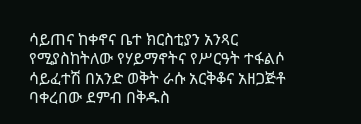ሳይጠና ከቀኖና ቤተ ክርስቲያን አንጻር የሚያስከትለው የሃይማኖትና የሥርዓት ተፋልሶ ሳይፈተሽ በአንድ ወቅት ራሱ አርቅቆና አዘጋጅቶ ባቀረበው ደምብ በቅዱስ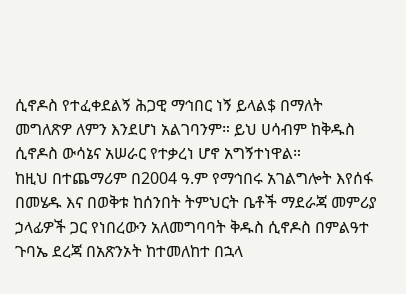ሲኖዶስ የተፈቀደልኝ ሕጋዊ ማኅበር ነኝ ይላል$ በማለት መግለጽዎ ለምን እንደሆነ አልገባንም። ይህ ሀሳብም ከቅዱስ ሲኖዶስ ውሳኔና አሠራር የተቃረነ ሆኖ አግኝተነዋል።
ከዚህ በተጨማሪም በ2004 ዓ.ም የማኅበሩ አገልግሎት እየሰፋ በመሄዱ እና በወቅቱ ከሰንበት ትምህርት ቤቶች ማደራጃ መምሪያ ኃላፊዎች ጋር የነበረውን አለመግባባት ቅዱስ ሲኖዶስ በምልዓተ ጉባኤ ደረጃ በአጽንኦት ከተመለከተ በኋላ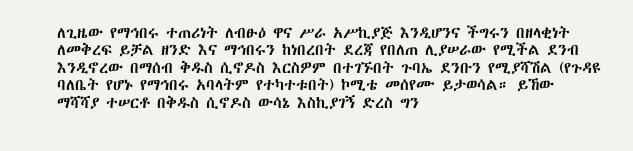ለጊዜው የማኅበሩ ተጠሪነት ለብፁዕ ዋና ሥራ አሥኪያጅ እንዲሆንና ችግሩን በዘላቂነት ለመቅረፍ ይቻል ዘንድ እና ማኅበሩን ከነበረበት ደረጃ የበለጠ ሊያሠራው የሚችል ደንብ እንዲኖረው በማሰብ ቅዱስ ሲኖዶስ እርስዎም በተገኙበት ጉባኤ ደንቡን የሚያሻሽል (የጉዳዩ ባለቤት የሆኑ የማኅበሩ አባላትም የተካተቱበት) ኮሚቴ መሰየሙ ይታወሳል። ይኸው ማሻሻያ ተሠርቶ በቅዱስ ሲኖዶስ ውሳኔ እስኪያገኝ ድረስ ግን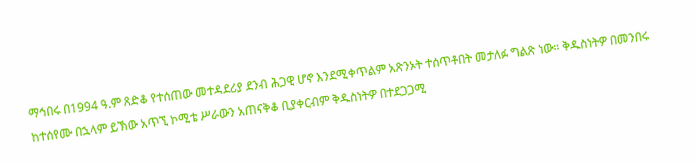ማኅበሩ በ1994 ዓ.ም ጸድቆ የተሰጠው መተዳደሪያ ደንብ ሕጋዊ ሆኖ እንደሚቀጥልም አጽንኦት ተሰጥቶበት መታለፉ ግልጽ ነው። ቅዱስነትዎ በመንበሩ ከተሰየሙ በኋላም ይኽው አጥኚ ኮሚቴ ሥራውን አጠናቅቆ ቢያቀርብም ቅዱስነትዎ በተደጋጋሚ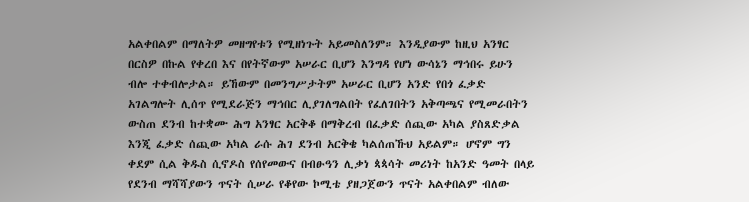አልቀበልም በማለትዎ መዘግየቱን የሚዘነጉት አይመስለንም። እንዲያውም ከዚህ አንፃር በርስዎ በኩል የቀረበ እና በየትኛውም አሠራር ቢሆን እንግዳ የሆነ ውሳኔን ማኅበሩ ይሁን ብሎ ተቀብሎታል። ይኸውም በመንግሥታትም አሠራር ቢሆን አንድ የበጎ ፈቃድ አገልግሎት ሊሰጥ የሚደራጅን ማኅበር ሊያገለግልበት የፈለገበትን አቅጣጫና የሚመራበትን ውስጠ ደንብ ከተቋሙ ሕግ አንፃር አርቅቆ በማቅረብ በፈቃድ ሰጪው አካል ያስጸድቃል እንጂ ፈቃድ ሰጪው አካል ራሱ ሕገ ደንብ አርቅቄ ካልሰጠኹህ አይልም። ሆኖም ግን ቀደም ሲል ቅዱስ ሲኖዶስ የሰየመውና በብፁዓን ሊቃነ ጳጳሳት መሪነት ከአንድ ዓመት በላይ የደንብ ማሻሻያውን ጥናት ሲሠራ የቆየው ኮሚቴ ያዘጋጀውን ጥናት አልቀበልም ብለው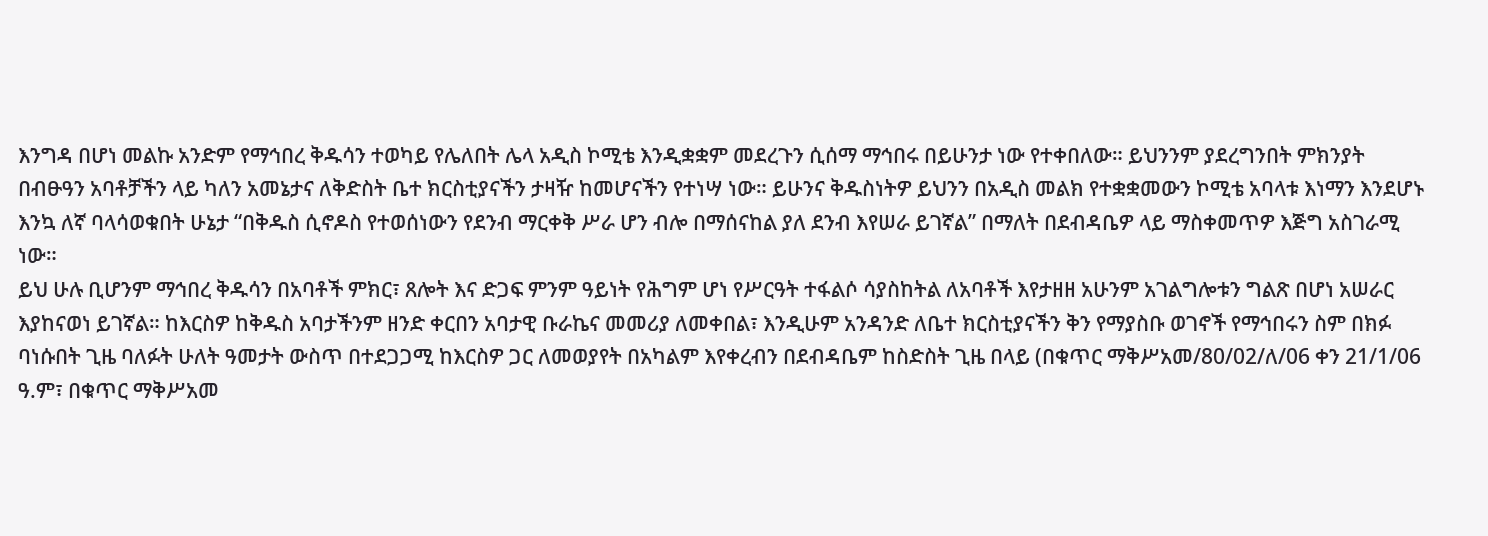እንግዳ በሆነ መልኩ አንድም የማኅበረ ቅዱሳን ተወካይ የሌለበት ሌላ አዲስ ኮሚቴ እንዲቋቋም መደረጉን ሲሰማ ማኅበሩ በይሁንታ ነው የተቀበለው። ይህንንም ያደረግንበት ምክንያት በብፁዓን አባቶቻችን ላይ ካለን አመኔታና ለቅድስት ቤተ ክርስቲያናችን ታዛዥ ከመሆናችን የተነሣ ነው። ይሁንና ቅዱስነትዎ ይህንን በአዲስ መልክ የተቋቋመውን ኮሚቴ አባላቱ እነማን እንደሆኑ እንኳ ለኛ ባላሳወቁበት ሁኔታ “በቅዱስ ሲኖዶስ የተወሰነውን የደንብ ማርቀቅ ሥራ ሆን ብሎ በማሰናከል ያለ ደንብ እየሠራ ይገኛል” በማለት በደብዳቤዎ ላይ ማስቀመጥዎ እጅግ አስገራሚ ነው።
ይህ ሁሉ ቢሆንም ማኅበረ ቅዱሳን በአባቶች ምክር፣ ጸሎት እና ድጋፍ ምንም ዓይነት የሕግም ሆነ የሥርዓት ተፋልሶ ሳያስከትል ለአባቶች እየታዘዘ አሁንም አገልግሎቱን ግልጽ በሆነ አሠራር እያከናወነ ይገኛል። ከእርስዎ ከቅዱስ አባታችንም ዘንድ ቀርበን አባታዊ ቡራኬና መመሪያ ለመቀበል፣ እንዲሁም አንዳንድ ለቤተ ክርስቲያናችን ቅን የማያስቡ ወገኖች የማኅበሩን ስም በክፉ ባነሱበት ጊዜ ባለፉት ሁለት ዓመታት ውስጥ በተደጋጋሚ ከእርስዎ ጋር ለመወያየት በአካልም እየቀረብን በደብዳቤም ከስድስት ጊዜ በላይ (በቁጥር ማቅሥአመ/80/02/ለ/06 ቀን 21/1/06 ዓ.ም፣ በቁጥር ማቅሥአመ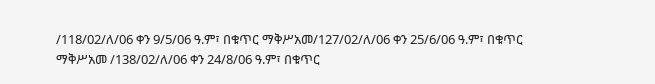/118/02/ለ/06 ቀን 9/5/06 ዓ.ም፣ በቁጥር ማቅሥአመ/127/02/ለ/06 ቀን 25/6/06 ዓ.ም፣ በቁጥር ማቅሥአመ /138/02/ለ/06 ቀን 24/8/06 ዓ.ም፣ በቁጥር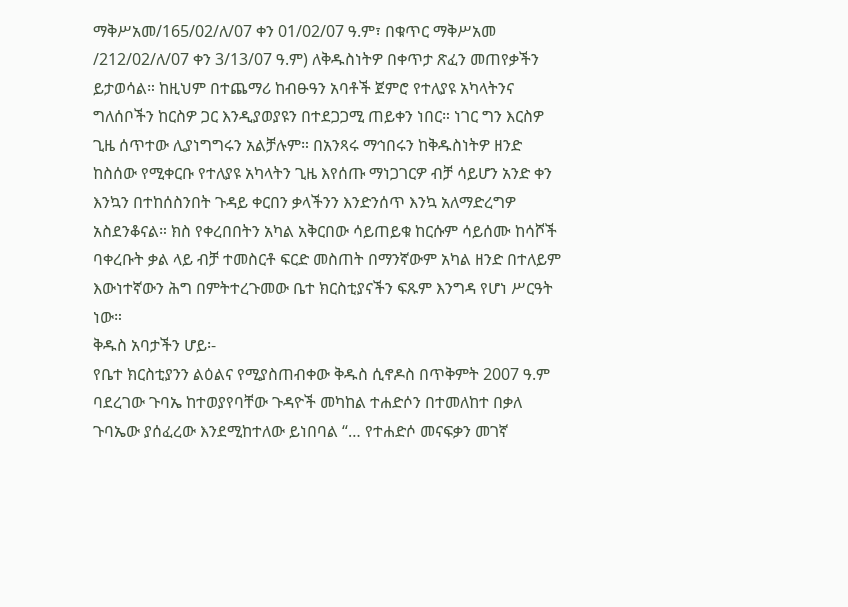ማቅሥአመ/165/02/ለ/07 ቀን 01/02/07 ዓ.ም፣ በቁጥር ማቅሥአመ /212/02/ለ/07 ቀን 3/13/07 ዓ.ም) ለቅዱስነትዎ በቀጥታ ጽፈን መጠየቃችን ይታወሳል። ከዚህም በተጨማሪ ከብፁዓን አባቶች ጀምሮ የተለያዩ አካላትንና ግለሰቦችን ከርስዎ ጋር እንዲያወያዩን በተደጋጋሚ ጠይቀን ነበር። ነገር ግን እርስዎ ጊዜ ሰጥተው ሊያነግግሩን አልቻሉም። በአንጻሩ ማኅበሩን ከቅዱስነትዎ ዘንድ ከስሰው የሚቀርቡ የተለያዩ አካላትን ጊዜ እየሰጡ ማነጋገርዎ ብቻ ሳይሆን አንድ ቀን እንኳን በተከሰስንበት ጉዳይ ቀርበን ቃላችንን እንድንሰጥ እንኳ አለማድረግዎ አስደንቆናል። ክስ የቀረበበትን አካል አቅርበው ሳይጠይቁ ከርሱም ሳይሰሙ ከሳሾች ባቀረቡት ቃል ላይ ብቻ ተመስርቶ ፍርድ መስጠት በማንኛውም አካል ዘንድ በተለይም እውነተኛውን ሕግ በምትተረጉመው ቤተ ክርስቲያናችን ፍጹም እንግዳ የሆነ ሥርዓት ነው።
ቅዱስ አባታችን ሆይ፡-
የቤተ ክርስቲያንን ልዕልና የሚያስጠብቀው ቅዱስ ሲኖዶስ በጥቅምት 2007 ዓ.ም ባደረገው ጉባኤ ከተወያየባቸው ጉዳዮች መካከል ተሐድሶን በተመለከተ በቃለ ጉባኤው ያሰፈረው እንደሚከተለው ይነበባል “… የተሐድሶ መናፍቃን መገኛ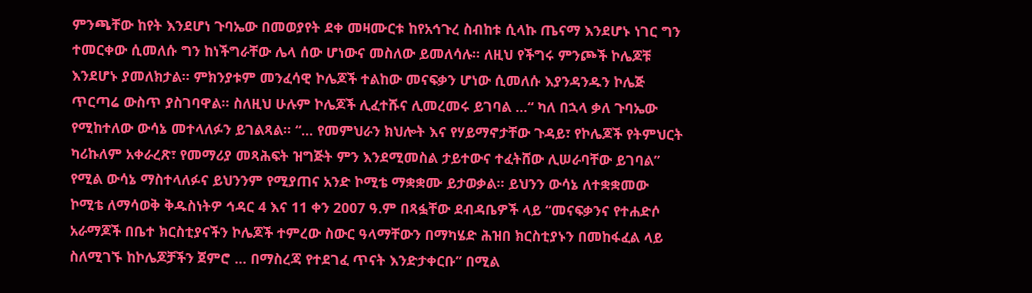ምንጫቸው ከየት እንደሆነ ጉባኤው በመወያየት ደቀ መዛሙርቱ ከየአኅጉረ ስብከቱ ሲላኩ ጤናማ እንደሆኑ ነገር ግን ተመርቀው ሲመለሱ ግን ከነችግራቸው ሌላ ሰው ሆነውና መስለው ይመለሳሉ። ለዚህ የችግሩ ምንጮች ኮሌጆቹ እንደሆኑ ያመለክታል። ምክንያቱም መንፈሳዊ ኮሌጆች ተልከው መናፍቃን ሆነው ሲመለሱ እያንዳንዱን ኮሌጅ ጥርጣሬ ውስጥ ያስገባዋል። ስለዚህ ሁሉም ኮሌጆች ሊፈተሹና ሊመረመሩ ይገባል …“ ካለ በኋላ ቃለ ጉባኤው የሚከተለው ውሳኔ መተላለፉን ይገልጻል። “… የመምህራን ክህሎት እና የሃይማኖታቸው ጉዳይ፣ የኮሌጆች የትምህርት ካሪኩለም አቀራረጽ፣ የመማሪያ መጻሕፍት ዝግጅት ምን እንደሚመስል ታይተውና ተፈትሸው ሊሠራባቸው ይገባል” የሚል ውሳኔ ማስተላለፉና ይህንንም የሚያጠና አንድ ኮሚቴ ማቋቋሙ ይታወቃል። ይህንን ውሳኔ ለተቋቋመው ኮሚቴ ለማሳወቅ ቅዱስነትዎ ኅዳር 4 እና 11 ቀን 2007 ዓ.ም በጻፏቸው ደብዳቤዎች ላይ “መናፍቃንና የተሐድሶ አራማጆች በቤተ ክርስቲያናችን ኮሌጆች ተምረው ስውር ዓላማቸውን በማካሄድ ሕዝበ ክርስቲያኑን በመከፋፈል ላይ ስለሚገኙ ከኮሌጆቻችን ጀምሮ … በማስረጃ የተደገፈ ጥናት እንድታቀርቡ” በሚል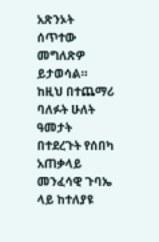አጽንኦት ሰጥተው መግለጽዎ ይታወሳል። ከዚህ በተጨማሪ ባለፉት ሁለት ዓመታት በተደረጉት የሰበካ አጠቃላይ መንፈሳዊ ጉባኤ ላይ ከተለያዩ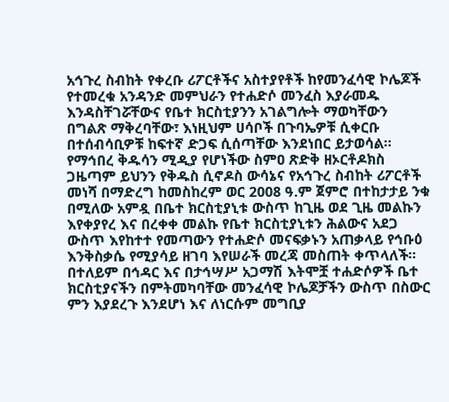አኅጉረ ስብከት የቀረቡ ሪፖርቶችና አስተያየቶች ከየመንፈሳዊ ኮሌጆች የተመረቁ አንዳንድ መምህራን የተሐድሶ መንፈስ እያራመዱ እንዳስቸገሯቸውና የቤተ ክርስቲያንን አገልግሎት ማወካቸውን በግልጽ ማቅረባቸው፣ እነዚህም ሀሳቦች በጉባኤዎቹ ሲቀርቡ በተሰብሳቢዎቹ ከፍተኛ ድጋፍ ሲሰጣቸው እንደነበር ይታወሳል።
የማኅበረ ቅዱሳን ሚዲያ የሆነችው ስምዐ ጽድቅ ዘኦርቶዶክስ ጋዜጣም ይህንን የቅዱስ ሲኖዶስ ውሳኔና የአኅጉረ ስብከት ሪፖርቶች መነሻ በማድረግ ከመስከረም ወር 2008 ዓ.ም ጀምሮ በተከታታይ ንቁ በሚለው አምዷ በቤተ ክርስቲያኒቱ ውስጥ ከጊዜ ወደ ጊዜ መልኩን እየቀያየረ እና በረቀቀ መልኩ የቤተ ክርስቲያኒቱን ሕልውና አደጋ ውስጥ እየከተተ የመጣውን የተሐድሶ መናፍቃኑን አጠቃላይ የኅቡዕ እንቅስቃሴ የሚያሳይ ዘገባ እየሠራች መረጃ መስጠት ቀጥላለች። በተለይም በኅዳር እና በታኅሣሥ አጋማሽ እትሞቿ ተሐድሶዎች ቤተ ክርስቲያናችን በምትመካባቸው መንፈሳዊ ኮሌጆቻችን ውስጥ በስውር ምን እያደረጉ እንደሆነ እና ለነርሱም መግቢያ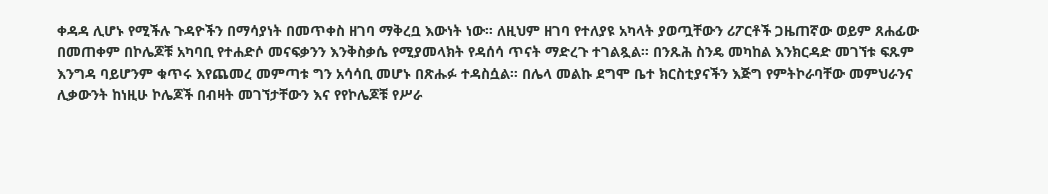ቀዳዳ ሊሆኑ የሚችሉ ጉዳዮችን በማሳያነት በመጥቀስ ዘገባ ማቅረቧ እውነት ነው። ለዚህም ዘገባ የተለያዩ አካላት ያወጧቸውን ሪፖርቶች ጋዜጠኛው ወይም ጸሐፊው በመጠቀም በኮሌጆቹ አካባቢ የተሐድሶ መናፍቃንን እንቅስቃሴ የሚያመላክት የዳሰሳ ጥናት ማድረጉ ተገልጿል። በንጹሕ ስንዴ መካከል እንክርዳድ መገኘቱ ፍጹም እንግዳ ባይሆንም ቁጥሩ እየጨመረ መምጣቱ ግን አሳሳቢ መሆኑ በጽሑፉ ተዳስሷል። በሌላ መልኩ ደግሞ ቤተ ክርስቲያናችን እጅግ የምትኮራባቸው መምህራንና ሊቃውንት ከነዚሁ ኮሌጆች በብዛት መገኘታቸውን እና የየኮሌጆቹ የሥራ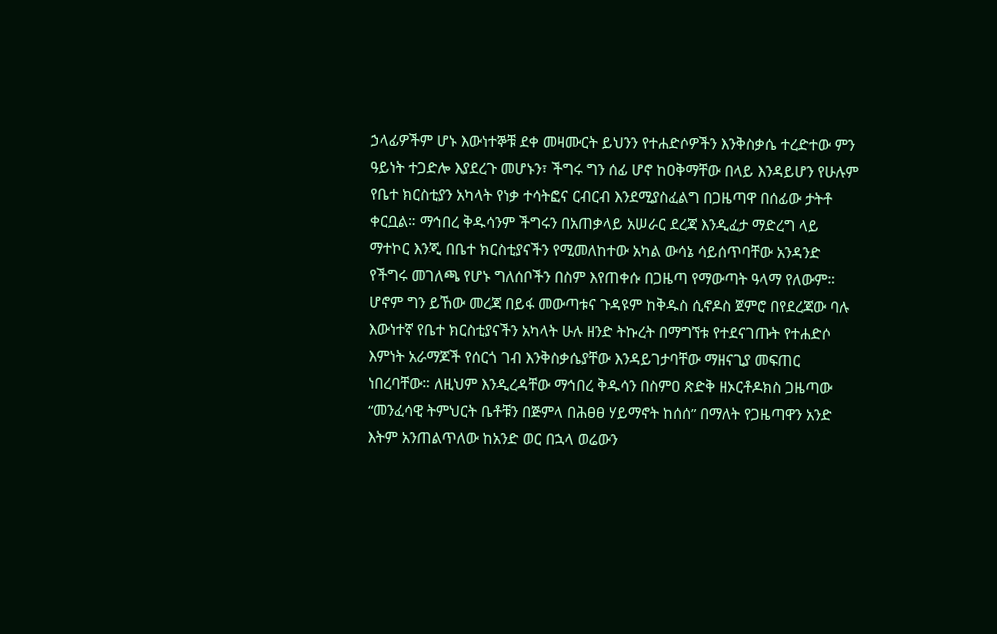ኃላፊዎችም ሆኑ እውነተኞቹ ደቀ መዛሙርት ይህንን የተሐድሶዎችን እንቅስቃሴ ተረድተው ምን ዓይነት ተጋድሎ እያደረጉ መሆኑን፣ ችግሩ ግን ሰፊ ሆኖ ከዐቅማቸው በላይ እንዳይሆን የሁሉም የቤተ ክርስቲያን አካላት የነቃ ተሳትፎና ርብርብ እንደሚያስፈልግ በጋዜጣዋ በሰፊው ታትቶ ቀርቧል። ማኅበረ ቅዱሳንም ችግሩን በአጠቃላይ አሠራር ደረጃ እንዲፈታ ማድረግ ላይ ማተኮር እንጂ በቤተ ክርስቲያናችን የሚመለከተው አካል ውሳኔ ሳይሰጥባቸው አንዳንድ የችግሩ መገለጫ የሆኑ ግለሰቦችን በስም እየጠቀሱ በጋዜጣ የማውጣት ዓላማ የለውም።
ሆኖም ግን ይኸው መረጃ በይፋ መውጣቱና ጉዳዩም ከቅዱስ ሲኖዶስ ጀምሮ በየደረጃው ባሉ እውነተኛ የቤተ ክርስቲያናችን አካላት ሁሉ ዘንድ ትኩረት በማግኘቱ የተደናገጡት የተሐድሶ እምነት አራማጆች የሰርጎ ገብ እንቅስቃሴያቸው እንዳይገታባቸው ማዘናጊያ መፍጠር ነበረባቸው። ለዚህም እንዲረዳቸው ማኅበረ ቅዱሳን በስምዐ ጽድቅ ዘኦርቶዶክስ ጋዜጣው “መንፈሳዊ ትምህርት ቤቶቹን በጅምላ በሕፀፀ ሃይማኖት ከሰሰ” በማለት የጋዜጣዋን አንድ እትም አንጠልጥለው ከአንድ ወር በኋላ ወሬውን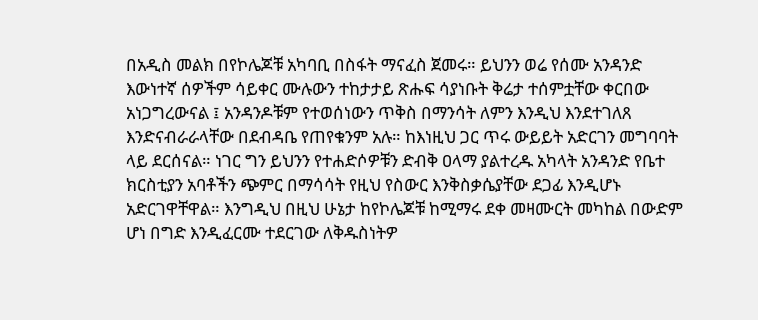በአዲስ መልክ በየኮሌጆቹ አካባቢ በስፋት ማናፈስ ጀመሩ። ይህንን ወሬ የሰሙ አንዳንድ እውነተኛ ሰዎችም ሳይቀር ሙሉውን ተከታታይ ጽሑፍ ሳያነቡት ቅሬታ ተሰምቷቸው ቀርበው አነጋግረውናል ፤ አንዳንዶቹም የተወሰነውን ጥቅስ በማንሳት ለምን እንዲህ እንደተገለጸ እንድናብራራላቸው በደብዳቤ የጠየቁንም አሉ። ከእነዚህ ጋር ጥሩ ውይይት አድርገን መግባባት ላይ ደርሰናል። ነገር ግን ይህንን የተሐድሶዎቹን ድብቅ ዐላማ ያልተረዱ አካላት አንዳንድ የቤተ ክርስቲያን አባቶችን ጭምር በማሳሳት የዚህ የስውር እንቅስቃሴያቸው ደጋፊ እንዲሆኑ አድርገዋቸዋል። እንግዲህ በዚህ ሁኔታ ከየኮሌጆቹ ከሚማሩ ደቀ መዛሙርት መካከል በውድም ሆነ በግድ እንዲፈርሙ ተደርገው ለቅዱስነትዎ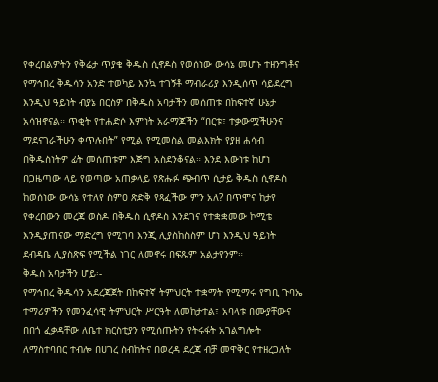የቀረበልዎትን የቅሬታ ጥያቄ ቅዱስ ሲኖዶስ የወሰነው ውሳኔ መሆኑ ተዘንግቶና የማኅበረ ቅዱሳን አንድ ተወካይ እንኳ ተገኝቶ ማብራሪያ እንዲሰጥ ሳይደረግ እንዲህ ዓይነት ብያኔ በርስዎ በቅዱስ አባታችን መሰጠቱ በከፍተኛ ሁኔታ አሳዝኖናል። ጥቂት የተሐድሶ እምነት አራማጆችን “በርቱ፣ ተቃውሟችሁንና ማደናገራችሁን ቀጥሉበት” የሚል የሚመስል መልእክት የያዘ ሐሳብ በቅዱስነትዎ ፊት መሰጠቱም እጅግ አስደንቆናል። እንደ እውነቱ ከሆነ በጋዜጣው ላይ የወጣው አጠቃላይ የጽሑፉ ጭብጥ ሲታይ ቅዱስ ሲኖዶስ ከወሰነው ውሳኔ የተለየ ስምዐ ጽድቅ የጻፈችው ምን አለ? በጥሞና ከታየ የቀረበውን መረጃ ወስዶ በቅዱስ ሲኖዶስ እንደገና የተቋቋመው ኮሚቴ እንዲያጠናው ማድረግ የሚገባ እንጂ ሊያስከስስም ሆነ እንዲህ ዓይነት ደብዳቤ ሊያስጽፍ የሚችል ነገር ለመኖሩ በፍጹም አልታየንም።
ቅዱስ አባታችን ሆይ፡-
የማኅበረ ቅዱሳን አደረጃጀት በከፍተኛ ትምህርት ተቋማት የሚማሩ የግቢ ጉባኤ ተማሪዎችን የመንፈሳዊ ትምህርት ሥርዓት ለመከታተል፣ አባላቱ በሙያቸውና በበጎ ፈቃዳቸው ለቤተ ክርስቲያን የሚሰጡትን የትሩፋት አገልግሎት ለማስተባበር ተብሎ በሀገረ ስብከትና በወረዳ ደረጃ ብቻ መዋቅር የተዘረጋለት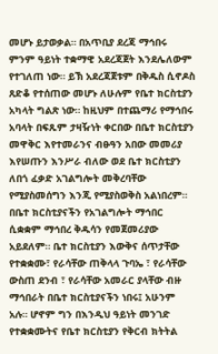መሆኑ ይታወቃል። በአጥቢያ ደረጃ ማኅበሩ ምንም ዓይነት ተቋማዊ አደረጃጀት እንደሌለውም የተገለጠ ነው። ይኽ አደረጃጀቱም በቅዱስ ሲኖዶስ ጸድቆ የተሰጠው መሆኑ ለሁሉም የቤተ ክርስቲያን አካላት ግልጽ ነው። ከዚህም በተጨማሪ የማኅበሩ አባላት በፍጹም ታዛዥነት ቀርበው በቤተ ክርስቲያን መዋቅር እየተመራንና ብፁዓን አበው መመሪያ እየሠጡን እንሥራ ብለው ወደ ቤተ ክርስቲያን ለበጎ ፈቃድ አገልግሎት መቅረባቸው የሚያስመሰግን እንጂ የሚያስወቅስ አልነበረም።
በቤተ ክርስቲያናችን የአገልግሎት ማኅበር ሲቋቋም ማኅበረ ቅዱሳን የመጀመሪያው አይደለም። ቤተ ክርስቲያን እውቅና ሰጥታቸው የተቋቋሙ፣ የራሳቸው ጠቅላላ ጉባኤ ፣ የራሳቸው ውስጠ ደንብ ፣ የራሳቸው አመራር ያላቸው ብዙ ማኅበራት በቤተ ክርስቲያናችን ነበሩ፤ አሁንም አሉ። ሆኖም ግን በእንዲህ ዓይነት መንገድ የተቋቋሙትና የቤተ ክርስቲያን የቅርብ ክትትል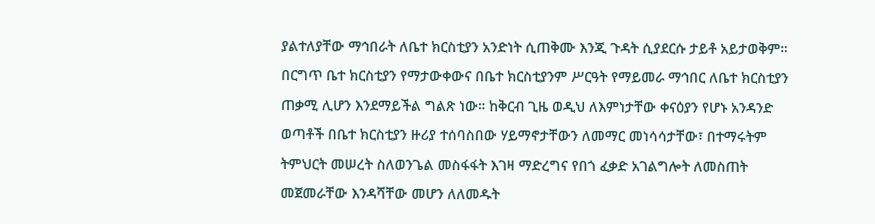ያልተለያቸው ማኅበራት ለቤተ ክርስቲያን አንድነት ሲጠቅሙ እንጂ ጉዳት ሲያደርሱ ታይቶ አይታወቅም። በርግጥ ቤተ ክርስቲያን የማታውቀውና በቤተ ክርስቲያንም ሥርዓት የማይመራ ማኅበር ለቤተ ክርስቲያን ጠቃሚ ሊሆን እንደማይችል ግልጽ ነው። ከቅርብ ጊዜ ወዲህ ለእምነታቸው ቀናዕያን የሆኑ አንዳንድ ወጣቶች በቤተ ክርስቲያን ዙሪያ ተሰባስበው ሃይማኖታቸውን ለመማር መነሳሳታቸው፣ በተማሩትም ትምህርት መሠረት ስለወንጌል መስፋፋት እገዛ ማድረግና የበጎ ፈቃድ አገልግሎት ለመስጠት መጀመራቸው እንዳሻቸው መሆን ለለመዱት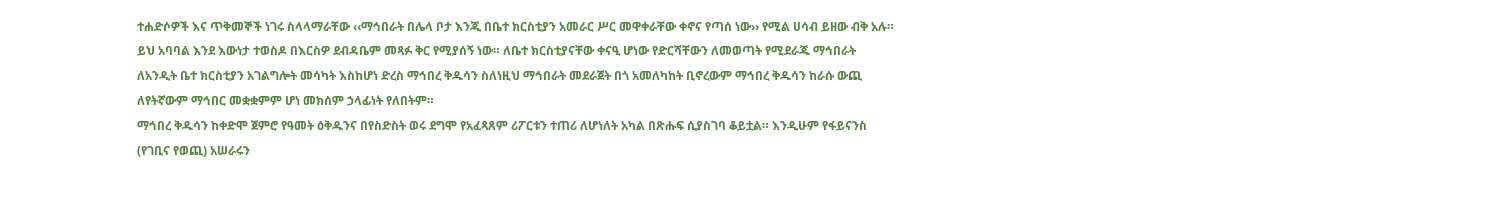ተሐድሶዎች እና ጥቅመኞች ነገሩ ስላላማራቸው ‹‹ማኅበራት በሌላ ቦታ እንጂ በቤተ ክርስቲያን አመራር ሥር መዋቀራቸው ቀኖና የጣሰ ነው›› የሚል ሀሳብ ይዘው ብቅ አሉ። ይህ አባባል እንደ እውነታ ተወስዶ በእርስዎ ደብዳቤም መጻፉ ቅር የሚያሰኝ ነው። ለቤተ ክርስቲያናቸው ቀናዒ ሆነው የድርሻቸውን ለመወጣት የሚደራጁ ማኅበራት ለአንዲት ቤተ ክርስቲያን አገልግሎት መሳካት እስከሆነ ድረስ ማኅበረ ቅዱሳን ስለነዚህ ማኅበራት መደራጀት በጎ አመለካከት ቢኖረውም ማኅበረ ቅዱሳን ከራሱ ውጪ ለየትኛውም ማኅበር መቋቋምም ሆነ መክሰም ኃላፊነት የለበትም።
ማኅበረ ቅዱሳን ከቀድሞ ጀምሮ የዓመት ዕቅዱንና በየስድስት ወሩ ደግሞ የአፈጻጸም ሪፖርቱን ተጠሪ ለሆነለት አካል በጽሑፍ ሲያስገባ ቆይቷል። እንዲሁም የፋይናንስ (የገቢና የወጪ) አሠራሩን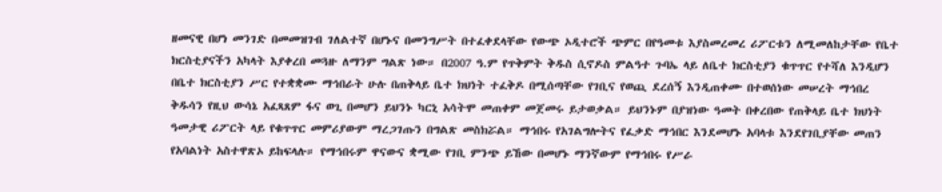ዘመናዊ በሆነ መንገድ በመመዝገብ ገለልተኛ በሆኑና በመንግሥት በተፈቀደላቸው የውጭ ኦዲተሮች ጭምር በየዓመቱ እያስመረመረ ሪፖርቱን ለሚመለከታቸው የቤተ ክርስቲያናችን አካላት እያቀረበ መጓዙ ለማንም ግልጽ ነው። በ2007 ዓ.ም የጥቅምት ቅዱስ ሲኖዶስ ምልዓተ ጉባኤ ላይ ለቤተ ክርስቲያን ቁጥጥር የተሻለ እንዲሆን በቤተ ክርስቲያን ሥር የተቋቋሙ ማኅበራት ሁሉ በጠቅላይ ቤተ ክህነት ተፈቅዶ በሚሰጣቸው የገቢና የወጪ ደረሰኝ እንዲጠቀሙ በተወሰነው መሠረት ማኅበረ ቅዱሳን የዚህ ውሳኔ አፈጻጸም ፋና ወጊ በመሆን ይህንኑ ካርኒ አሳትሞ መጠቀም መጀመሩ ይታወቃል። ይህንኑም በያዝነው ዓመት በቀረበው የጠቅላይ ቤተ ክህነት ዓመታዊ ሪፖርት ላይ የቁጥጥር መምሪያውም ማረጋገጡን በግልጽ መስክሯል። ማኅበሩ የአገልግሎትና የፈቃድ ማኅበር እንደመሆኑ አባላቱ እንደየገቢያቸው መጠን የአባልነት አስተዋጽኦ ይከፍላሉ። የማኅበሩም ዋናውና ቋሚው የገቢ ምንጭ ይኸው በመሆኑ ማንኛውም የማኅበሩ የሥራ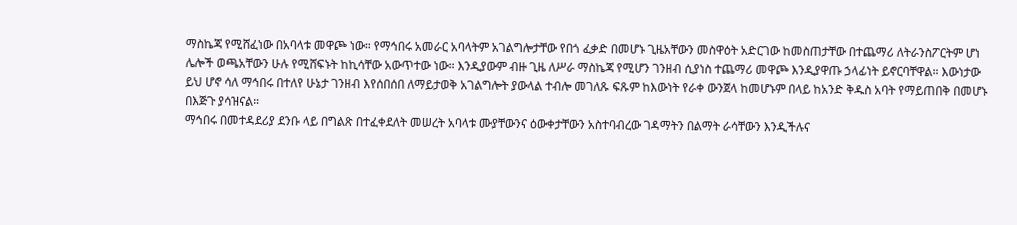ማስኬጃ የሚሸፈነው በአባላቱ መዋጮ ነው። የማኅበሩ አመራር አባላትም አገልግሎታቸው የበጎ ፈቃድ በመሆኑ ጊዜአቸውን መስዋዕት አድርገው ከመስጠታቸው በተጨማሪ ለትራንስፖርትም ሆነ ሌሎች ወጫአቸውን ሁሉ የሚሸፍኑት ከኪሳቸው አውጥተው ነው። እንዲያውም ብዙ ጊዜ ለሥራ ማስኬጃ የሚሆን ገንዘብ ሲያነስ ተጨማሪ መዋጮ እንዲያዋጡ ኃላፊነት ይኖርባቸዋል። እውነታው ይህ ሆኖ ሳለ ማኅበሩ በተለየ ሁኔታ ገንዘብ እየሰበሰበ ለማይታወቅ አገልግሎት ያውላል ተብሎ መገለጹ ፍጹም ከእውነት የራቀ ውንጀላ ከመሆኑም በላይ ከአንድ ቅዱስ አባት የማይጠበቅ በመሆኑ በእጅጉ ያሳዝናል።
ማኅበሩ በመተዳደሪያ ደንቡ ላይ በግልጽ በተፈቀደለት መሠረት አባላቱ ሙያቸውንና ዕውቀታቸውን አስተባብረው ገዳማትን በልማት ራሳቸውን እንዲችሉና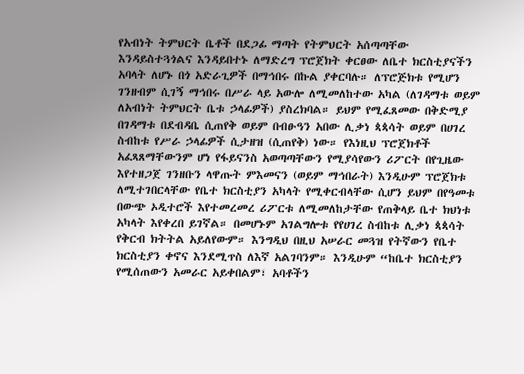የአብነት ትምህርት ቤቶች በደጋፊ ማጣት የትምህርት አሰጣጣቸው እንዳይስተጓጎልና እንዳይበተኑ ለማድረግ ፕሮጀክት ቀርፀው ለቤተ ክርስቲያናችን አባላት ለሆኑ በጎ አድራጊዎች በማኅበሩ በኩል ያቀርባሉ። ለፕሮጅክቱ የሚሆን ገንዘብም ሲገኝ ማኅበሩ በሥራ ላይ አውሎ ለሚመለከተው አካል (ለገዳማቱ ወይም ለአብነት ትምህርት ቤቱ ኃላፊዎች) ያስረክባል። ይህም የሚፈጸመው በቅድሚያ በገዳማቱ በደብዳቤ ሲጠየቅ ወይም በብፁዓን አበው ሊቃነ ጳጳሳት ወይም በሀገረ ስብከቱ የሥራ ኃላፊዎች ሲታዘዝ (ሲጠየቅ) ነው። የእነዚህ ፕሮጀክቶች አፈጻጸማቸውንም ሆነ የፋይናንስ አወጣጣቸውን የሚያሳየውን ሪፖርት በየጊዜው እየተዘጋጀ ገንዘቡን ላዋጡት ምእመናን (ወይም ማኅበራት) እንዲሁም ፕሮጀክቱ ለሚተገበርላቸው የቤተ ክርስቲያን አካላት የሚቀርብላቸው ሲሆን ይህም በየዓመቱ በውጭ ኦዲተሮች እየተመረመረ ሪፖርቱ ለሚመለከታቸው የጠቅላይ ቤተ ክህነቱ አካላት እየቀረበ ይገኛል። በመሆኑም አገልግሎቱ የየሀገረ ስብከቱ ሊቃነ ጳጳሳት የቅርብ ክትትል አይለየውም። እንግዲህ በዚህ አሠራር መጓዝ የትኛውን የቤተ ክርስቲያን ቀኖና እንደሚጥስ ለእኛ አልገባንም። እንዲሁም “ከቤተ ክርስቲያን የሚሰጠውን አመራር አይቀበልም፣ አባቶችን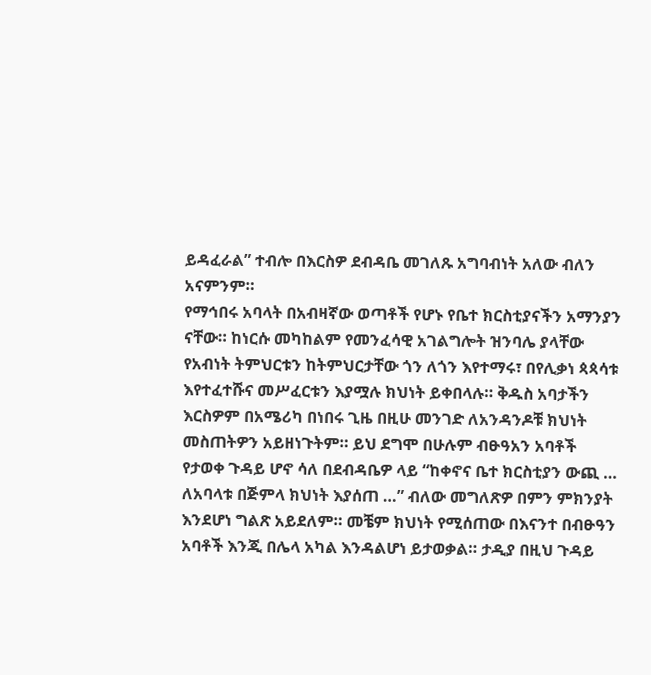ይዳፈራል” ተብሎ በእርስዎ ደብዳቤ መገለጹ አግባብነት አለው ብለን አናምንም።
የማኅበሩ አባላት በአብዛኛው ወጣቶች የሆኑ የቤተ ክርስቲያናችን አማንያን ናቸው። ከነርሱ መካከልም የመንፈሳዊ አገልግሎት ዝንባሌ ያላቸው የአብነት ትምህርቱን ከትምህርታቸው ጎን ለጎን እየተማሩ፣ በየሊቃነ ጳጳሳቱ እየተፈተሹና መሥፈርቱን እያሟሉ ክህነት ይቀበላሉ። ቅዱስ አባታችን እርስዎም በአሜሪካ በነበሩ ጊዜ በዚሁ መንገድ ለአንዳንዶቹ ክህነት መስጠትዎን አይዘነጉትም። ይህ ደግሞ በሁሉም ብፁዓአን አባቶች የታወቀ ጉዳይ ሆኖ ሳለ በደብዳቤዎ ላይ “ከቀኖና ቤተ ክርስቲያን ውጪ … ለአባላቱ በጅምላ ክህነት እያሰጠ …” ብለው መግለጽዎ በምን ምክንያት እንደሆነ ግልጽ አይደለም። መቼም ክህነት የሚሰጠው በእናንተ በብፁዓን አባቶች እንጂ በሌላ አካል እንዳልሆነ ይታወቃል። ታዲያ በዚህ ጉዳይ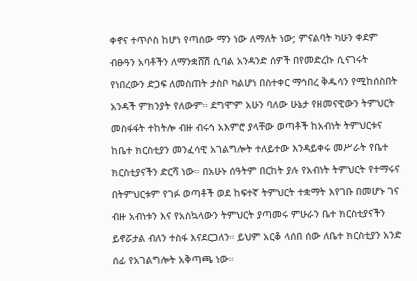ቀኖና ተጥሶስ ከሆነ የጣሰው ማን ነው ለማለት ነው; ምናልባት ካሁን ቀደም ብፁዓን አባቶችን ለማንቋሸሽ ሲባል አንዳንድ ሰዎች በየመድረኩ ሲናገሩት የነበረውን ድጋፍ ለመስጠት ታስቦ ካልሆነ በስተቀር ማኅበረ ቅዱሳን የሚከሰስበት አንዳች ምክንያት የለውም። ደግሞም አሁን ባለው ሁኔታ የዘመናዊውን ትምህርት መስፋፋት ተከትሎ ብዙ ብሩኅ አእምሮ ያላቸው ወጣቶች ከአብነት ትምህርቱና ከቤተ ክርስቲያን መንፈሳዊ አገልግሎት ተለይተው እንዳይቀሩ መሥራት የቤተ ክርስቲያናችን ድርሻ ነው። በአሁኑ ሰዓትም በርከት ያሉ የአብነት ትምህርት የተማሩና በትምህርቱም የገፉ ወጣቶች ወደ ከፍተኛ ትምህርት ተቋማት እየገቡ በመሆኑ ገና ብዙ አብነቱን እና የአስኳላውን ትምህርት ያጣመሩ ምሁራን ቤተ ክርስቲያናችን ይኖሯታል ብለን ተስፋ እናደርጋለን። ይህም አርቆ ላሰበ ሰው ለቤተ ክርስቲያን አንድ ሰፊ የአገልግሎት አቅጣጫ ነው።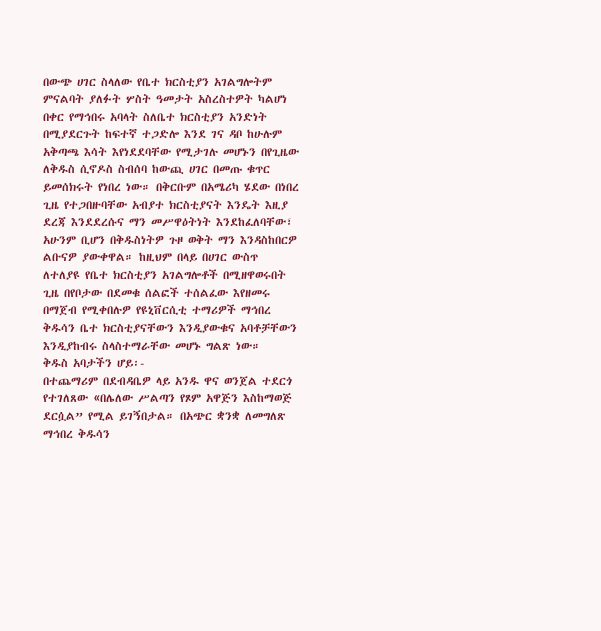በውጭ ሀገር ስላለው የቤተ ክርስቲያን አገልግሎትም ምናልባት ያለፉት ሦስት ዓመታት አስረስተዎት ካልሆነ በቀር የማኅበሩ አባላት ስለቤተ ክርስቲያን አንድነት በሚያደርጉት ከፍተኛ ተጋድሎ እንደ ገና ዳቦ ከሁሉም አቅጣጫ እሳት እየነደደባቸው የሚታገሉ መሆኑን በየጊዜው ለቅዱስ ሲኖዶስ ስብሰባ ከውጪ ሀገር በመጡ ቁጥር ይመሰክሩት የነበረ ነው። በቅርቡም በአሜሪካ ሄደው በነበረ ጊዜ የተጋበዙባቸው አብያተ ክርስቲያናት እንዴት እዚያ ደረጃ እንደደረሱና ማን መሥዋዕትነት እንደከፈለባቸው፣ አሁንም ቢሆን በቅዱስነትዎ ጉዞ ወቅት ማን እንዳስከበርዎ ልቡናዎ ያውቀዋል። ከዚህም በላይ በሀገር ውስጥ ለተለያዩ የቤተ ክርስቲያን አገልግሎቶች በሚዘዋወሩበት ጊዜ በየቦታው በደመቁ ሰልፎች ተሰልፈው እየዘመሩ በማጀብ የሚቀበሉዎ የዩኒቨርሲቲ ተማሪዎች ማኅበረ ቅዱሳን ቤተ ክርስቲያናቸውን እንዲያውቁና አባቶቻቸውን እንዲያከብሩ ስላስተማራቸው መሆኑ ግልጽ ነው።
ቅዱስ አባታችን ሆይ፡-
በተጨማሪም በደብዳቤዎ ላይ አንዱ ዋና ወንጀል ተደርጎ የተገለጸው «በሌለው ሥልጣን የጾም አዋጅን እስከማወጅ ደርሷል” የሚል ይገኝበታል። በአጭር ቋንቋ ለመግለጽ ማኅበረ ቅዱሳን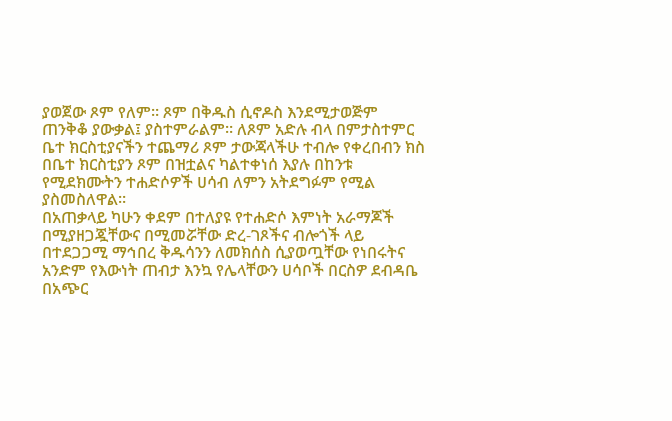ያወጀው ጾም የለም። ጾም በቅዱስ ሲኖዶስ እንደሚታወጅም ጠንቅቆ ያውቃል፤ ያስተምራልም። ለጾም አድሉ ብላ በምታስተምር ቤተ ክርስቲያናችን ተጨማሪ ጾም ታውጃላችሁ ተብሎ የቀረበብን ክስ በቤተ ክርስቲያን ጾም በዝቷልና ካልተቀነሰ እያሉ በከንቱ የሚደክሙትን ተሐድሶዎች ሀሳብ ለምን አትደግፉም የሚል ያስመስለዋል።
በአጠቃላይ ካሁን ቀደም በተለያዩ የተሐድሶ እምነት አራማጆች በሚያዘጋጇቸውና በሚመሯቸው ድረ-ገጾችና ብሎጎች ላይ በተደጋጋሚ ማኅበረ ቅዱሳንን ለመክሰስ ሲያወጧቸው የነበሩትና አንድም የእውነት ጠብታ እንኳ የሌላቸውን ሀሳቦች በርስዎ ደብዳቤ በአጭር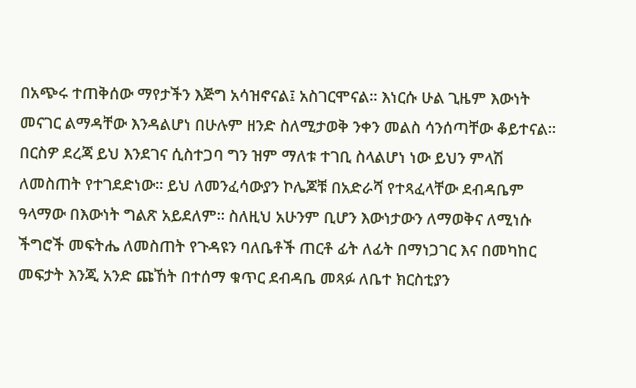በአጭሩ ተጠቅሰው ማየታችን እጅግ አሳዝኖናል፤ አስገርሞናል። እነርሱ ሁል ጊዜም እውነት መናገር ልማዳቸው እንዳልሆነ በሁሉም ዘንድ ስለሚታወቅ ንቀን መልስ ሳንሰጣቸው ቆይተናል። በርስዎ ደረጃ ይህ እንደገና ሲስተጋባ ግን ዝም ማለቱ ተገቢ ስላልሆነ ነው ይህን ምላሽ ለመስጠት የተገደድነው። ይህ ለመንፈሳውያን ኮሌጆቹ በአድራሻ የተጻፈላቸው ደብዳቤም ዓላማው በእውነት ግልጽ አይደለም። ስለዚህ አሁንም ቢሆን እውነታውን ለማወቅና ለሚነሱ ችግሮች መፍትሔ ለመስጠት የጉዳዩን ባለቤቶች ጠርቶ ፊት ለፊት በማነጋገር እና በመካከር መፍታት እንጂ አንድ ጩኸት በተሰማ ቁጥር ደብዳቤ መጻፉ ለቤተ ክርስቲያን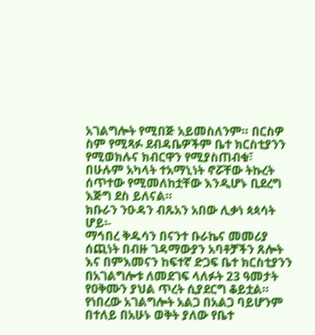አገልግሎት የሚበጅ አይመስለንም። በርስዎ ስም የሚጻፉ ደብዳቤዎችም ቤተ ክርስቲያንን የሚወክሉና ክብርዋን የሚያስጠብቁ፣ በሁሉም አካላት ተአማኒነት ኖሯቸው ትኩረት ሰጥተው የሚመለከቷቸው እንዲሆኑ ቢደረግ እጅግ ደስ ይለናል።
ክቡራን ንዑዳን ብጹአን አበው ሊቃነ ጳጳሳት ሆይ፡-
ማኅበረ ቅዱሳን በናንተ ቡራኬና መመሪያ ሰጪነት በብዙ ገዳማውያን አባቶቻችን ጸሎት እና በምእመናን ከፍተኛ ድጋፍ ቤተ ክርስቲያንን በአገልግሎቱ ለመደገፍ ላለፉት 23 ዓመታት የዐቅሙን ያህል ጥረት ሲያደርግ ቆይቷል። የነበረው አገልግሎት አልጋ በአልጋ ባይሆንም በተለይ በአሁኑ ወቅት ያለው የቤተ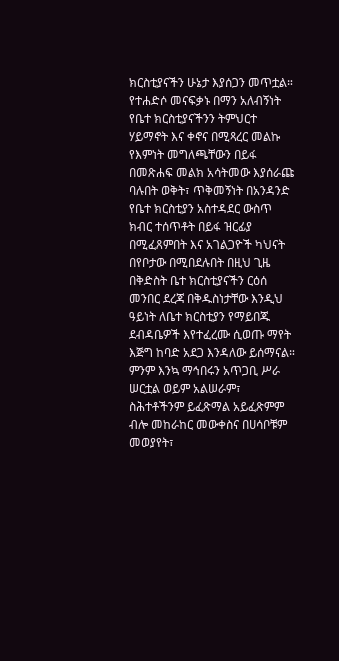ክርስቲያናችን ሁኔታ እያሰጋን መጥቷል። የተሐድሶ መናፍቃኑ በማን አለብኝነት የቤተ ክርስቲያናችንን ትምህርተ ሃይማኖት እና ቀኖና በሚጻረር መልኩ የእምነት መግለጫቸውን በይፋ በመጽሐፍ መልክ አሳትመው እያሰራጩ ባሉበት ወቅት፣ ጥቅመኝነት በአንዳንድ የቤተ ክርስቲያን አስተዳደር ውስጥ ክብር ተሰጥቶት በይፋ ዝርፊያ በሚፈጸምበት እና አገልጋዮች ካህናት በየቦታው በሚበደሉበት በዚህ ጊዜ በቅድስት ቤተ ክርስቲያናችን ርዕሰ መንበር ደረጃ በቅዱስነታቸው እንዲህ ዓይነት ለቤተ ክርስቲያን የማይበጁ ደብዳቤዎች እየተፈረሙ ሲወጡ ማየት እጅግ ከባድ አደጋ እንዳለው ይሰማናል። ምንም እንኳ ማኅበሩን አጥጋቢ ሥራ ሠርቷል ወይም አልሠራም፣ ስሕተቶችንም ይፈጽማል አይፈጽምም ብሎ መከራከር መውቀስና በሀሳቦቹም መወያየት፣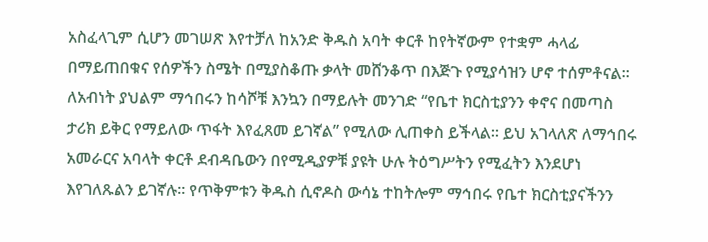አስፈላጊም ሲሆን መገሠጽ እየተቻለ ከአንድ ቅዱስ አባት ቀርቶ ከየትኛውም የተቋም ሓላፊ በማይጠበቁና የሰዎችን ስሜት በሚያስቆጡ ቃላት መሸንቆጥ በእጅጉ የሚያሳዝን ሆኖ ተሰምቶናል። ለአብነት ያህልም ማኅበሩን ከሳሾቹ እንኳን በማይሉት መንገድ “የቤተ ክርስቲያንን ቀኖና በመጣስ ታሪክ ይቅር የማይለው ጥፋት እየፈጸመ ይገኛል” የሚለው ሊጠቀስ ይችላል። ይህ አገላለጽ ለማኅበሩ አመራርና አባላት ቀርቶ ደብዳቤውን በየሚዲያዎቹ ያዩት ሁሉ ትዕግሥትን የሚፈትን እንደሆነ እየገለጹልን ይገኛሉ። የጥቅምቱን ቅዱስ ሲኖዶስ ውሳኔ ተከትሎም ማኅበሩ የቤተ ክርስቲያናችንን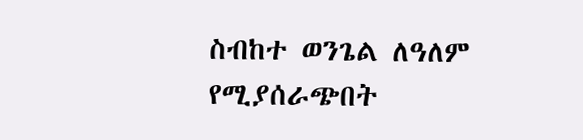ስብከተ ወንጌል ለዓለም የሚያሰራጭበት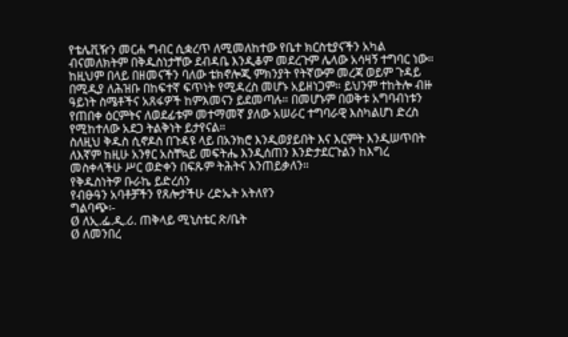የቴሌቪዥን መርሐ ግብር ሲቋረጥ ለሚመለከተው የቤተ ክርስቲያናችን አካል ብናመለክትም በቅዱስነታቸው ደብዳቤ እንዲቆም መደረጉም ሌላው አሳዛኝ ተግባር ነው። ከዚህም በላይ በዘመናችን ባለው ቴክኖሎጂ ምክንያት የትኛውም መረጃ ወይም ጉዳይ በሚዲያ ለሕዝቡ በከፍተኛ ፍጥነት የሚዳረስ መሆኑ አይዘነጋም። ይህንም ተከትሎ ብዙ ዓይነት ስሜቶችና አጸፋዎች ከምእመናን ይደመጣሉ። በመሆኑም በወቅቱ አግባብነቱን የጠበቀ ዕርምትና ለወደፊቱም መተማመኛ ያለው አሠራር ተግባራዊ እስካልሆነ ድረስ የሚከተለው አደጋ ትልቅነት ይታየናል።
ስለዚህ ቅዱስ ሲኖዶስ በጉዳዩ ላይ በአንክሮ እንዲወያይበት እና እርምት እንዲሠጥበት ለእኛም ከዚሁ አንፃር አስቸኳይ መፍትሔ እንዲሰጠን እንድታደርጉልን ከእግረ መስቀላችሁ ሥር ወድቀን በፍጹም ትሕትና እንጠይቃለን።
የቅዱስነትዎ ቡራኬ ይድረሰን
የብፁዓን አባቶቻችን የጸሎታችሁ ረድኤት አትለየን
ግልባጭ፡-
Ø ለኢ.ፌ.ዲ.ሪ. ጠቅላይ ሚኒስቴር ጽ/ቤት
Ø ለመንበረ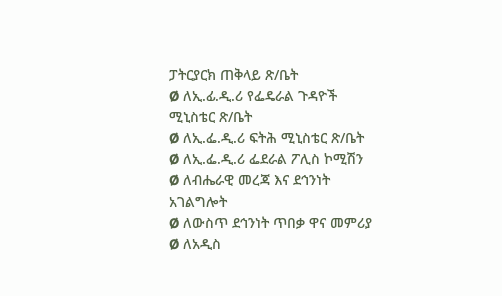ፓትርያርክ ጠቅላይ ጽ/ቤት
Ø ለኢ.ፊ.ዲ.ሪ የፌዴራል ጉዳዮች ሚኒስቴር ጽ/ቤት
Ø ለኢ.ፌ.ዲ.ሪ ፍትሕ ሚኒስቴር ጽ/ቤት
Ø ለኢ.ፌ.ዲ.ሪ ፌደራል ፖሊስ ኮሚሽን
Ø ለብሔራዊ መረጃ እና ደኅንነት አገልግሎት
Ø ለውስጥ ደኅንነት ጥበቃ ዋና መምሪያ
Ø ለአዲስ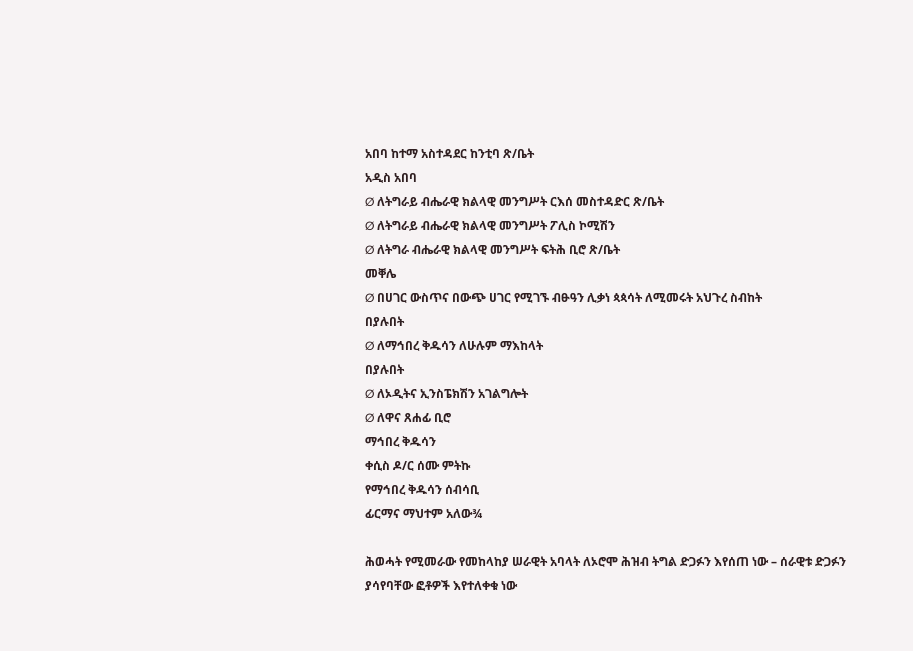አበባ ከተማ አስተዳደር ከንቲባ ጽ/ቤት
አዲስ አበባ
Ø ለትግራይ ብሔራዊ ክልላዊ መንግሥት ርእሰ መስተዳድር ጽ/ቤት
Ø ለትግራይ ብሔራዊ ክልላዊ መንግሥት ፖሊስ ኮሚሽን
Ø ለትግራ ብሔራዊ ክልላዊ መንግሥት ፍትሕ ቢሮ ጽ/ቤት
መቐሌ
Ø በሀገር ውስጥና በውጭ ሀገር የሚገኙ ብፁዓን ሊቃነ ጳጳሳት ለሚመሩት አህጉረ ስብከት
በያሉበት
Ø ለማኅበረ ቅዱሳን ለሁሉም ማእከላት
በያሉበት
Ø ለኦዲትና ኢንስፔክሽን አገልግሎት
Ø ለዋና ጸሐፊ ቢሮ
ማኅበረ ቅዱሳን
ቀሲስ ዶ/ር ሰሙ ምትኩ
የማኅበረ ቅዱሳን ሰብሳቢ
ፊርማና ማህተም አለው¾

ሕወሓት የሚመራው የመከላከያ ሠራዊት አባላት ለኦሮሞ ሕዝብ ትግል ድጋፉን እየሰጠ ነው – ሰራዊቱ ድጋፉን ያሳየባቸው ፎቶዎች እየተለቀቁ ነው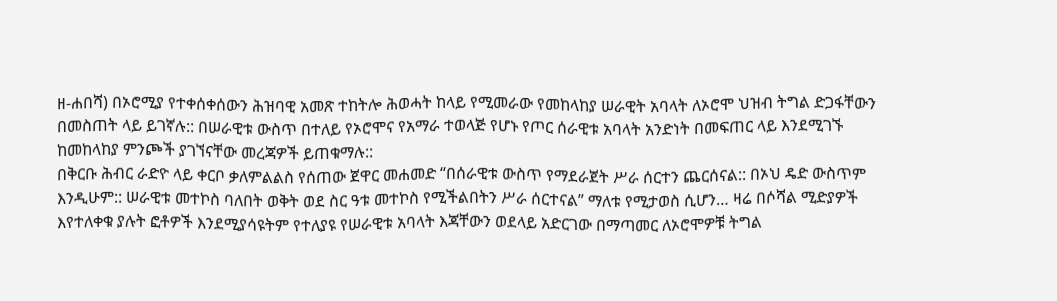ዘ-ሐበሻ) በኦሮሚያ የተቀሰቀሰውን ሕዝባዊ አመጽ ተከትሎ ሕወሓት ከላይ የሚመራው የመከላከያ ሠራዊት አባላት ለኦሮሞ ህዝብ ትግል ድጋፋቸውን በመስጠት ላይ ይገኛሉ:: በሠራዊቱ ውስጥ በተለይ የኦሮሞና የአማራ ተወላጅ የሆኑ የጦር ሰራዊቱ አባላት አንድነት በመፍጠር ላይ እንደሚገኙ ከመከላከያ ምንጮች ያገኘናቸው መረጃዎች ይጠቁማሉ::
በቅርቡ ሕብር ራድዮ ላይ ቀርቦ ቃለምልልስ የሰጠው ጀዋር መሐመድ “በሰራዊቱ ውስጥ የማደራጀት ሥራ ሰርተን ጨርሰናል:: በኦህ ዴድ ውስጥም እንዲሁም:: ሠራዊቱ መተኮስ ባለበት ወቅት ወደ ስር ዓቱ መተኮስ የሚችልበትን ሥራ ሰርተናል” ማለቱ የሚታወስ ሲሆን… ዛሬ በሶሻል ሚድያዎች እየተለቀቁ ያሉት ፎቶዎች እንደሚያሳዩትም የተለያዩ የሠራዊቱ አባላት እጃቸውን ወደላይ አድርገው በማጣመር ለኦሮሞዎቹ ትግል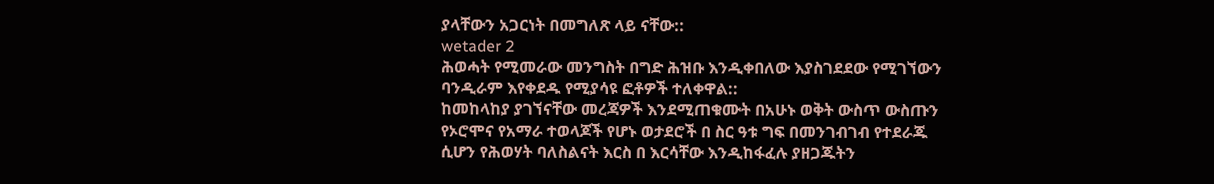ያላቸውን አጋርነት በመግለጽ ላይ ናቸው::
wetader 2
ሕወሓት የሚመራው መንግስት በግድ ሕዝቡ እንዲቀበለው እያስገደደው የሚገኘውን ባንዲራም እየቀደዱ የሚያሳዩ ፎቶዎች ተለቀዋል::
ከመከላከያ ያገኘናቸው መረጃዎች እንደሚጠቁሙት በአሁኑ ወቅት ውስጥ ውስጡን የኦሮሞና የአማራ ተወላጆች የሆኑ ወታደሮች በ ስር ዓቱ ግፍ በመንገብገብ የተደራጁ ሲሆን የሕወሃት ባለስልናት እርስ በ እርሳቸው እንዲከፋፈሉ ያዘጋጁትን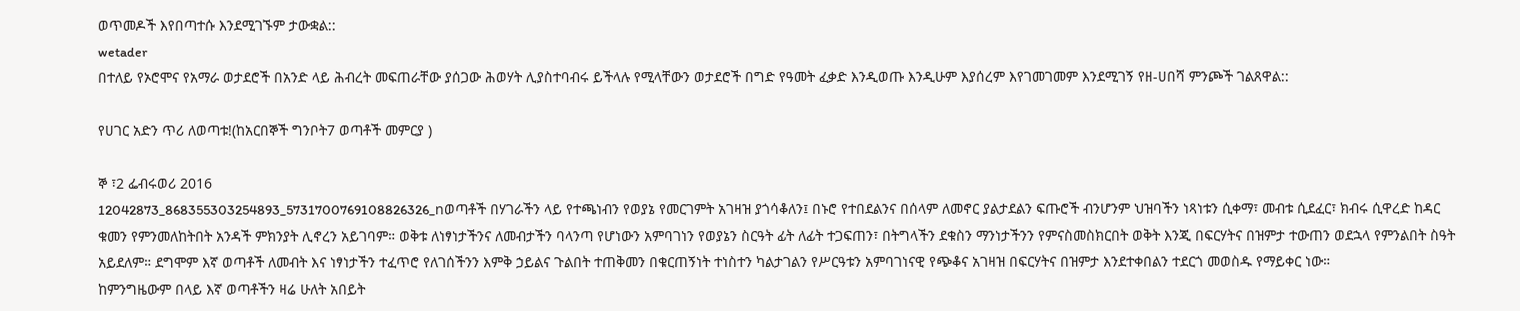ወጥመዶች እየበጣተሱ እንደሚገኙም ታውቋል::
wetader
በተለይ የኦሮሞና የአማራ ወታደሮች በአንድ ላይ ሕብረት መፍጠራቸው ያሰጋው ሕወሃት ሊያስተባብሩ ይችላሉ የሚላቸውን ወታደሮች በግድ የዓመት ፈቃድ እንዲወጡ እንዲሁም እያሰረም እየገመገመም እንደሚገኝ የዘ-ሀበሻ ምንጮች ገልጸዋል::

የሀገር አድን ጥሪ ለወጣቱ!(ከአርበኞች ግንቦት7 ወጣቶች መምርያ )

ኞ ፣2 ፌብሩወሪ 2016
12042873_868355303254893_5731700769108826326_nወጣቶች በሃገራችን ላይ የተጫነብን የወያኔ የመርገምት አገዛዝ ያጎሳቆለን፤ በኑሮ የተበደልንና በሰላም ለመኖር ያልታደልን ፍጡሮች ብንሆንም ህዝባችን ነጻነቱን ሲቀማ፣ መብቱ ሲደፈር፣ ክብሩ ሲዋረድ ከዳር ቁመን የምንመለከትበት አንዳች ምክንያት ሊኖረን አይገባም። ወቅቱ ለነፃነታችንና ለመብታችን ባላንጣ የሆነውን አምባገነን የወያኔን ስርዓት ፊት ለፊት ተጋፍጠን፣ በትግላችን ደቁስን ማንነታችንን የምናስመስክርበት ወቅት እንጂ በፍርሃትና በዝምታ ተውጠን ወደኋላ የምንልበት ስዓት አይደለም። ደግሞም እኛ ወጣቶች ለመብት እና ነፃነታችን ተፈጥሮ የለገሰችንን እምቅ ኃይልና ጉልበት ተጠቅመን በቁርጠኝነት ተነስተን ካልታገልን የሥርዓቱን አምባገነናዊ የጭቆና አገዛዝ በፍርሃትና በዝምታ እንደተቀበልን ተደርጎ መወስዱ የማይቀር ነው።
ከምንግዜውም በላይ እኛ ወጣቶችን ዛሬ ሁለት አበይት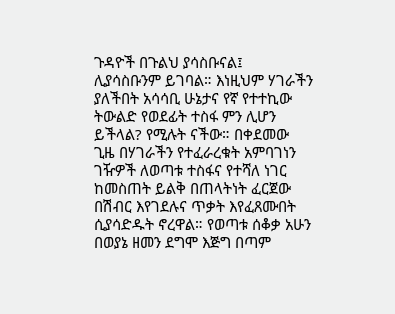ጉዳዮች በጉልህ ያሳስቡናል፤ ሊያሳስቡንም ይገባል። እነዚህም ሃገራችን ያለችበት አሳሳቢ ሁኔታና የኛ የተተኪው ትውልድ የወደፊት ተስፋ ምን ሊሆን ይችላል? የሚሉት ናችው። በቀደመው ጊዜ በሃገራችን የተፈራረቁት አምባገነን ገዥዎች ለወጣቱ ተስፋና የተሻለ ነገር ከመስጠት ይልቅ በጠላትነት ፈርጀው በሽብር እየገደሉና ጥቃት እየፈጸሙበት ሲያሳድዱት ኖረዋል። የወጣቱ ሰቆቃ አሁን በወያኔ ዘመን ደግሞ እጅግ በጣም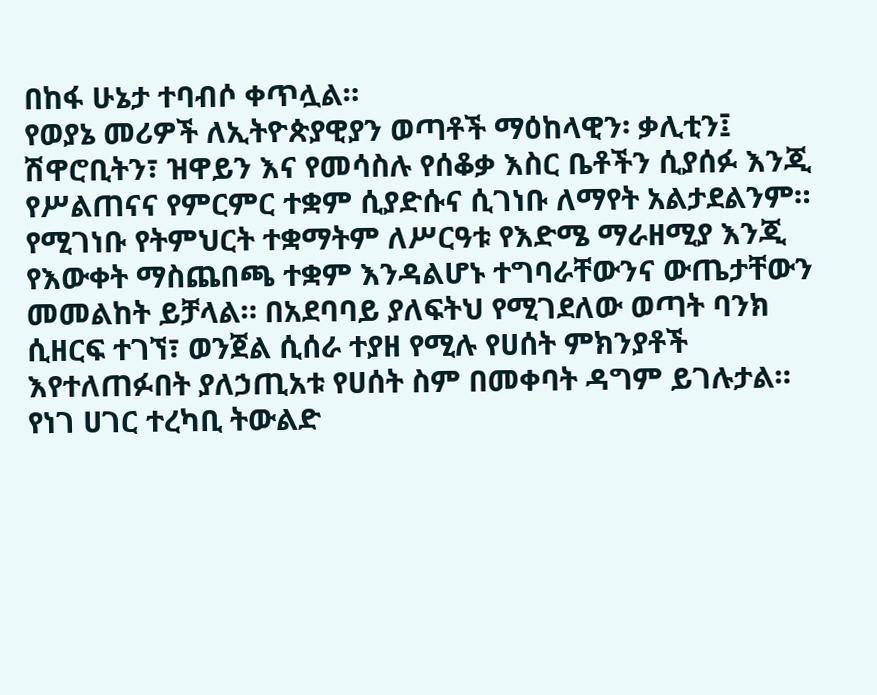በከፋ ሁኔታ ተባብሶ ቀጥሏል።
የወያኔ መሪዎች ለኢትዮጵያዊያን ወጣቶች ማዕከላዊን፡ ቃሊቲን፤ ሽዋሮቢትን፣ ዝዋይን እና የመሳስሉ የሰቆቃ እስር ቤቶችን ሲያሰፉ እንጂ የሥልጠናና የምርምር ተቋም ሲያድሱና ሲገነቡ ለማየት አልታደልንም። የሚገነቡ የትምህርት ተቋማትም ለሥርዓቱ የእድሜ ማራዘሚያ እንጂ የእውቀት ማስጨበጫ ተቋም እንዳልሆኑ ተግባራቸውንና ውጤታቸውን መመልከት ይቻላል። በአደባባይ ያለፍትህ የሚገደለው ወጣት ባንክ ሲዘርፍ ተገኘ፣ ወንጀል ሲሰራ ተያዘ የሚሉ የሀሰት ምክንያቶች እየተለጠፉበት ያለኃጢአቱ የሀሰት ስም በመቀባት ዳግም ይገሉታል።
የነገ ሀገር ተረካቢ ትውልድ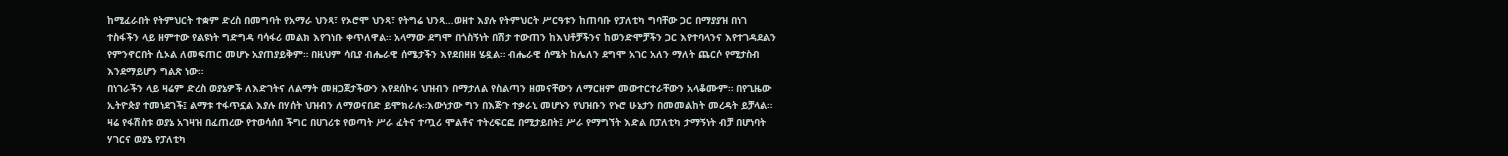ከሚፈራበት የትምህርት ተቋም ድረስ በመግባት የአማራ ህንጻ፣ የኦሮሞ ህንጻ፣ የትግሬ ህንጻ…ወዘተ እያሉ የትምህርት ሥርዓቱን ከጠባቡ የፓለቲካ ግባቸው ጋር በማያያዝ በነገ ተስፋችን ላይ ዘምተው የልዩነት ግድግዳ ባሳፋሪ መልክ እየገነቡ ቀጥለዋል። አላማው ደግሞ በጎስኝነት በሽታ ተውጠን ከእህቶቻችንና ከወንድሞቻችን ጋር እየተባላንና እየተገዳደልን የምንኖርበት ሲኦል ለመፍጠር መሆኑ አያጠያይቅም። በዚህም ሳቢያ ብሔራዊ ሰሜታችን እየደበዘዘ ሄዷል። ብሔራዊ ሰሜት ከሌለን ደግሞ አገር አለን ማለት ጨርሶ የሚታስብ እንደማይሆን ግልጽ ነው።
በነገራችን ላይ ዛሬም ድረስ ወያኔዎች ለእድገትና ለልማት መዘጋጀታችውን እየደሰኮሩ ህዝብን በማታለል የስልጣን ዘመናቸውን ለማርዘም መውተርተራቸውን አላቆሙም። በየጊዜው ኢትዮጵያ ተመነደገች፤ ልማቱ ተፋጥኗል እያሉ በሃሰት ህዝብን ለማወናበድ ይሞክራሉ።እውነታው ግን በእጅጉ ተቃራኒ መሆኑን የህዝቡን የኑሮ ሁኔታን በመመልከት መረዳት ይቻላል። ዛሬ የፋሽስቱ ወያኔ አገዛዝ በፈጠረው የተወሳሰበ ችግር በሀገሪቱ የወጣት ሥራ ፈትና ተጧሪ ሞልቶና ተትረፍርፎ በሚታይበት፤ ሥራ የማግኘት እድል በፓለቲካ ታማኝነት ብቻ በሆነባት ሃገርና ወያኔ የፓለቲካ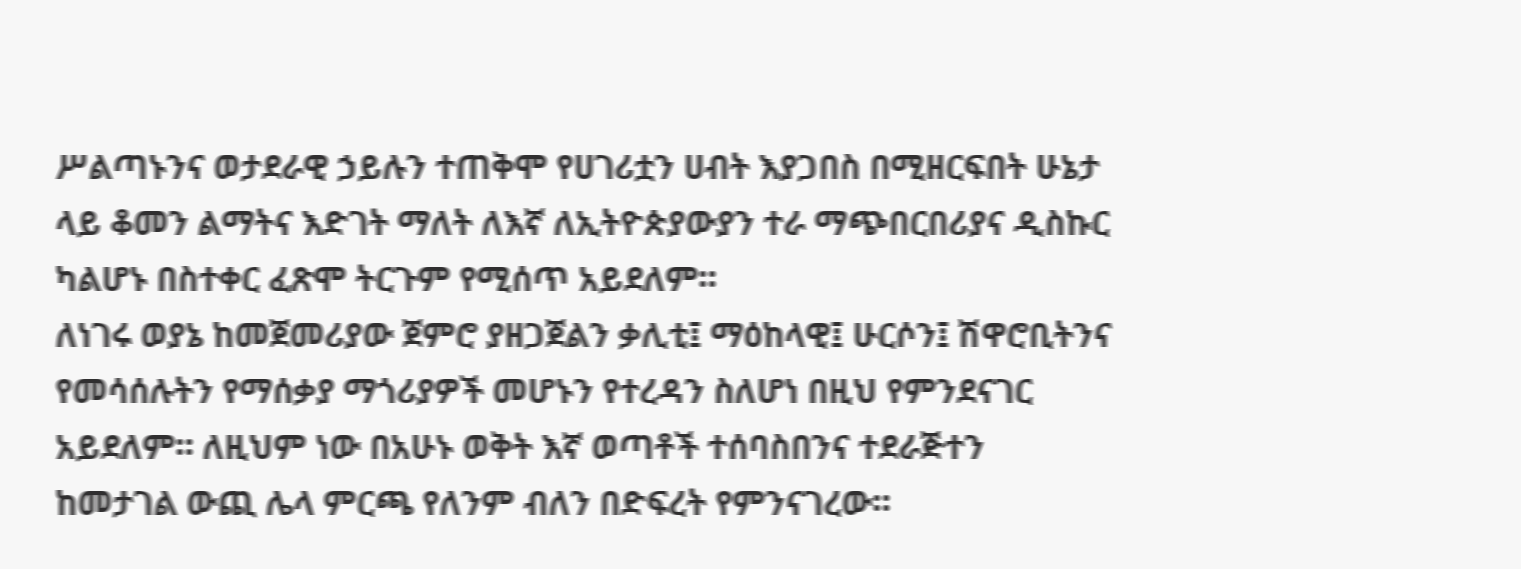ሥልጣኑንና ወታደራዊ ኃይሉን ተጠቅሞ የሀገሪቷን ሀብት እያጋበስ በሚዘርፍበት ሁኔታ ላይ ቆመን ልማትና እድገት ማለት ለእኛ ለኢትዮጵያውያን ተራ ማጭበርበሪያና ዲስኩር ካልሆኑ በስተቀር ፈጽሞ ትርጉም የሚሰጥ አይደለም።
ለነገሩ ወያኔ ከመጀመሪያው ጀምሮ ያዘጋጀልን ቃሊቲ፤ ማዕከላዊ፤ ሁርሶን፤ ሽዋሮቢትንና የመሳሰሉትን የማሰቃያ ማጎሪያዎች መሆኑን የተረዳን ስለሆነ በዚህ የምንደናገር አይደለም። ለዚህም ነው በአሁኑ ወቅት እኛ ወጣቶች ተሰባስበንና ተደራጅተን ከመታገል ውጪ ሌላ ምርጫ የለንም ብለን በድፍረት የምንናገረው።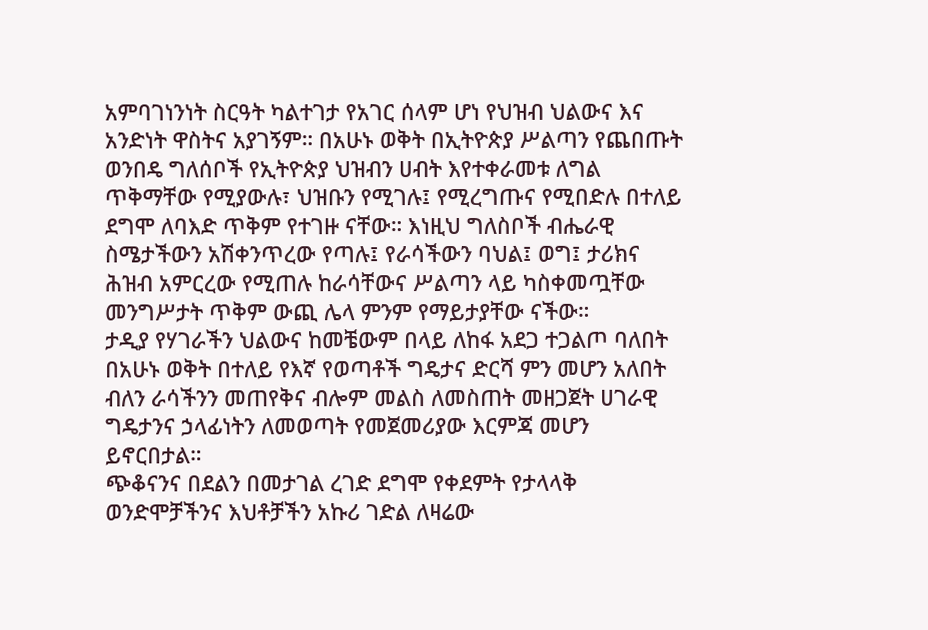አምባገነንነት ስርዓት ካልተገታ የአገር ሰላም ሆነ የህዝብ ህልውና እና አንድነት ዋስትና አያገኝም። በአሁኑ ወቅት በኢትዮጵያ ሥልጣን የጨበጡት ወንበዴ ግለሰቦች የኢትዮጵያ ህዝብን ሀብት እየተቀራመቱ ለግል ጥቅማቸው የሚያውሉ፣ ህዝቡን የሚገሉ፤ የሚረግጡና የሚበድሉ በተለይ ደግሞ ለባእድ ጥቅም የተገዙ ናቸው። እነዚህ ግለስቦች ብሔራዊ ስሜታችውን አሽቀንጥረው የጣሉ፤ የራሳችውን ባህል፤ ወግ፤ ታሪክና ሕዝብ አምርረው የሚጠሉ ከራሳቸውና ሥልጣን ላይ ካስቀመጧቸው መንግሥታት ጥቅም ውጪ ሌላ ምንም የማይታያቸው ናችው።
ታዲያ የሃገራችን ህልውና ከመቼውም በላይ ለከፋ አደጋ ተጋልጦ ባለበት በአሁኑ ወቅት በተለይ የእኛ የወጣቶች ግዴታና ድርሻ ምን መሆን አለበት ብለን ራሳችንን መጠየቅና ብሎም መልስ ለመስጠት መዘጋጀት ሀገራዊ ግዴታንና ኃላፊነትን ለመወጣት የመጀመሪያው እርምጃ መሆን ይኖርበታል።
ጭቆናንና በደልን በመታገል ረገድ ደግሞ የቀደምት የታላላቅ ወንድሞቻችንና እህቶቻችን አኩሪ ገድል ለዛሬው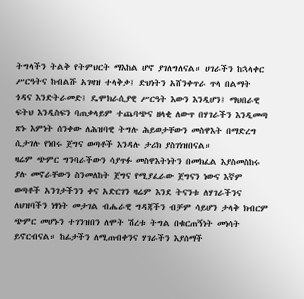ትግላችን ትልቅ የትምህርት ማእከል ሆኖ ያገለግለናል። ሀገራችን ከኋላቀር ሥርዓትና ከብልሹ አገዛዝ ተላቅቃ፤ ድህነትን አሸንቀጥራ ጥላ በልማት ጎዳና እንድትራመድ፤ ዴሞክራሲያዊ ሥርዓት እውን እንዲሆን፤ ማህበራዊ ፍትህ እንዲስፍን ባጠቃላይም ተጨባጭና ዘላቂ ለውጥ በሃገራችን እንዲመጣ ጽኑ እምነት ሰንቀው ለሕዝባዊ ትግሉ ሕይወታቸውን መስዋእት በማድረግ ሲታገሉ የነበሩ ጀግና ወጣቶች እንዳሉ ታሪክ ያስገነዝበናል።
ዛሬም ጭምር ግንባራችውን ሳያጥፉ መስዋእትነትን በመክፈል እያስመስከሩ ያሉ መኖራቸውን ስንመለከት ጀግና የሚያፈራው ጀግናን ነውና እኛም ወጣቶች አንገታችንን ቀና አድርገን ዛሬም እንደ ትናንቱ ለሃገራችንና ለህዝባችን ነፃነት መታገል ብሔራዊ ግዳጃችን ብቻም ሳይሆን ታላቅ ክብርም ጭምር መሆኑን ተገንዝበን ለሞት ሽረቱ ትግል በቁርጠኝነት መነሳት ይኖርብናል። ከፊታችን ለሚጠብቀንና ሃገራችን እያሰማች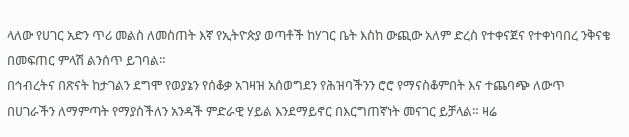ላለው የሀገር አድን ጥሪ መልስ ለመስጠት እኛ የኢትዮጵያ ወጣቶች ከሃገር ቤት እስከ ውጪው አለም ድረስ የተቀናጀና የተቀነባበረ ንቅናቄ በመፍጠር ምላሽ ልንሰጥ ይገባል።
በኅብረትና በጽናት ከታገልን ደግሞ የወያኔን የሰቆቃ አገዛዝ አሰወግደን የሕዝባችንን ሮሮ የማናስቆምበት እና ተጨባጭ ለውጥ በሀገራችን ለማምጣት የማያስችለን አንዳች ምድራዊ ሃይል እንደማይኖር በእርግጠኛነት መናገር ይቻላል። ዛሬ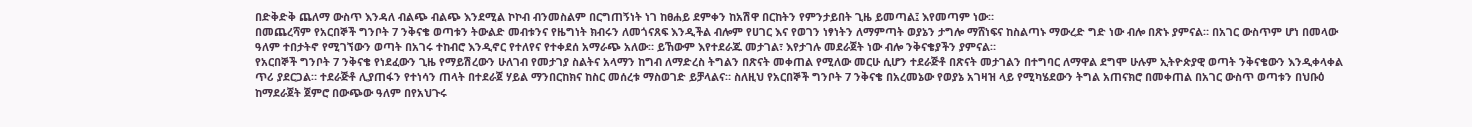በድቅድቅ ጨለማ ውስጥ እንዳለ ብልጭ ብልጭ እንደሚል ኮኮብ ብንመስልም በርግጠኝነት ነገ ከፀሐይ ደምቀን ከአሽዋ በርከትን የምንታይበት ጊዜ ይመጣል፤ እየመጣም ነው።
በመጨረሻም የአርበኞች ግንቦት 7 ንቅናቄ ወጣቱን ትውልድ መብቱንና የዜግነት ክብሩን ለመጎናጸፍ እንዲችል ብሎም የሀገር እና የወገን ነፃነትን ለማምጣት ወያኔን ታግሎ ማሸነፍና ከስልጣኑ ማውረድ ግድ ነው ብሎ በጽኑ ያምናል። በአገር ውስጥም ሆነ በመላው ዓለም ተበታትኖ የሚገኘውን ወጣት በአገሩ ተከብሮ እንዲኖር የተለየና የተቀደሰ አማራጭ አለው። ይኸውም እየተደራጁ መታገል፣ እየታገሉ መደራጀት ነው ብሎ ንቅናቄያችን ያምናል።
የአርበኞች ግንቦት 7 ንቅናቄ የነደፈውን ጊዜ የማይሽረውን ሁለገብ የመታገያ ስልትና አላማን ከግብ ለማድረስ ትግልን በጽናት መቀጠል የሚለው መርሁ ሲሆን ተደራጅቶ በጽናት መታገልን በተግባር ለማዋል ደግሞ ሁሉም ኢትዮጵያዊ ወጣት ንቅናቄውን እንዲቀላቀል ጥሪ ያደርጋል። ተደራጅቶ ሊያጠፋን የተነሳን ጠላት በተደራጀ ሃይል ማንበርከክና ከስር መሰረቱ ማስወገድ ይቻላልና። ስለዚህ የአርበኞች ግንቦት 7 ንቅናቄ በአረመኔው የወያኔ አገዛዝ ላይ የሚካሄደውን ትግል አጠናክሮ በመቀጠል በአገር ውስጥ ወጣቱን በህቡዕ ከማደራጀት ጀምሮ በውጭው ዓለም በየአህጉሩ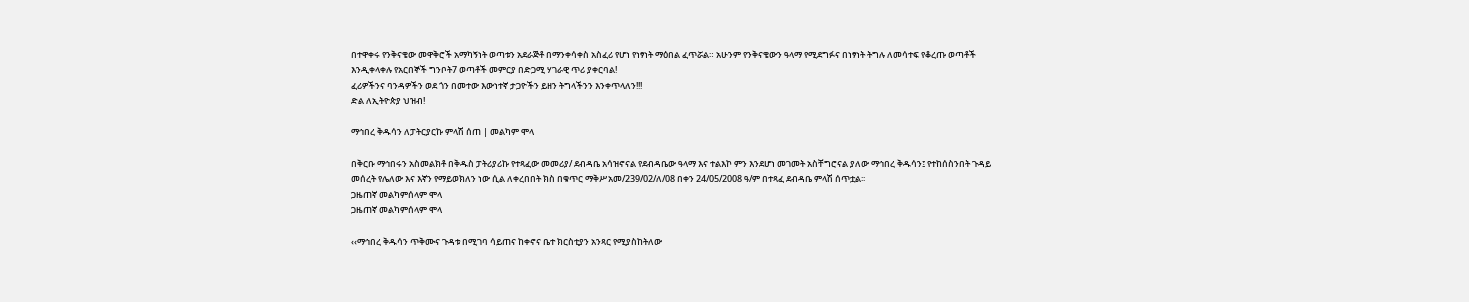በተዋቀሩ የንቅናቄው መዋቅሮች አማካኝነት ወጣቱን አደራጅቶ በማንቀሳቀስ አስፈሪ የሆነ የነፃነት ማዕበል ፈጥሯል። አሁንም የንቅናቄውን ዓላማ የሚደግፉና በነፃነት ትግሉ ለመሳተፍ የቆረጡ ወጣቶች እንዲቀላቀሉ የአርበኞች ግንቦት7 ወጣቶች መምርያ በድጋሚ ሃገራዊ ጥሪ ያቀርባል!
ፈሪዎችንና ባንዳዎችን ወደ ጎን በመተው እውነተኛ ታጋዮችን ይዘን ትግላችንን እንቀጥላለን!!!
ድል ለኢትዮጵያ ህዝብ!

ማኅበረ ቅዱሳን ለፓትርያርኩ ምላሽ ሰጠ | መልካም ሞላ

በቅርቡ ማኅበሩን አስመልክቶ በቅዱስ ፓትሪያሪኩ የተጻፈው መመሪያ/ ደብዳቤ አሳዝኖናል የደብዳቤው ዓላማ እና ተልእኮ ምን እንደሆነ መገመት አስቸግሮናል ያለው ማኅበረ ቅዱሳን፤ የተከሰስንበት ጉዳይ መሰረት የሌለው እና እኛን የማይወክለን ነው ሲል ለቀረበበት ክስ በቁጥር ማቅሥአመ/239/02/ለ/08 በቀን 24/05/2008 ዓ/ም በተጻፈ ደብዳቤ ምላሽ ሰጥቷል፡፡
ጋዜጠኛ መልካምሰላም ሞላ
ጋዜጠኛ መልካምሰላም ሞላ

‹‹ማኅበረ ቅዱሳን ጥቅሙና ጉዳቱ በሚገባ ሳይጠና ከቀኖና ቤተ ክርስቲያን አንጻር የሚያስከትለው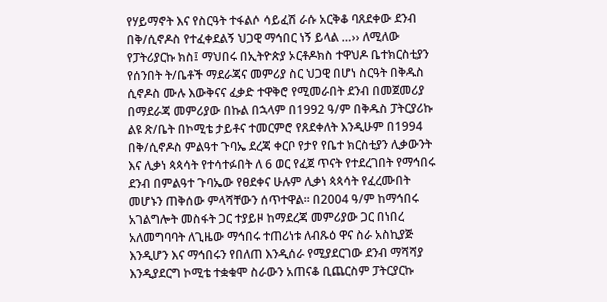የሃይማኖት እና የስርዓት ተፋልሶ ሳይፈሽ ራሱ አርቅቆ ባጸደቀው ደንብ በቅ/ሲኖዶስ የተፈቀደልኝ ህጋዊ ማኅበር ነኝ ይላል …›› ለሚለው የፓትሪያርኩ ክስ፤ ማህበሩ በኢትዮጵያ ኦርቶዶክስ ተዋህዶ ቤተክርስቲያን የሰንበት ት/ቤቶች ማደራጃና መምሪያ ስር ህጋዊ በሆነ ስርዓት በቅዱስ ሲኖዶስ ሙሉ እውቅናና ፈቃድ ተዋቅሮ የሚመራበት ደንብ በመጀመሪያ በማደራጃ መምሪያው በኩል በኋላም በ1992 ዓ/ም በቅዱስ ፓትርያሪኩ ልዩ ጽ/ቤት በኮሚቴ ታይቶና ተመርምሮ የጸደቀለት እንዲሁም በ1994 በቅ/ሲኖዶስ ምልዓተ ጉባኤ ደረጃ ቀርቦ የታየ የቤተ ክርስቲያን ሊቃውንት እና ሊቃነ ጳጳሳት የተሳተፉበት ለ 6 ወር የፈጀ ጥናት የተደረገበት የማኅበሩ ደንብ በምልዓተ ጉባኤው የፀደቀና ሁሉም ሊቃነ ጳጳሳት የፈረሙበት መሆኑን ጠቅሰው ምላሻቸውን ሰጥተዋል፡፡ በ2004 ዓ/ም ከማኅበሩ አገልግሎት መስፋት ጋር ተያይዞ ከማደረጃ መምሪያው ጋር በነበረ አለመግባባት ለጊዜው ማኅበሩ ተጠሪነቱ ለብጹዕ ዋና ስራ አስኪያጅ እንዲሆን እና ማኅበሩን የበለጠ እንዲሰራ የሚያደርገው ደንብ ማሻሻያ እንዲያደርግ ኮሚቴ ተቋቁሞ ስራውን አጠናቆ ቢጨርስም ፓትርያርኩ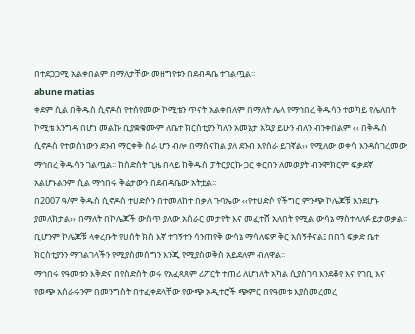በተደጋጋሚ አልቀበልም በማለታቸው መዘግየቱን በደብዳቤ ተገልጧል፡፡
abune matias
ቀደም ሲል በቅዱስ ሲኖዶስ የተሰየመው ኮሚቴን ጥናት አልቀበለም በማለት ሌላ የማኅበረ ቅዱሳን ተወካይ የሌለበት ኮሚቴ እንግዳ በሆነ መልኩ ቢያቋቁሙም ለቤተ ክርስቲያን ካለን አመኔታ አኳያ ይሁን ብለን ብንቀበልም ‹‹ በቅዱስ ሲኖዶስ የተወሰነውን ደንብ ማርቀቅ ስራ ሆን ብሎ በማሰናከል ያለ ደንብ እየሰራ ይገኛል›› የሚለው ወቀሳ እንዳስገረመው ማኅበረ ቅዱሳን ገልጧል፡፡ ከስድስት ጊዜ በላይ ከቅዱስ ፓትርያርኩ ጋር ቀርበን ለመወያት ብንሞክርም ፍቃደኛ አልሆኑልንም ሲል ማኅበሩ ቅሬታውን በደብዳቤው አትቷል፡፡
በ2007 ዓ/ም ቅዱስ ሲኖዶስ ተሀድሶን በተመለከተ በቃለ ጉባኤው ‹‹የተሀድሶ የችግር ምንጭ ኮሌጆቹ እንደሆኑ ያመለክታል›› በማለት በኮሌጆች ውስጥ ያለው አሰራር መታየት እና መፈተሸ አለበት የሚል ውሳኔ ማስተላለፉ ይታወቃል፡፡ ቢሆንም ኮሌጆቹ ላቀረቡት የሀሰት ክስ እኛ ተገኝተን ሳንጠየቅ ውሳኔ ማሳለፍዎ ቅር አሰኝቶናል፤ በበጎ ፍቃድ ቤተ ክርስቲያንን ማገልገላችን የሚያስመሰግን እንጂ የሚያስወቅስ አይደለም ብለዋል፡፡
ማኅበሩ የዓመቱን እቅድና በየስድስት ወሩ የአፈጻጸም ሪፖርት ተጠሪ ለሆነለት አካል ሲያስገባ እንደቆየ እና የገቢ እና የወጭ አሰራሩንም በመንግስት በተፈቀደላቸው የውጭ ኦዲተሮች ጭምር በየዓመቱ እያስመረመረ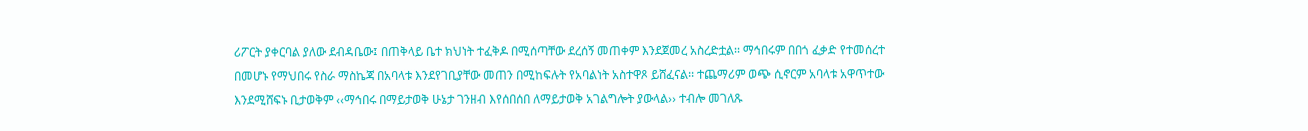ሪፖርት ያቀርባል ያለው ደብዳቤው፤ በጠቅላይ ቤተ ክህነት ተፈቅዶ በሚሰጣቸው ደረሰኝ መጠቀም እንደጀመረ አስረድቷል፡፡ ማኅበሩም በበጎ ፈቃድ የተመሰረተ በመሆኑ የማህበሩ የስራ ማስኬጃ በአባላቱ እንደየገቢያቸው መጠን በሚከፍሉት የአባልነት አስተዋጾ ይሸፈናል፡፡ ተጨማሪም ወጭ ሲኖርም አባላቱ አዋጥተው እንደሚሸፍኑ ቢታወቅም ‹‹ማኅበሩ በማይታወቅ ሁኔታ ገንዘብ እየሰበሰበ ለማይታወቅ አገልግሎት ያውላል›› ተብሎ መገለጹ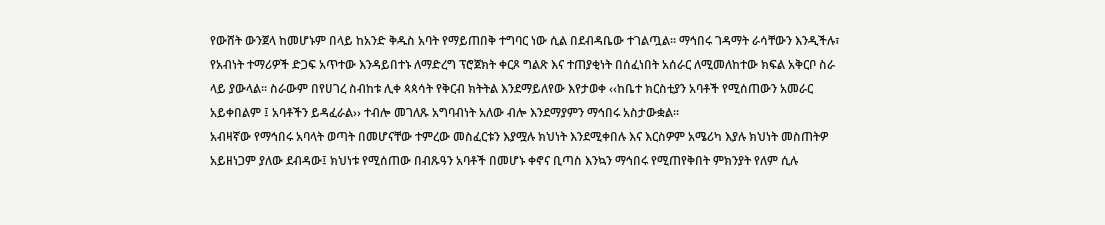የውሸት ውንጀላ ከመሆኑም በላይ ከአንድ ቅዱስ አባት የማይጠበቅ ተግባር ነው ሲል በደብዳቤው ተገልጧል፡፡ ማኅበሩ ገዳማት ራሳቸውን እንዲችሉ፣ የአብነት ተማሪዎች ድጋፍ አጥተው እንዳይበተኑ ለማድረግ ፕሮጀክት ቀርጾ ግልጽ እና ተጠያቂነት በሰፈነበት አሰራር ለሚመለከተው ክፍል አቅርቦ ስራ ላይ ያውላል፡፡ ስራውም በየሀገረ ስብከቱ ሊቀ ጳጳሳት የቅርብ ክትትል እንደማይለየው እየታወቀ ‹‹ከቤተ ክርስቲያን አባቶች የሚሰጠውን አመራር አይቀበልም ፤ አባቶችን ይዳፈራል›› ተብሎ መገለጹ አግባብነት አለው ብሎ እንደማያምን ማኅበሩ አስታውቋል፡፡
አብዛኛው የማኅበሩ አባላት ወጣት በመሆናቸው ተምረው መስፈርቱን እያሟሉ ክህነት እንደሚቀበሉ እና እርስዎም አሜሪካ እያሉ ክህነት መስጠትዎ አይዘነጋም ያለው ደብዳው፤ ክህነቱ የሚሰጠው በብጹዓን አባቶች በመሆኑ ቀኖና ቢጣስ እንኳን ማኅበሩ የሚጠየቅበት ምክንያት የለም ሲሉ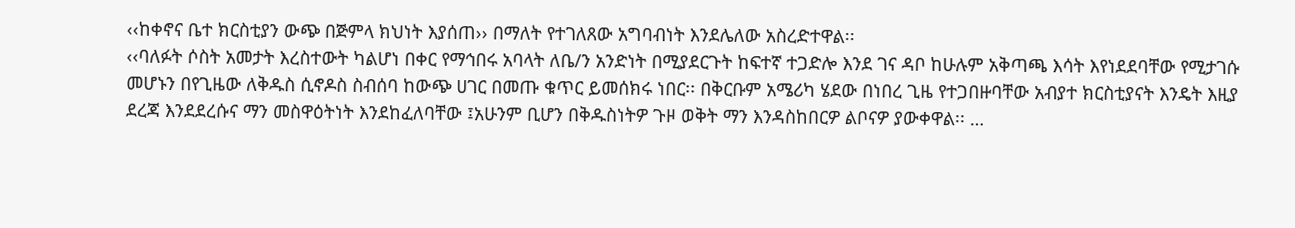‹‹ከቀኖና ቤተ ክርስቲያን ውጭ በጅምላ ክህነት እያሰጠ›› በማለት የተገለጸው አግባብነት እንደሌለው አስረድተዋል፡፡
‹‹ባለፉት ሶስት አመታት እረስተውት ካልሆነ በቀር የማኅበሩ አባላት ለቤ/ን አንድነት በሚያደርጉት ከፍተኛ ተጋድሎ እንደ ገና ዳቦ ከሁሉም አቅጣጫ እሳት እየነደደባቸው የሚታገሱ መሆኑን በየጊዜው ለቅዱስ ሲኖዶስ ስብሰባ ከውጭ ሀገር በመጡ ቁጥር ይመሰክሩ ነበር፡፡ በቅርቡም አሜሪካ ሄደው በነበረ ጊዜ የተጋበዙባቸው አብያተ ክርስቲያናት እንዴት እዚያ ደረጃ እንደደረሱና ማን መስዋዕትነት እንደከፈለባቸው ፤አሁንም ቢሆን በቅዱስነትዎ ጉዞ ወቅት ማን እንዳስከበርዎ ልቦናዎ ያውቀዋል፡፡ …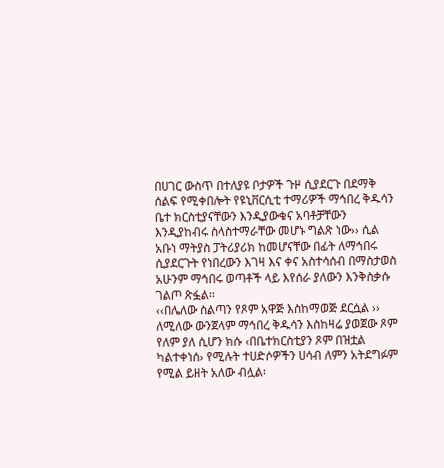በሀገር ውስጥ በተለያዩ ቦታዎች ጉዞ ሲያደርጉ በደማቅ ሰልፍ የሚቀበሎት የዩኒቨርሲቲ ተማሪዎች ማኅበረ ቅዱሳን ቤተ ክርስቲያናቸውን እንዲያውቁና አባቶቻቸውን እንዲያከብሩ ስላስተማራቸው መሆኑ ግልጽ ነው›› ሲል አቡነ ማትያስ ፓትሪያሪክ ከመሆናቸው በፊት ለማኅበሩ ሲያደርጉት የነበረውን እገዛ እና ቀና አስተሳሰብ በማስታወስ አሁንም ማኅበሩ ወጣቶች ላይ እየሰራ ያለውን እንቅስቃሱ ገልጦ ጽፏል፡፡
‹‹በሌለው ስልጣን የጾም አዋጅ እስከማወጅ ደርሷል ›› ለሚለው ውንጀላም ማኅበረ ቅዱሳን እስከዛሬ ያወጀው ጾም የለም ያለ ሲሆን ክሱ ‹በቤተክርስቲያን ጾም በዝቷል ካልተቀነሰ› የሚሉት ተሀድሶዎችን ሀሳብ ለምን አትደግፉም የሚል ይዘት አለው ብሏል፡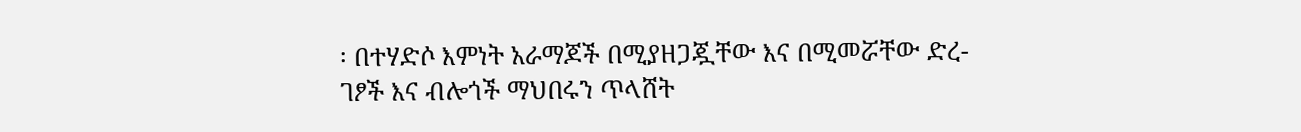፡ በተሃድሶ እምነት አራማጆች በሚያዘጋጇቸው እና በሚመሯቸው ድረ-ገፆች እና ብሎጎች ማህበሩን ጥላሸት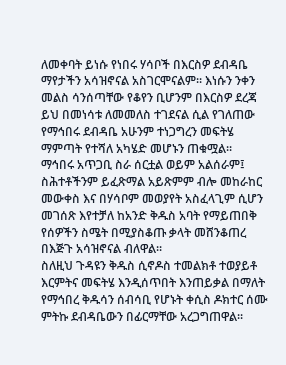ለመቀባት ይነሱ የነበሩ ሃሳቦች በእርስዎ ደብዳቤ ማየታችን አሳዝኖናል አስገርሞናልም፡፡ እነሱን ንቀን መልስ ሳንሰጣቸው የቆየን ቢሆንም በእርስዎ ደረጃ ይህ በመነሳቱ ለመመለስ ተገደናል ሲል የገለጠው የማኅበሩ ደብዳቤ አሁንም ተነጋግረን መፍትሄ ማምጣት የተሻለ አካሄድ መሆኑን ጠቁሟል፡፡
ማኅበሩ አጥጋቢ ስራ ሰርቷል ወይም አልሰራም፤ ስሕተቶችንም ይፈጽማል አይጽምም ብሎ መከራከር መውቀስ እና በሃሳቦም መወያየት አስፈላጊም ሲሆን መገሰጽ እየተቻለ ከአንድ ቅዱስ አባት የማይጠበቅ የሰዎችን ስሜት በሚያስቆጡ ቃላት መሸንቆጠረ በእጅጉ አሳዝኖናል ብለዋል፡፡
ስለዚህ ጉዳዩን ቅዱስ ሲኖዶስ ተመልክቶ ተወያይቶ እርምትና መፍትሄ እንዲሰጥበት እንጠይቃል በማለት የማኅበረ ቅዱሳን ሰብሳቢ የሆኑት ቀሲስ ዶክተር ሰሙ ምትኩ ደብዳቤውን በፊርማቸው አረጋግጠዋል፡፡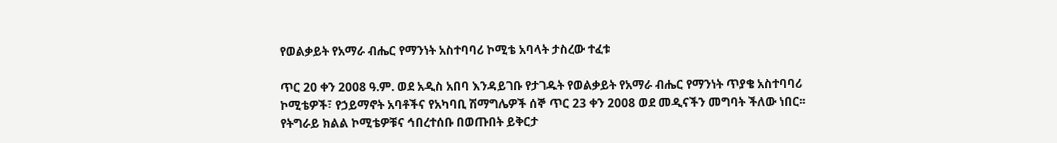የወልቃይት የአማራ ብሔር የማንነት አስተባባሪ ኮሚቴ አባላት ታስረው ተፈቱ

ጥር 20 ቀን 2008 ዓ.ም. ወደ አዲስ አበባ እንዳይገቡ የታገዱት የወልቃይት የአማራ ብሔር የማንነት ጥያቄ አስተባባሪ ኮሚቴዎች፣ የኃይማኖት አባቶችና የአካባቢ ሽማግሌዎች ሰኞ ጥር 23 ቀን 2008 ወደ መዲናችን መግባት ችለው ነበር፡፡ የትግራይ ክልል ኮሚቴዎቹና ኅበረተሰቡ በወጡበት ይቅርታ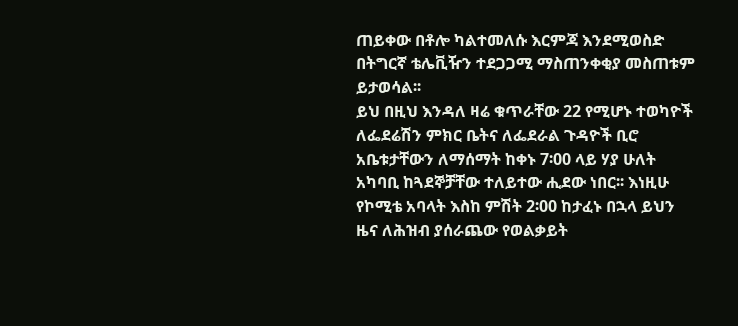ጠይቀው በቶሎ ካልተመለሱ እርምጃ እንደሚወስድ በትግርኛ ቴሌቪዥን ተደጋጋሚ ማስጠንቀቂያ መስጠቱም ይታወሳል፡፡
ይህ በዚህ እንዳለ ዛሬ ቁጥራቸው 22 የሚሆኑ ተወካዮች ለፌደሬሽን ምክር ቤትና ለፌደራል ጉዳዮች ቢሮ አቤቱታቸውን ለማሰማት ከቀኑ 7፡00 ላይ ሃያ ሁለት አካባቢ ከጓደኞቻቸው ተለይተው ሒደው ነበር፡፡ እነዚሁ የኮሚቴ አባላት እስከ ምሽት 2፡00 ከታፈኑ በኋላ ይህን ዜና ለሕዝብ ያሰራጨው የወልቃይት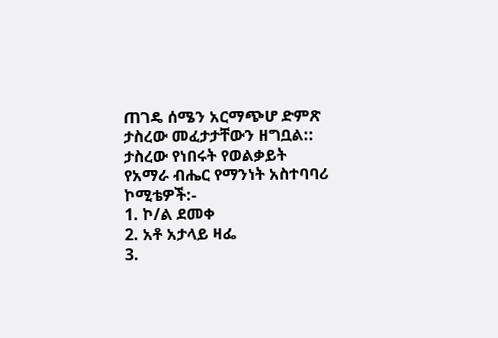ጠገዴ ሰሜን አርማጭሆ ድምጽ ታስረው መፈታታቸውን ዘግቧል::
ታስረው የነበሩት የወልቃይት የአማራ ብሔር የማንነት አስተባባሪ ኮሚቴዎች:-
1. ኮ/ል ደመቀ
2. አቶ አታላይ ዛፌ
3.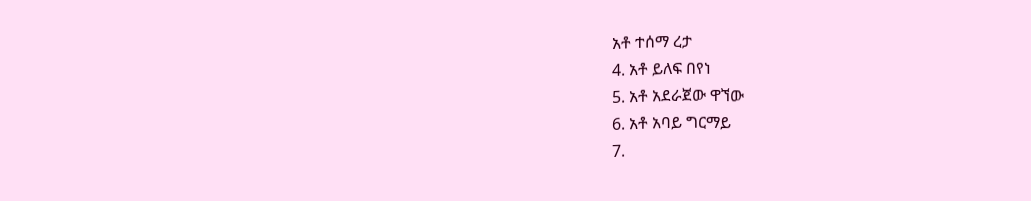አቶ ተሰማ ረታ
4. አቶ ይለፍ በየነ
5. አቶ አደራጀው ዋኘው
6. አቶ አባይ ግርማይ
7.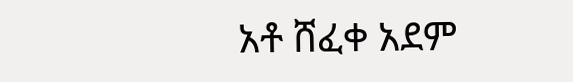አቶ ሸፈቀ አደም